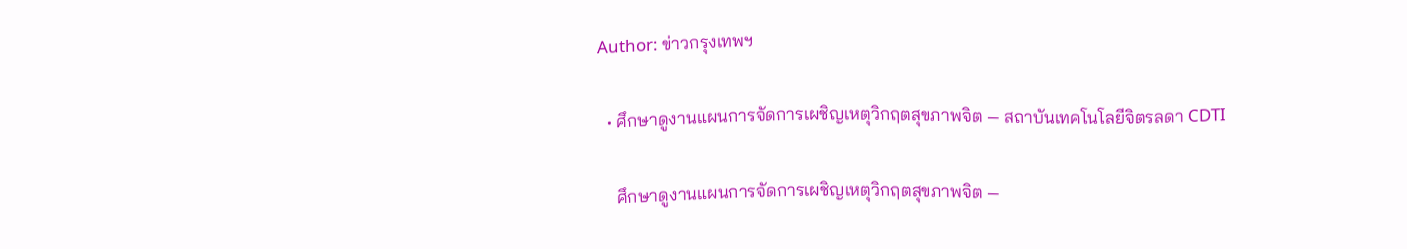Author: ข่าวกรุงเทพฯ

  • ศึกษาดูงานแผนการจัดการเผชิญเหตุวิกฤตสุขภาพจิต — สถาบันเทคโนโลยีจิตรลดา CDTI

    ศึกษาดูงานแผนการจัดการเผชิญเหตุวิกฤตสุขภาพจิต —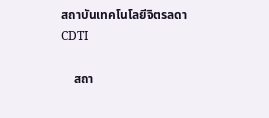สถาบันเทคโนโลยีจิตรลดา CDTI

    สถา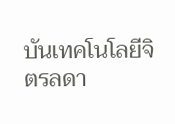บันเทคโนโลยีจิตรลดา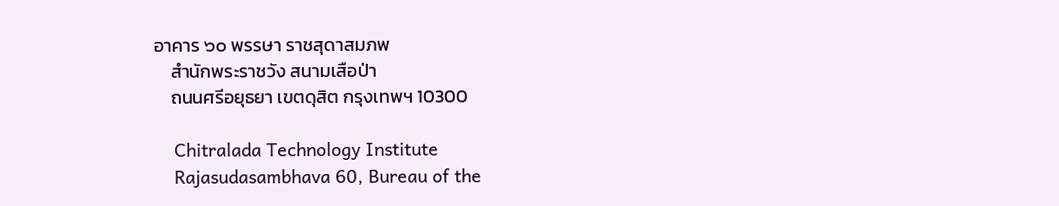อาคาร ๖๐ พรรษา ราชสุดาสมภพ
    สำนักพระราชวัง สนามเสือป่า
    ถนนศรีอยุธยา เขตดุสิต กรุงเทพฯ 10300

    Chitralada Technology Institute
    Rajasudasambhava 60, Bureau of the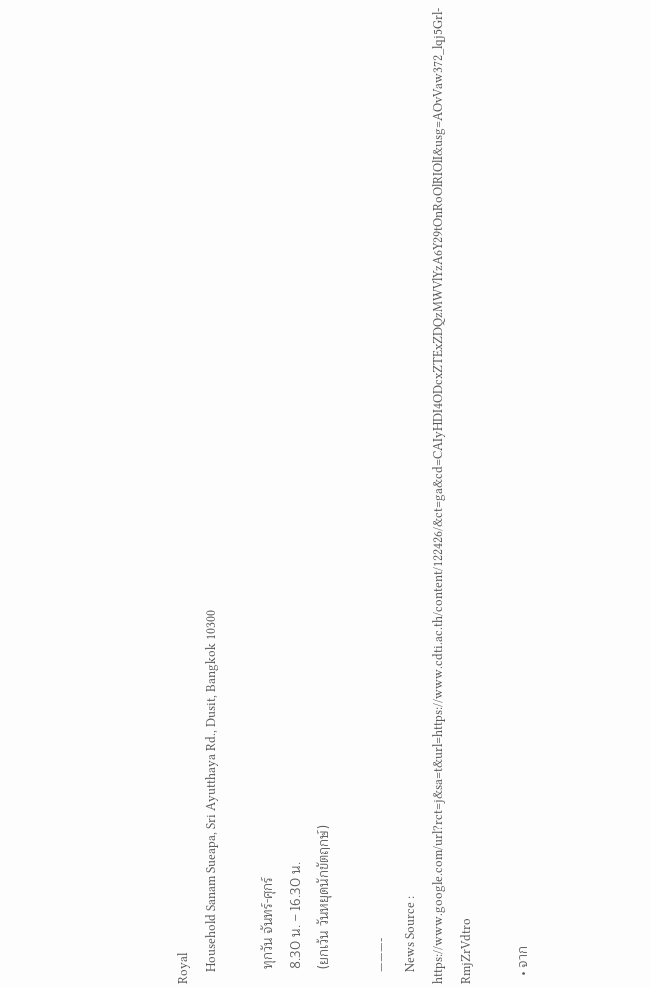Royal
    Household Sanam Sueapa, Sri Ayutthaya Rd., Dusit, Bangkok 10300

    ทุกวัน จันทร์-ศุกร์
    8.30 น. – 16.30 น.
    (ยกเว้น วันหยุดนักขัตฤกษ์)

    ———-
    News Source : https://www.google.com/url?rct=j&sa=t&url=https://www.cdti.ac.th/content/122426/&ct=ga&cd=CAIyHDI4ODcxZTExZDQzMWVlYzA6Y29tOnRoOlRIOlI&usg=AOvVaw372_lqj5Grl-RmjZrVdtro

  • จาก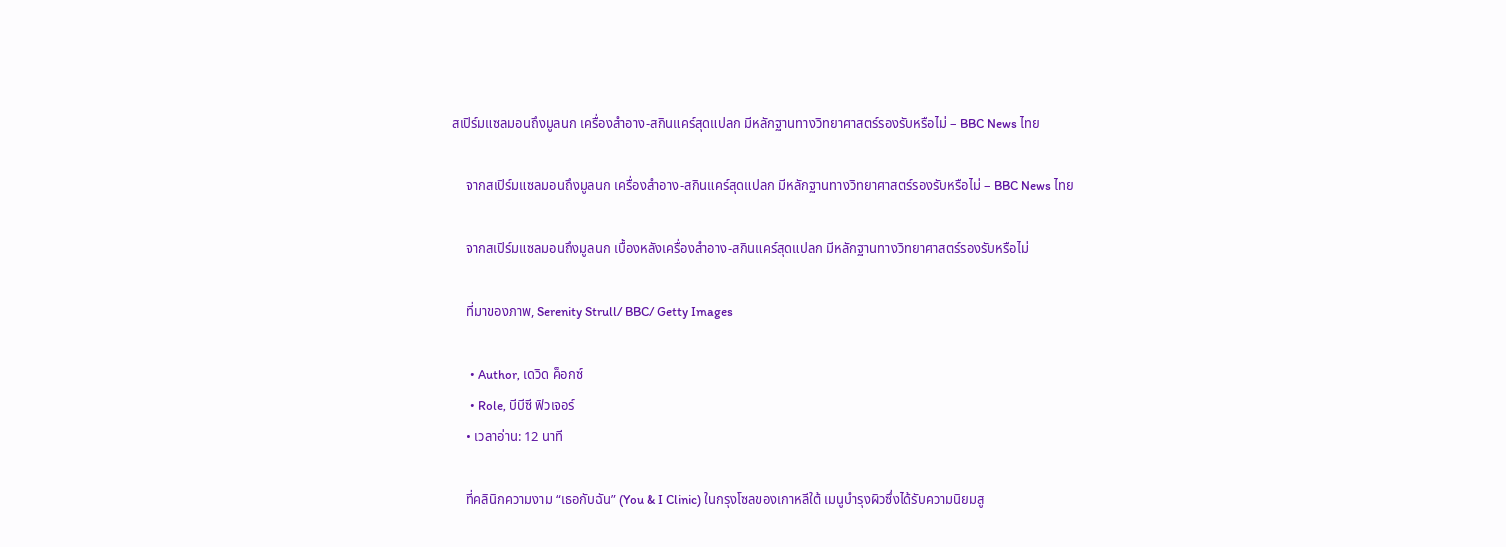สเปิร์มแซลมอนถึงมูลนก เครื่องสำอาง-สกินแคร์สุดแปลก มีหลักฐานทางวิทยาศาสตร์รองรับหรือไม่ – BBC News ไทย

    จากสเปิร์มแซลมอนถึงมูลนก เครื่องสำอาง-สกินแคร์สุดแปลก มีหลักฐานทางวิทยาศาสตร์รองรับหรือไม่ – BBC News ไทย

    จากสเปิร์มแซลมอนถึงมูลนก เบื้องหลังเครื่องสำอาง-สกินแคร์สุดแปลก มีหลักฐานทางวิทยาศาสตร์รองรับหรือไม่

    ที่มาของภาพ, Serenity Strull/ BBC/ Getty Images

      • Author, เดวิด ค็อกซ์
      • Role, บีบีซี ฟิวเจอร์
    • เวลาอ่าน: 12 นาที

    ที่คลินิกความงาม “เธอกับฉัน” (You & I Clinic) ในกรุงโซลของเกาหลีใต้ เมนูบำรุงผิวซึ่งได้รับความนิยมสู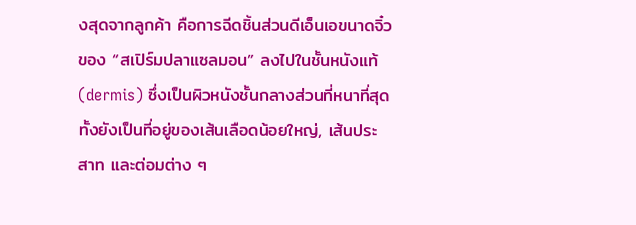งสุดจากลูกค้า คือการฉีดชิ้นส่วนดีเอ็นเอขนาดจิ๋วของ “สเปิร์มปลาแซลมอน” ลงไปในชั้นหนังแท้ (dermis) ซึ่งเป็นผิวหนังชั้นกลางส่วนที่หนาที่สุด ทั้งยังเป็นที่อยู่ของเส้นเลือดน้อยใหญ่, เส้นประสาท และต่อมต่าง ๆ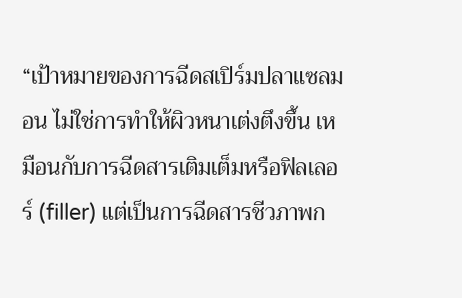“เป้าหมายของการฉีดสเปิร์มปลาแซลมอน ไม่ใช่การทำให้ผิวหนาเต่งตึงขึ้น เหมือนกับการฉีดสารเติมเต็มหรือฟิลเลอร์ (filler) แต่เป็นการฉีดสารชีวภาพก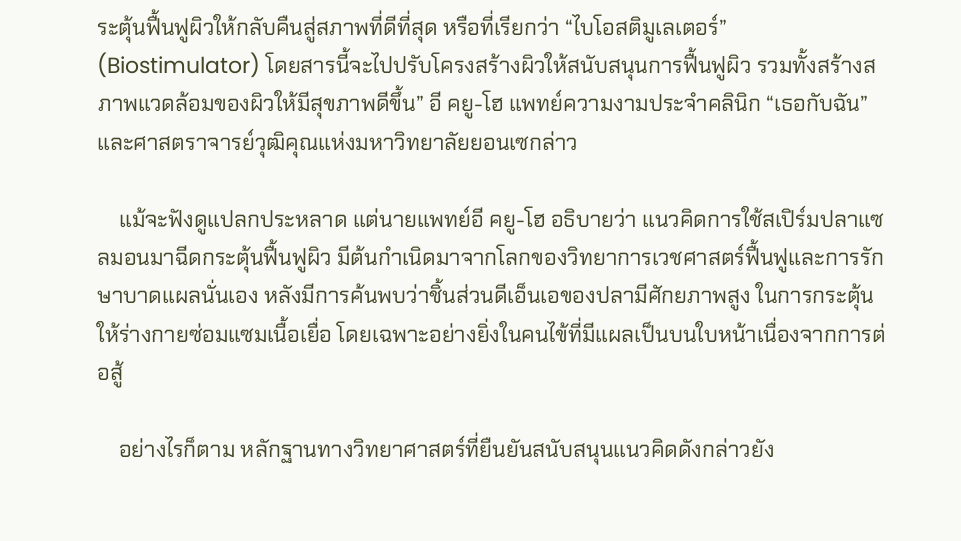ระตุ้นฟื้นฟูผิวให้กลับคืนสู่สภาพที่ดีที่สุด หรือที่เรียกว่า “ไบโอสติมูเลเตอร์” (Biostimulator) โดยสารนี้จะไปปรับโครงสร้างผิวให้สนับสนุนการฟื้นฟูผิว รวมทั้งสร้างสภาพแวดล้อมของผิวให้มีสุขภาพดีขึ้น” อี คยู-โฮ แพทย์ความงามประจำคลินิก “เธอกับฉัน” และศาสตราจารย์วุฒิคุณแห่งมหาวิทยาลัยยอนเซกล่าว

    แม้จะฟังดูแปลกประหลาด แต่นายแพทย์อี คยู-โฮ อธิบายว่า แนวคิดการใช้สเปิร์มปลาแซลมอนมาฉีดกระตุ้นฟื้นฟูผิว มีต้นกำเนิดมาจากโลกของวิทยาการเวชศาสตร์ฟื้นฟูและการรักษาบาดแผลนั่นเอง หลังมีการค้นพบว่าชิ้นส่วนดีเอ็นเอของปลามีศักยภาพสูง ในการกระตุ้นให้ร่างกายซ่อมแซมเนื้อเยื่อ โดยเฉพาะอย่างยิ่งในคนไข้ที่มีแผลเป็นบนใบหน้าเนื่องจากการต่อสู้

    อย่างไรก็ตาม หลักฐานทางวิทยาศาสตร์ที่ยืนยันสนับสนุนแนวคิดดังกล่าวยัง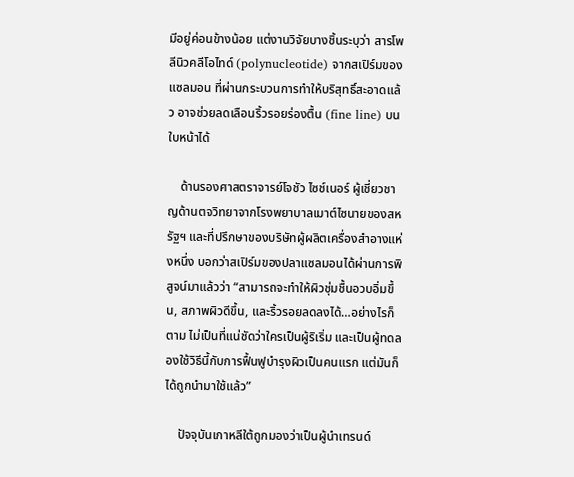มีอยู่ค่อนข้างน้อย แต่งานวิจัยบางชิ้นระบุว่า สารโพลีนิวคลีโอไทด์ (polynucleotide) จากสเปิร์มของแซลมอน ที่ผ่านกระบวนการทำให้บริสุทธิ์สะอาดแล้ว อาจช่วยลดเลือนริ้วรอยร่องตื้น (fine line) บนใบหน้าได้

    ด้านรองศาสตราจารย์โจชัว ไซช์เนอร์ ผู้เชี่ยวชาญด้านตจวิทยาจากโรงพยาบาลเมาต์ไซนายของสหรัฐฯ และที่ปรึกษาของบริษัทผู้ผลิตเครื่องสำอางแห่งหนึ่ง บอกว่าสเปิร์มของปลาแซลมอนได้ผ่านการพิสูจน์มาแล้วว่า “สามารถจะทำให้ผิวชุ่มชื้นอวบอิ่มขึ้น, สภาพผิวดีขึ้น, และริ้วรอยลดลงได้…อย่างไรก็ตาม ไม่เป็นที่แน่ชัดว่าใครเป็นผู้ริเริ่ม และเป็นผู้ทดลองใช้วิธีนี้กับการฟื้นฟูบำรุงผิวเป็นคนแรก แต่มันก็ได้ถูกนำมาใช้แล้ว”

    ปัจจุบันเกาหลีใต้ถูกมองว่าเป็นผู้นำเทรนด์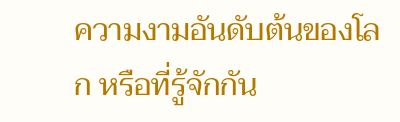ความงามอันดับต้นของโลก หรือที่รู้จักกัน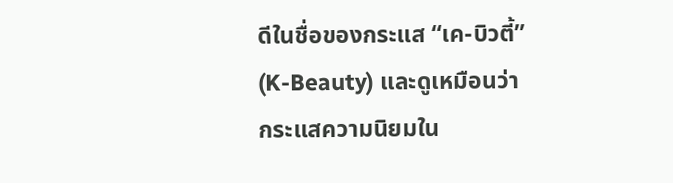ดีในชื่อของกระแส “เค-บิวตี้” (K-Beauty) และดูเหมือนว่ากระแสความนิยมใน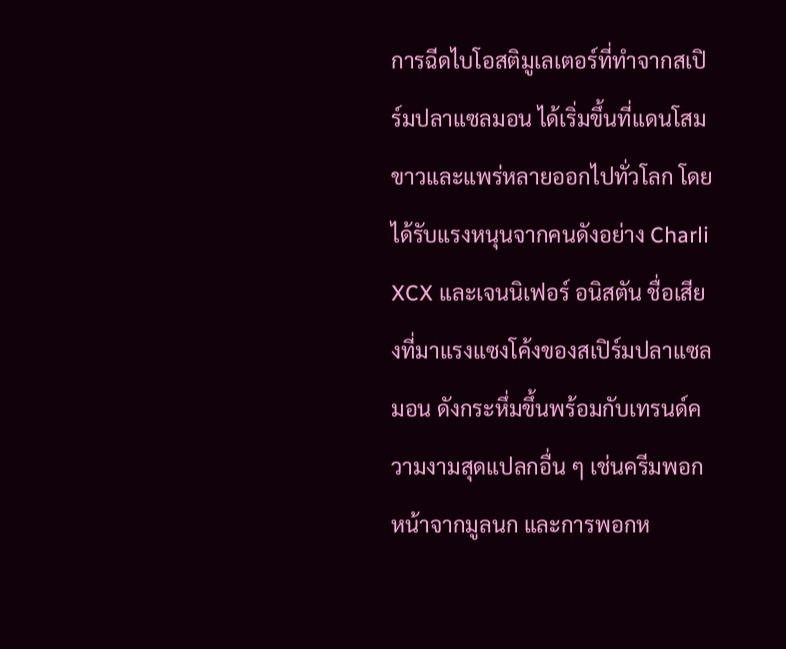การฉีดไบโอสติมูเลเตอร์ที่ทำจากสเปิร์มปลาแซลมอน ได้เริ่มขึ้นที่แดนโสมขาวและแพร่หลายออกไปทั่วโลก โดยได้รับแรงหนุนจากคนดังอย่าง Charli XCX และเจนนิเฟอร์ อนิสตัน ชื่อเสียงที่มาแรงแซงโค้งของสเปิร์มปลาแซลมอน ดังกระหึ่มขึ้นพร้อมกับเทรนด์ความงามสุดแปลกอื่น ๆ เช่นครีมพอกหน้าจากมูลนก และการพอกห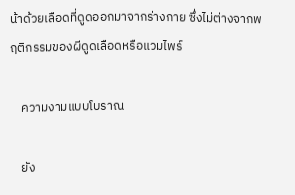น้าด้วยเลือดที่ดูดออกมาจากร่างกาย ซึ่งไม่ต่างจากพฤติกรรมของผีดูดเลือดหรือแวมไพร์

    ความงามแบบโบราณ

    ยัง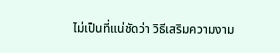ไม่เป็นที่แน่ชัดว่า วิธีเสริมความงาม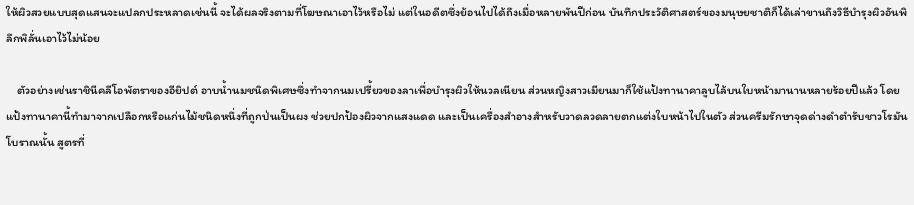ให้ผิวสวยแบบสุดแสนจะแปลกประหลาดเช่นนี้ จะได้ผลจริงตามที่โฆษณาเอาไว้หรือไม่ แต่ในอดีตซึ่งย้อนไปได้ถึงเมื่อหลายพันปีก่อน บันทึกประวัติศาสตร์ของมนุษยชาติก็ได้เล่าขานถึงวิธีบำรุงผิวอันพิลึกพิลั่นเอาไว้ไม่น้อย

    ตัวอย่างเช่นราชินีคลีโอพัตราของอียิปต์ อาบน้ำนมชนิดพิเศษซึ่งทำจากนมเปรี้ยวของลาเพื่อบำรุงผิวให้นวลเนียน ส่วนหญิงสาวเมียนมาก็ใช้แป้งทานาคาลูบไล้บนใบหน้ามานานหลายร้อยปีแล้ว โดยแป้งทานาคานี้ทำมาจากเปลือกหรือแก่นไม้ชนิดหนึ่งที่ถูกป่นเป็นผง ช่วยปกป้องผิวจากแสงแดด และเป็นเครื่องสำอางสำหรับวาดลวดลายตกแต่งใบหน้าไปในตัว ส่วนครีมรักษาจุดด่างดำตำรับชาวโรมันโบราณนั้น สูตรที่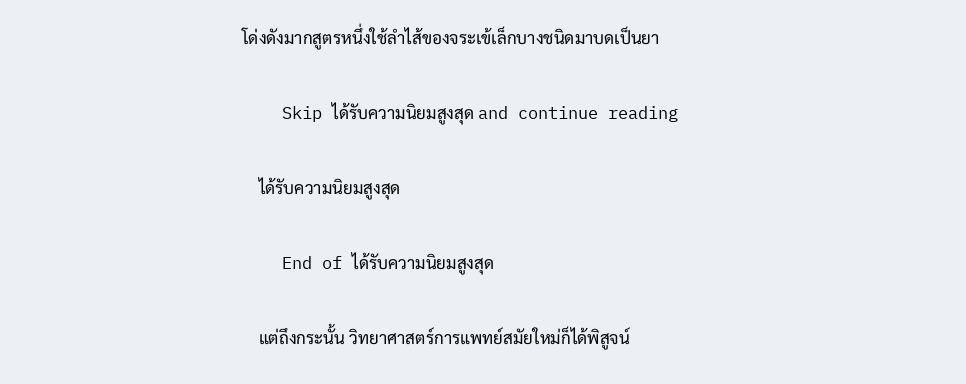โด่งดังมากสูตรหนึ่งใช้ลำไส้ของจระเข้เล็กบางชนิดมาบดเป็นยา

    Skip ได้รับความนิยมสูงสุด and continue reading

    ได้รับความนิยมสูงสุด

    End of ได้รับความนิยมสูงสุด

    แต่ถึงกระนั้น วิทยาศาสตร์การแพทย์สมัยใหม่ก็ได้พิสูจน์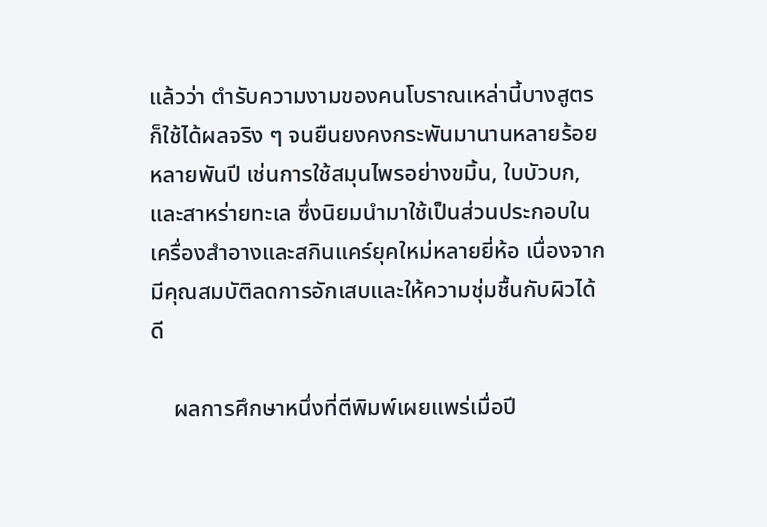แล้วว่า ตำรับความงามของคนโบราณเหล่านี้บางสูตรก็ใช้ได้ผลจริง ๆ จนยืนยงคงกระพันมานานหลายร้อยหลายพันปี เช่นการใช้สมุนไพรอย่างขมิ้น, ใบบัวบก, และสาหร่ายทะเล ซึ่งนิยมนำมาใช้เป็นส่วนประกอบในเครื่องสำอางและสกินแคร์ยุคใหม่หลายยี่ห้อ เนื่องจากมีคุณสมบัติลดการอักเสบและให้ความชุ่มชื้นกับผิวได้ดี

    ผลการศึกษาหนึ่งที่ตีพิมพ์เผยแพร่เมื่อปี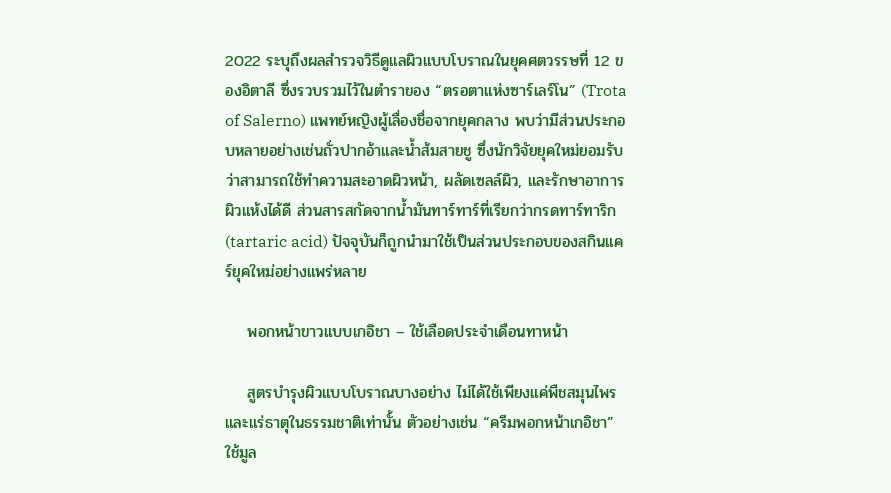2022 ระบุถึงผลสำรวจวิธีดูแลผิวแบบโบราณในยุคศตวรรษที่ 12 ของอิตาลี ซึ่งรวบรวมไว้ในตำราของ “ตรอตาแห่งซาร์เลร์โน” (Trota of Salerno) แพทย์หญิงผู้เลื่องชื่อจากยุคกลาง พบว่ามีส่วนประกอบหลายอย่างเช่นถั่วปากอ้าและน้ำส้มสายชู ซึ่งนักวิจัยยุคใหม่ยอมรับว่าสามารถใช้ทำความสะอาดผิวหน้า, ผลัดเซลล์ผิว, และรักษาอาการผิวแห้งได้ดี ส่วนสารสกัดจากน้ำมันทาร์ทาร์ที่เรียกว่ากรดทาร์ทาริก (tartaric acid) ปัจจุบันก็ถูกนำมาใช้เป็นส่วนประกอบของสกินแคร์ยุคใหม่อย่างแพร่หลาย

    พอกหน้าขาวแบบเกอิชา – ใช้เลือดประจำเดือนทาหน้า

    สูตรบำรุงผิวแบบโบราณบางอย่าง ไม่ได้ใช้เพียงแค่พืชสมุนไพรและแร่ธาตุในธรรมชาติเท่านั้น ตัวอย่างเช่น “ครีมพอกหน้าเกอิชา” ใช้มูล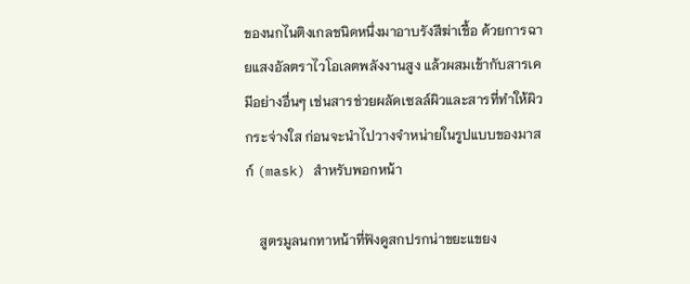ของนกไนติงเกลชนิดหนึ่งมาอาบรังสีฆ่าเชื้อ ด้วยการฉายแสงอัลตราไวโอเลตพลังงานสูง แล้วผสมเข้ากับสารเคมีอย่างอื่นๆ เช่นสารช่วยผลัดเซลล์ผิวและสารที่ทำให้ผิวกระจ่างใส ก่อนจะนำไปวางจำหน่ายในรูปแบบของมาสก์ (mask) สำหรับพอกหน้า

    สูตรมูลนกทาหน้าที่ฟังดูสกปรกน่าขยะแขยง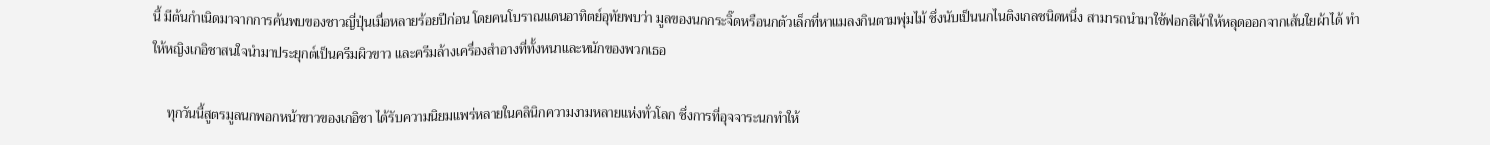นี้ มีต้นกำเนิดมาจากการค้นพบของชาวญี่ปุ่นเมื่อหลายร้อยปีก่อน โดยคนโบราณแดนอาทิตย์อุทัยพบว่า มูลของนกกระจิ๊ดหรือนกตัวเล็กที่หาแมลงกินตามพุ่มไม้ ซึ่งนับเป็นนกไนติงเกลชนิดหนึ่ง สามารถนำมาใช้ฟอกสีผ้าให้หลุดออกจากเส้นใยผ้าได้ ทำให้หญิงเกอิชาสนใจนำมาประยุกต์เป็นครีมผิวขาว และครีมล้างเครื่องสำอางที่ทั้งหนาและหนักของพวกเธอ

    ทุกวันนี้สูตรมูลนกพอกหน้าขาวของเกอิชา ได้รับความนิยมแพร่หลายในคลินิกความงามหลายแห่งทั่วโลก ซึ่งการที่อุจจาระนกทำให้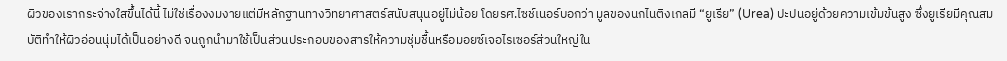ผิวของเรากระจ่างใสขึ้นได้นี้ ไม่ใช่เรื่องงมงายแต่มีหลักฐานทางวิทยาศาสตร์สนับสนุนอยู่ไม่น้อย โดยรศ.ไซช์เนอร์บอกว่า มูลของนกไนติงเกลมี “ยูเรีย” (Urea) ปะปนอยู่ด้วยความเข้มข้นสูง ซึ่งยูเรียมีคุณสมบัติทำให้ผิวอ่อนนุ่มได้เป็นอย่างดี จนถูกนำมาใช้เป็นส่วนประกอบของสารให้ความชุ่มชื้นหรือมอยซ์เจอไรเซอร์ส่วนใหญ่ใน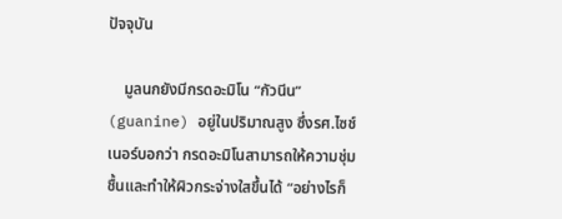ปัจจุบัน

    มูลนกยังมีกรดอะมิโน “กัวนีน” (guanine) อยู่ในปริมาณสูง ซึ่งรศ.ไซช์เนอร์บอกว่า กรดอะมิโนสามารถให้ความชุ่มชื้นและทำให้ผิวกระจ่างใสขึ้นได้ “อย่างไรก็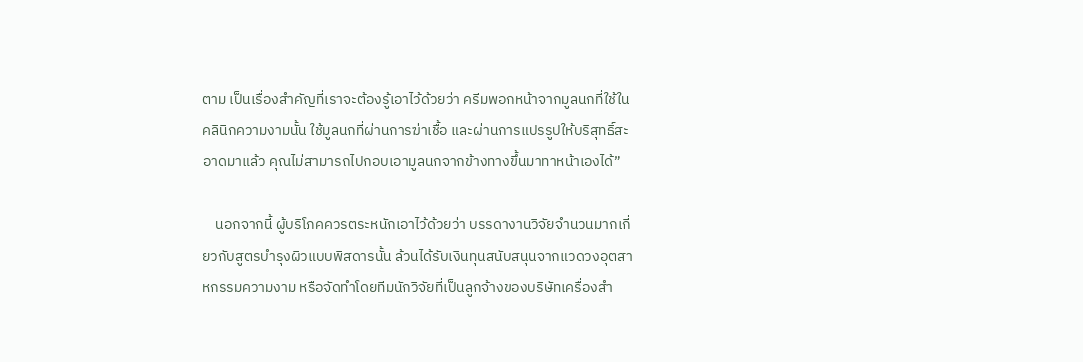ตาม เป็นเรื่องสำคัญที่เราจะต้องรู้เอาไว้ด้วยว่า ครีมพอกหน้าจากมูลนกที่ใช้ในคลินิกความงามนั้น ใช้มูลนกที่ผ่านการฆ่าเชื้อ และผ่านการแปรรูปให้บริสุทธิ์สะอาดมาแล้ว คุณไม่สามารถไปกอบเอามูลนกจากข้างทางขึ้นมาทาหน้าเองได้”

    นอกจากนี้ ผู้บริโภคควรตระหนักเอาไว้ด้วยว่า บรรดางานวิจัยจำนวนมากเกี่ยวกับสูตรบำรุงผิวแบบพิสดารนั้น ล้วนได้รับเงินทุนสนับสนุนจากแวดวงอุตสาหกรรมความงาม หรือจัดทำโดยทีมนักวิจัยที่เป็นลูกจ้างของบริษัทเครื่องสำ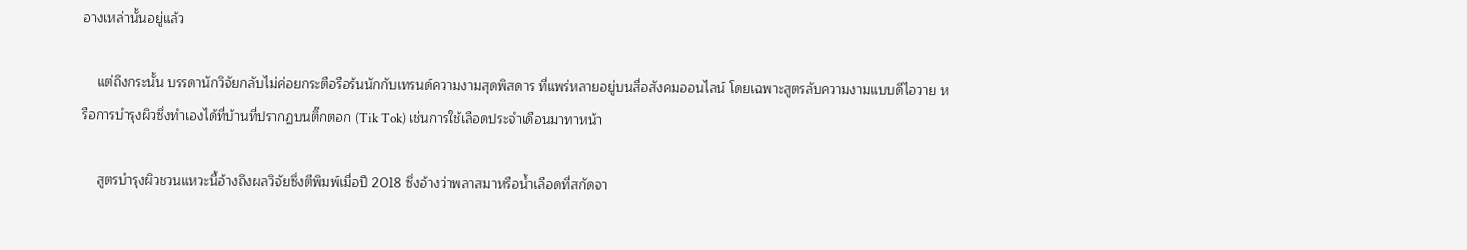อางเหล่านั้นอยู่แล้ว

    แต่ถึงกระนั้น บรรดานักวิจัยกลับไม่ค่อยกระตือรือร้นนักกับเทรนด์ความงามสุดพิสดาร ที่แพร่หลายอยู่บนสื่อสังคมออนไลน์ โดยเฉพาะสูตรลับความงามแบบดีไอวาย หรือการบำรุงผิวซึ่งทำเองได้ที่บ้านที่ปรากฏบนติ๊กตอก (Tik Tok) เช่นการใช้เลือดประจำเดือนมาทาหน้า

    สูตรบำรุงผิวชวนแหวะนี้อ้างถึงผลวิจัยซึ่งตีพิมพ์เมื่อปี 2018 ซึ่งอ้างว่าพลาสมาหรือน้ำเลือดที่สกัดจา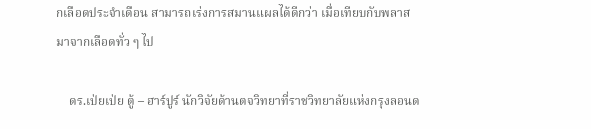กเลือดประจำเดือน สามารถเร่งการสมานแผลได้ดีกว่า เมื่อเทียบกับพลาสมาจากเลือดทั่ว ๆ ไป

    ดร.เป่ยเป่ย ตู้ – ฮาร์ปูร์ นักวิจัยด้านตจวิทยาที่ราชวิทยาลัยแห่งกรุงลอนด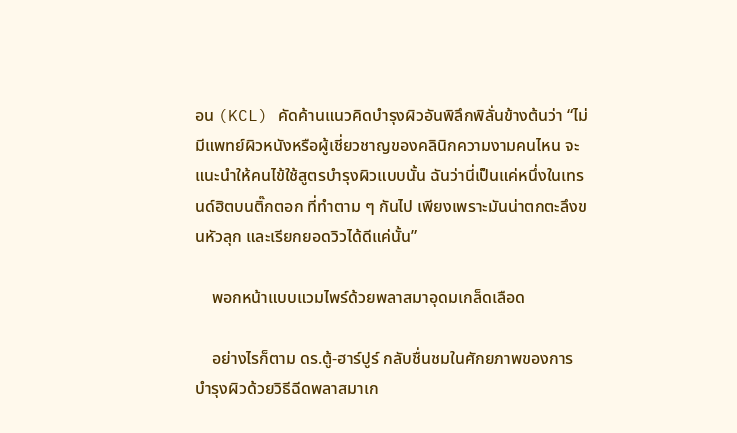อน (KCL) คัดค้านแนวคิดบำรุงผิวอันพิลึกพิลั่นข้างต้นว่า “ไม่มีแพทย์ผิวหนังหรือผู้เชี่ยวชาญของคลินิกความงามคนไหน จะแนะนำให้คนไข้ใช้สูตรบำรุงผิวแบบนั้น ฉันว่านี่เป็นแค่หนึ่งในเทรนด์ฮิตบนติ๊กตอก ที่ทำตาม ๆ กันไป เพียงเพราะมันน่าตกตะลึงขนหัวลุก และเรียกยอดวิวได้ดีแค่นั้น”

    พอกหน้าแบบแวมไพร์ด้วยพลาสมาอุดมเกล็ดเลือด

    อย่างไรก็ตาม ดร.ตู้-ฮาร์ปูร์ กลับชื่นชมในศักยภาพของการบำรุงผิวด้วยวิธีฉีดพลาสมาเก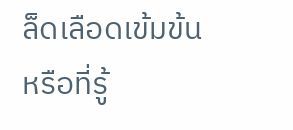ล็ดเลือดเข้มข้น หรือที่รู้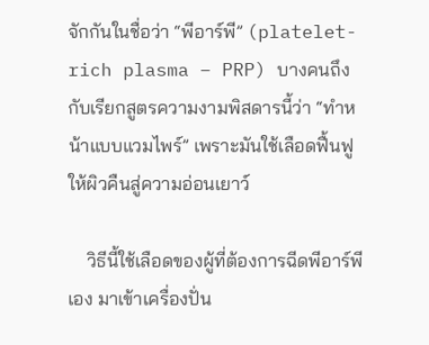จักกันในชื่อว่า “พีอาร์พี” (platelet-rich plasma – PRP) บางคนถึงกับเรียกสูตรความงามพิสดารนี้ว่า “ทำหน้าแบบแวมไพร์” เพราะมันใช้เลือดฟื้นฟูให้ผิวคืนสู่ความอ่อนเยาว์

    วิธีนี้ใช้เลือดของผู้ที่ต้องการฉีดพีอาร์พีเอง มาเข้าเครื่องปั่น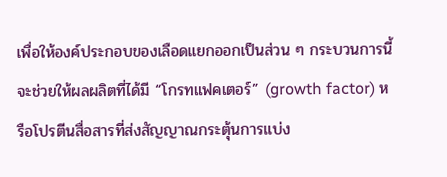เพื่อให้องค์ประกอบของเลือดแยกออกเป็นส่วน ๆ กระบวนการนี้จะช่วยให้ผลผลิตที่ได้มี “โกรทแฟคเตอร์” (growth factor) หรือโปรตีนสื่อสารที่ส่งสัญญาณกระตุ้นการแบ่ง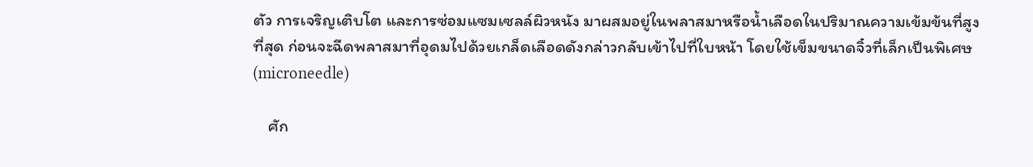ตัว การเจริญเติบโต และการซ่อมแซมเซลล์ผิวหนัง มาผสมอยู่ในพลาสมาหรือน้ำเลือดในปริมาณความเข้มข้นที่สูงที่สุด ก่อนจะฉีดพลาสมาที่อุดมไปด้วยเกล็ดเลือดดังกล่าวกลับเข้าไปที่ใบหน้า โดยใช้เข็มขนาดจิ๋วที่เล็กเป็นพิเศษ (microneedle)

    ศัก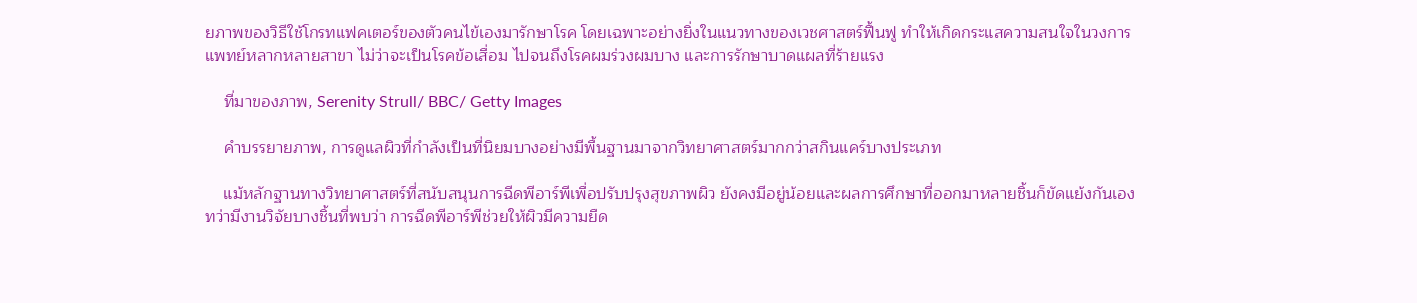ยภาพของวิธีใช้โกรทแฟคเตอร์ของตัวคนไข้เองมารักษาโรค โดยเฉพาะอย่างยิ่งในแนวทางของเวชศาสตร์ฟื้นฟู ทำให้เกิดกระแสความสนใจในวงการแพทย์หลากหลายสาขา ไม่ว่าจะเป็นโรคข้อเสื่อม ไปจนถึงโรคผมร่วงผมบาง และการรักษาบาดแผลที่ร้ายแรง

    ที่มาของภาพ, Serenity Strull/ BBC/ Getty Images

    คำบรรยายภาพ, การดูแลผิวที่กำลังเป็นที่นิยมบางอย่างมีพื้นฐานมาจากวิทยาศาสตร์มากกว่าสกินแคร์บางประเภท

    แม้หลักฐานทางวิทยาศาสตร์ที่สนับสนุนการฉีดพีอาร์พีเพื่อปรับปรุงสุขภาพผิว ยังคงมีอยู่น้อยและผลการศึกษาที่ออกมาหลายชิ้นก็ขัดแย้งกันเอง ทว่ามีงานวิจัยบางชิ้นที่พบว่า การฉีดพีอาร์พีช่วยให้ผิวมีความยืด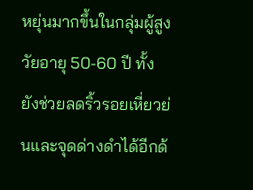หยุ่นมากขึ้นในกลุ่มผู้สูงวัยอายุ 50-60 ปี ทั้งยังช่วยลดริ้วรอยเหี่ยวย่นและจุดด่างดำได้อีกด้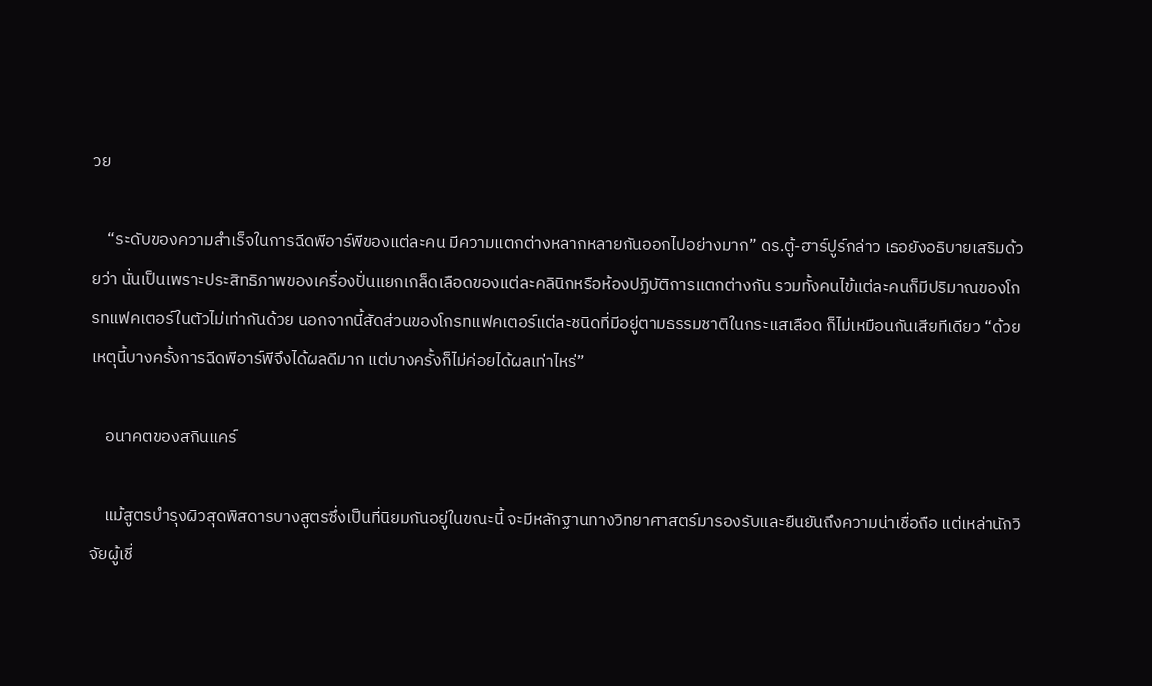วย

    “ระดับของความสำเร็จในการฉีดพีอาร์พีของแต่ละคน มีความแตกต่างหลากหลายกันออกไปอย่างมาก” ดร.ตู้-ฮาร์ปูร์กล่าว เธอยังอธิบายเสริมด้วยว่า นั่นเป็นเพราะประสิทธิภาพของเครื่องปั่นแยกเกล็ดเลือดของแต่ละคลินิกหรือห้องปฏิบัติการแตกต่างกัน รวมทั้งคนไข้แต่ละคนก็มีปริมาณของโกรทแฟคเตอร์ในตัวไม่เท่ากันด้วย นอกจากนี้สัดส่วนของโกรทแฟคเตอร์แต่ละชนิดที่มีอยู่ตามธรรมชาติในกระแสเลือด ก็ไม่เหมือนกันเสียทีเดียว “ด้วยเหตุนี้บางครั้งการฉีดพีอาร์พีจึงได้ผลดีมาก แต่บางครั้งก็ไม่ค่อยได้ผลเท่าไหร่”

    อนาคตของสกินแคร์

    แม้สูตรบำรุงผิวสุดพิสดารบางสูตรซึ่งเป็นที่นิยมกันอยู่ในขณะนี้ จะมีหลักฐานทางวิทยาศาสตร์มารองรับและยืนยันถึงความน่าเชื่อถือ แต่เหล่านักวิจัยผู้เชี่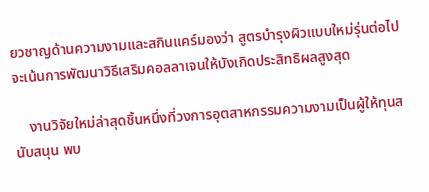ยวชาญด้านความงามและสกินแคร์มองว่า สูตรบำรุงผิวแบบใหม่รุ่นต่อไป จะเน้นการพัฒนาวิธีเสริมคอลลาเจนให้บังเกิดประสิทธิผลสูงสุด

    งานวิจัยใหม่ล่าสุดชิ้นหนึ่งที่วงการอุตสาหกรรมความงามเป็นผู้ให้ทุนสนับสนุน พบ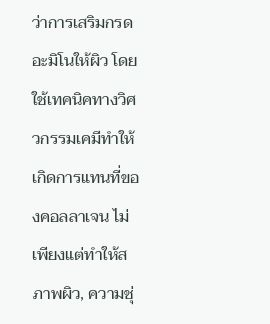ว่าการเสริมกรดอะมิโนให้ผิว โดยใช้เทคนิคทางวิศวกรรมเคมีทำให้เกิดการแทนที่ของคอลลาเจน ไม่เพียงแต่ทำให้สภาพผิว, ความชุ่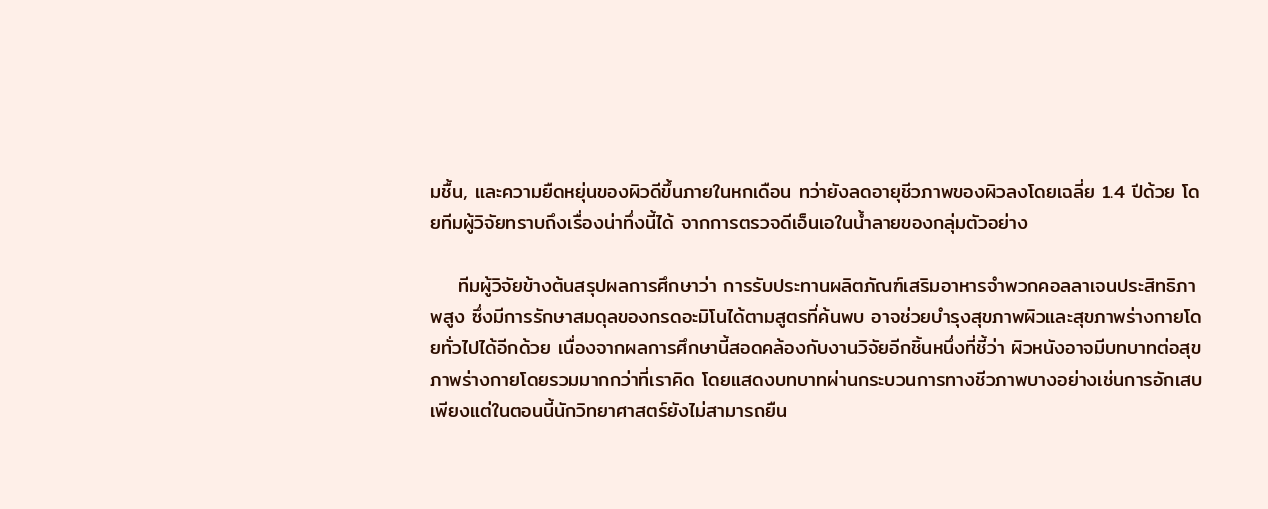มชื้น, และความยืดหยุ่นของผิวดีขึ้นภายในหกเดือน ทว่ายังลดอายุชีวภาพของผิวลงโดยเฉลี่ย 1.4 ปีด้วย โดยทีมผู้วิจัยทราบถึงเรื่องน่าทึ่งนี้ได้ จากการตรวจดีเอ็นเอในน้ำลายของกลุ่มตัวอย่าง

    ทีมผู้วิจัยข้างต้นสรุปผลการศึกษาว่า การรับประทานผลิตภัณฑ์เสริมอาหารจำพวกคอลลาเจนประสิทธิภาพสูง ซึ่งมีการรักษาสมดุลของกรดอะมิโนได้ตามสูตรที่ค้นพบ อาจช่วยบำรุงสุขภาพผิวและสุขภาพร่างกายโดยทั่วไปได้อีกด้วย เนื่องจากผลการศึกษานี้สอดคล้องกับงานวิจัยอีกชิ้นหนึ่งที่ชี้ว่า ผิวหนังอาจมีบทบาทต่อสุขภาพร่างกายโดยรวมมากกว่าที่เราคิด โดยแสดงบทบาทผ่านกระบวนการทางชีวภาพบางอย่างเช่นการอักเสบ เพียงแต่ในตอนนี้นักวิทยาศาสตร์ยังไม่สามารถยืน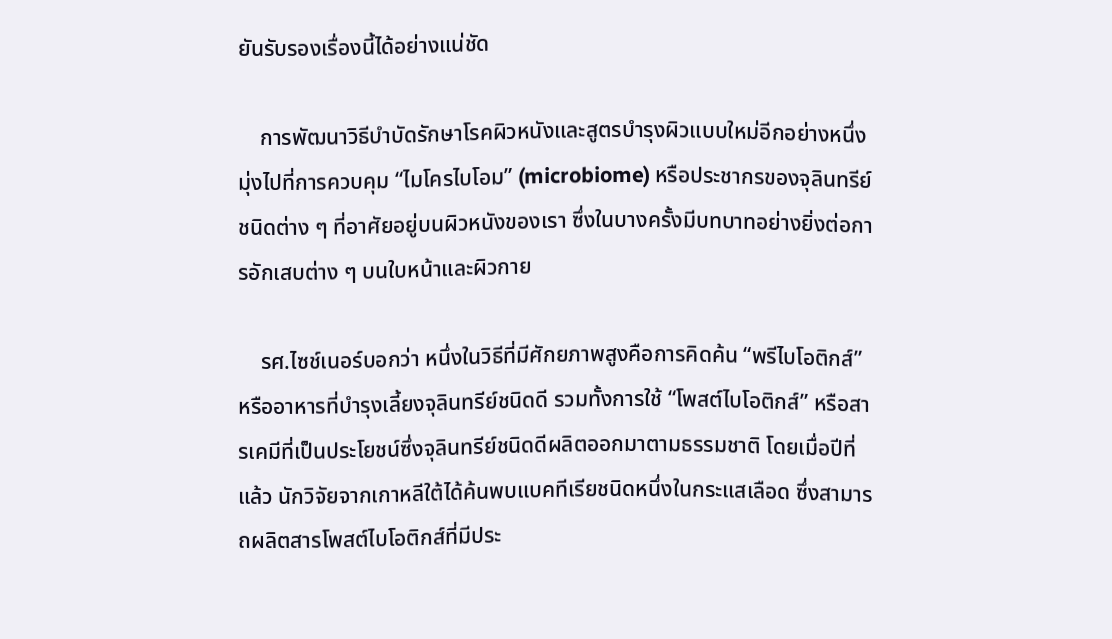ยันรับรองเรื่องนี้ได้อย่างแน่ชัด

    การพัฒนาวิธีบำบัดรักษาโรคผิวหนังและสูตรบำรุงผิวแบบใหม่อีกอย่างหนึ่ง มุ่งไปที่การควบคุม “ไมโครไบโอม” (microbiome) หรือประชากรของจุลินทรีย์ชนิดต่าง ๆ ที่อาศัยอยู่บนผิวหนังของเรา ซึ่งในบางครั้งมีบทบาทอย่างยิ่งต่อการอักเสบต่าง ๆ บนใบหน้าและผิวกาย

    รศ.ไซช์เนอร์บอกว่า หนึ่งในวิธีที่มีศักยภาพสูงคือการคิดค้น “พรีไบโอติกส์” หรืออาหารที่บำรุงเลี้ยงจุลินทรีย์ชนิดดี รวมทั้งการใช้ “โพสต์ไบโอติกส์” หรือสารเคมีที่เป็นประโยชน์ซึ่งจุลินทรีย์ชนิดดีผลิตออกมาตามธรรมชาติ โดยเมื่อปีที่แล้ว นักวิจัยจากเกาหลีใต้ได้ค้นพบแบคทีเรียชนิดหนึ่งในกระแสเลือด ซึ่งสามารถผลิตสารโพสต์ไบโอติกส์ที่มีประ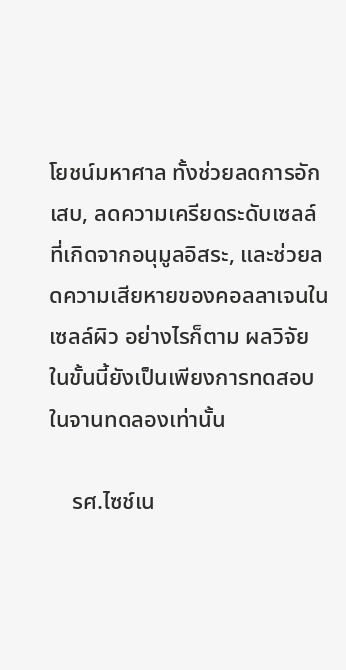โยชน์มหาศาล ทั้งช่วยลดการอักเสบ, ลดความเครียดระดับเซลล์ที่เกิดจากอนุมูลอิสระ, และช่วยลดความเสียหายของคอลลาเจนในเซลล์ผิว อย่างไรก็ตาม ผลวิจัยในขั้นนี้ยังเป็นเพียงการทดสอบในจานทดลองเท่านั้น

    รศ.ไซช์เน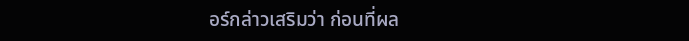อร์กล่าวเสริมว่า ก่อนที่ผล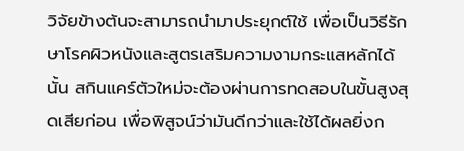วิจัยข้างต้นจะสามารถนำมาประยุกต์ใช้ เพื่อเป็นวิธีรักษาโรคผิวหนังและสูตรเสริมความงามกระแสหลักได้นั้น สกินแคร์ตัวใหม่จะต้องผ่านการทดสอบในขั้นสูงสุดเสียก่อน เพื่อพิสูจน์ว่ามันดีกว่าและใช้ได้ผลยิ่งก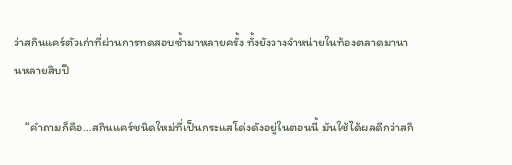ว่าสกินแคร์ตัวเก่าที่ผ่านการทดสอบซ้ำมาหลายครั้ง ทั้งยังวางจำหน่ายในท้องตลาดมานานหลายสิบปี

    “คำถามก็คือ…สกินแคร์ชนิดใหม่ที่เป็นกระแสโด่งดังอยู่ในตอนนี้ มันใช้ได้ผลดีกว่าสกิ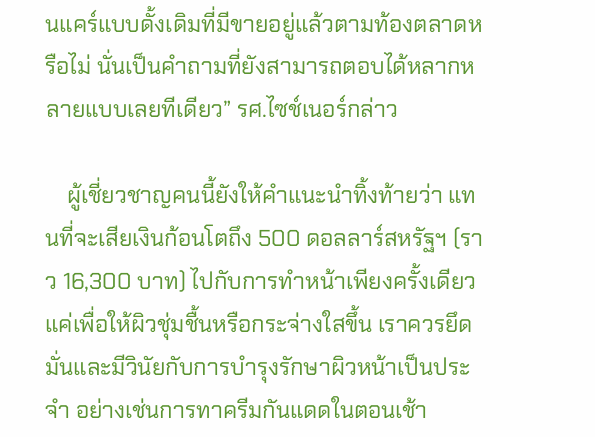นแคร์แบบดั้งเดิมที่มีขายอยู่แล้วตามท้องตลาดหรือไม่ นั่นเป็นคำถามที่ยังสามารถตอบได้หลากหลายแบบเลยทีเดียว” รศ.ไซช์เนอร์กล่าว

    ผู้เชี่ยวชาญคนนี้ยังให้คำแนะนำทิ้งท้ายว่า แทนที่จะเสียเงินก้อนโตถึง 500 ดอลลาร์สหรัฐฯ (ราว 16,300 บาท) ไปกับการทำหน้าเพียงครั้งเดียวแค่เพื่อให้ผิวชุ่มชื้นหรือกระจ่างใสขึ้น เราควรยึดมั่นและมีวินัยกับการบำรุงรักษาผิวหน้าเป็นประจำ อย่างเช่นการทาครีมกันแดดในตอนเช้า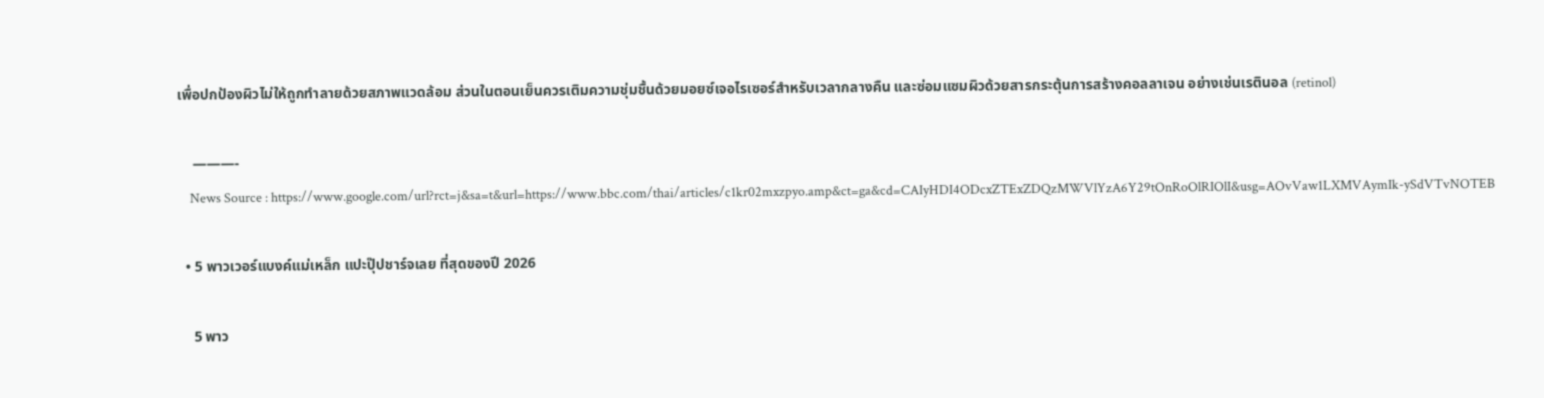เพื่อปกป้องผิวไม่ให้ถูกทำลายด้วยสภาพแวดล้อม ส่วนในตอนเย็นควรเติมความชุ่มชื้นด้วยมอยซ์เจอไรเซอร์สำหรับเวลากลางคืน และซ่อมแซมผิวด้วยสารกระตุ้นการสร้างคอลลาเจน อย่างเช่นเรตินอล (retinol)

    ———-
    News Source : https://www.google.com/url?rct=j&sa=t&url=https://www.bbc.com/thai/articles/c1kr02mxzpyo.amp&ct=ga&cd=CAIyHDI4ODcxZTExZDQzMWVlYzA6Y29tOnRoOlRIOlI&usg=AOvVaw1LXMVAymIk-ySdVTvNOTEB

  • 5 พาวเวอร์แบงค์แม่เหล็ก แปะปุ๊ปชาร์จเลย ที่สุดของปี 2026

    5 พาว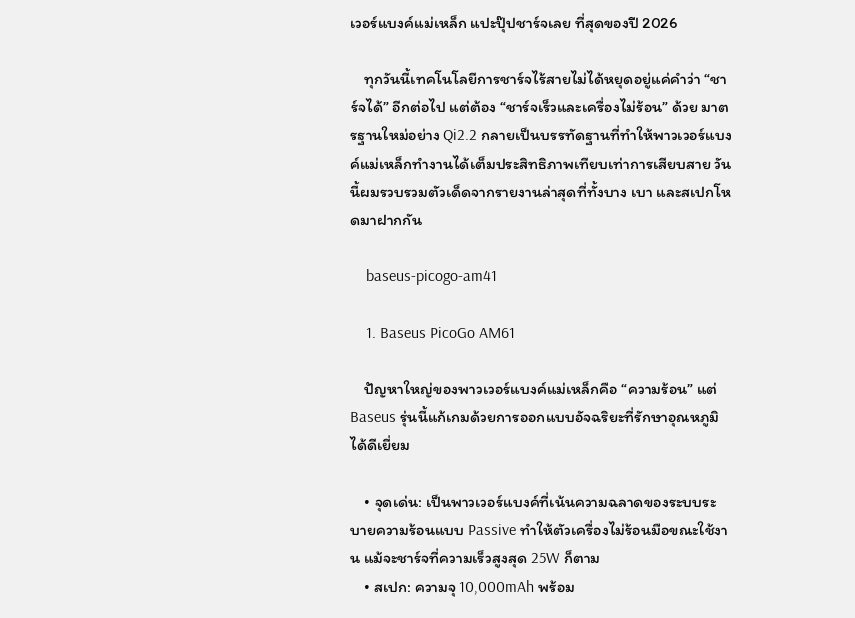เวอร์แบงค์แม่เหล็ก แปะปุ๊ปชาร์จเลย ที่สุดของปี 2026

    ทุกวันนี้เทคโนโลยีการชาร์จไร้สายไม่ได้หยุดอยู่แค่คำว่า “ชาร์จได้” อีกต่อไป แต่ต้อง “ชาร์จเร็วและเครื่องไม่ร้อน” ด้วย มาตรฐานใหม่อย่าง Qi2.2 กลายเป็นบรรทัดฐานที่ทำให้พาวเวอร์แบงค์แม่เหล็กทำงานได้เต็มประสิทธิภาพเทียบเท่าการเสียบสาย วันนี้ผมรวบรวมตัวเด็ดจากรายงานล่าสุดที่ทั้งบาง เบา และสเปกโหดมาฝากกัน

    baseus-picogo-am41

    1. Baseus PicoGo AM61

    ปัญหาใหญ่ของพาวเวอร์แบงค์แม่เหล็กคือ “ความร้อน” แต่ Baseus รุ่นนี้แก้เกมด้วยการออกแบบอัจฉริยะที่รักษาอุณหภูมิได้ดีเยี่ยม

    • จุดเด่น: เป็นพาวเวอร์แบงค์ที่เน้นความฉลาดของระบบระบายความร้อนแบบ Passive ทำให้ตัวเครื่องไม่ร้อนมือขณะใช้งาน แม้จะชาร์จที่ความเร็วสูงสุด 25W ก็ตาม
    • สเปก: ความจุ 10,000mAh พร้อม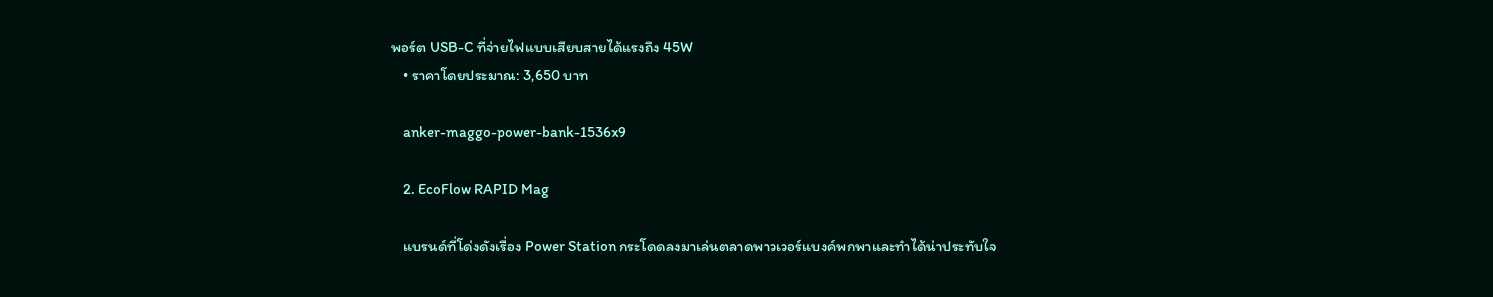พอร์ต USB-C ที่จ่ายไฟแบบเสียบสายได้แรงถึง 45W
    • ราคาโดยประมาณ: 3,650 บาท

    anker-maggo-power-bank-1536x9

    2. EcoFlow RAPID Mag

    แบรนด์ที่โด่งดังเรื่อง Power Station กระโดดลงมาเล่นตลาดพาวเวอร์แบงค์พกพาและทำได้น่าประทับใจ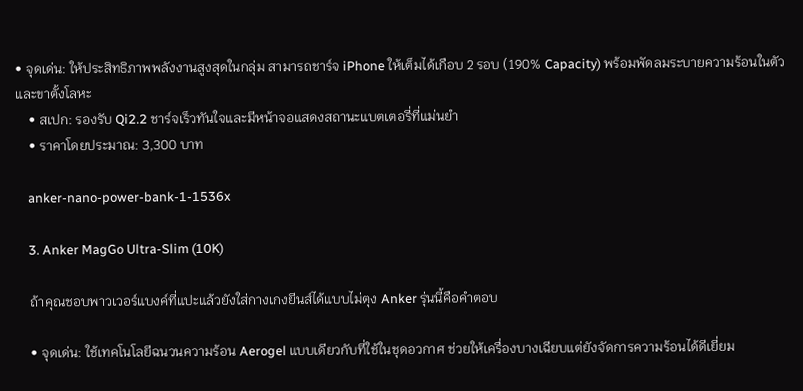• จุดเด่น: ให้ประสิทธิภาพพลังงานสูงสุดในกลุ่ม สามารถชาร์จ iPhone ให้เต็มได้เกือบ 2 รอบ (190% Capacity) พร้อมพัดลมระบายความร้อนในตัวและขาตั้งโลหะ
    • สเปก: รองรับ Qi2.2 ชาร์จเร็วทันใจและมีหน้าจอแสดงสถานะแบตเตอรี่ที่แม่นยำ
    • ราคาโดยประมาณ: 3,300 บาท

    anker-nano-power-bank-1-1536x

    3. Anker MagGo Ultra-Slim (10K)

    ถ้าคุณชอบพาวเวอร์แบงค์ที่แปะแล้วยังใส่กางเกงยีนส์ได้แบบไม่ตุง Anker รุ่นนี้คือคำตอบ

    • จุดเด่น: ใช้เทคโนโลยีฉนวนความร้อน Aerogel แบบเดียวกับที่ใช้ในชุดอวกาศ ช่วยให้เครื่องบางเฉียบแต่ยังจัดการความร้อนได้ดีเยี่ยม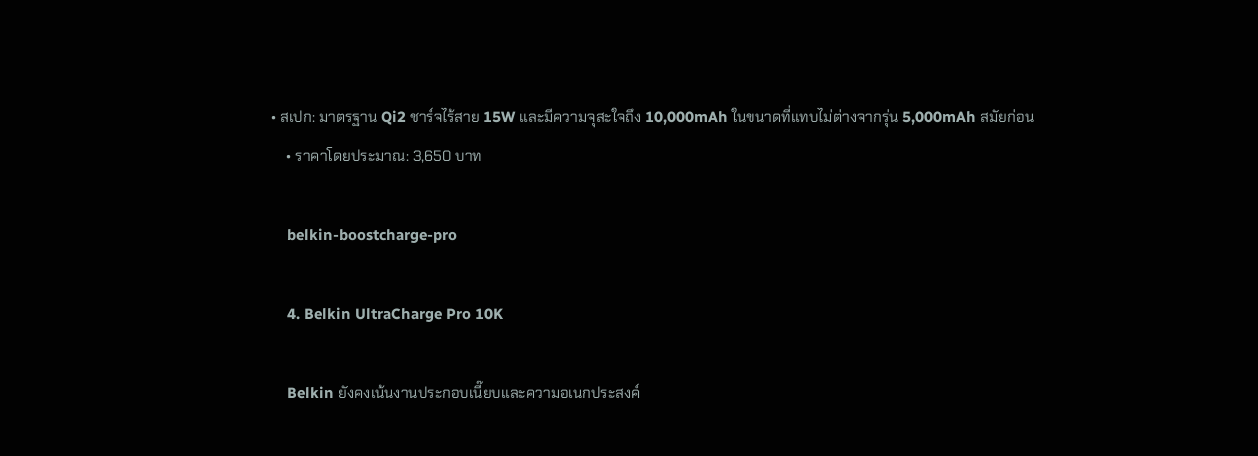• สเปก: มาตรฐาน Qi2 ชาร์จไร้สาย 15W และมีความจุสะใจถึง 10,000mAh ในขนาดที่แทบไม่ต่างจากรุ่น 5,000mAh สมัยก่อน
    • ราคาโดยประมาณ: 3,650 บาท

    belkin-boostcharge-pro

    4. Belkin UltraCharge Pro 10K

    Belkin ยังคงเน้นงานประกอบเนี๊ยบและความอเนกประสงค์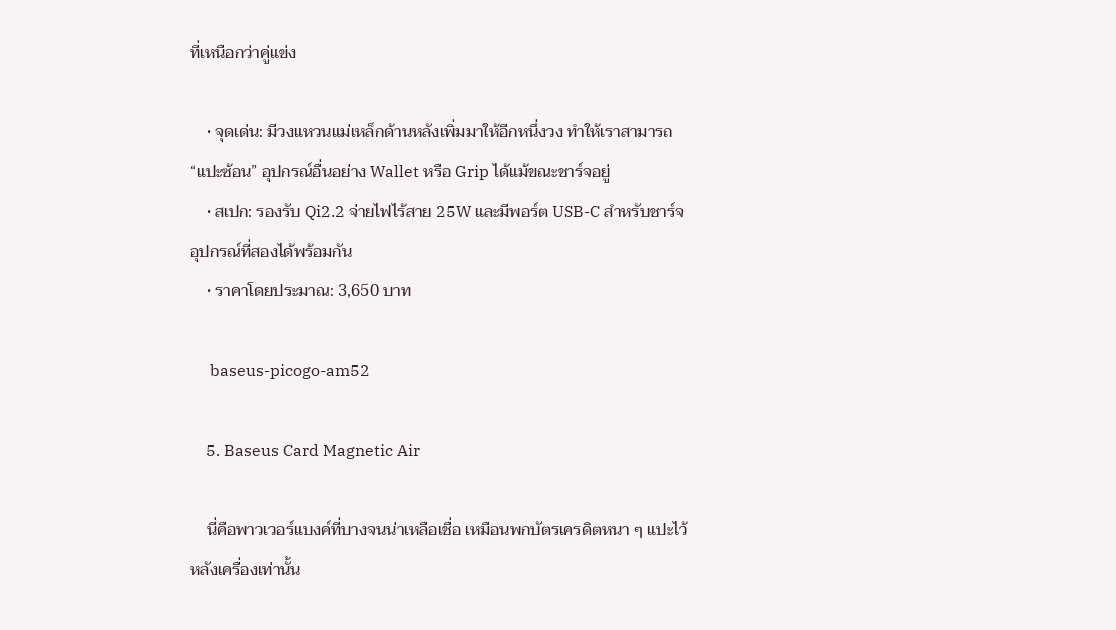ที่เหนือกว่าคู่แข่ง

    • จุดเด่น: มีวงแหวนแม่เหล็กด้านหลังเพิ่มมาให้อีกหนึ่งวง ทำให้เราสามารถ “แปะซ้อน” อุปกรณ์อื่นอย่าง Wallet หรือ Grip ได้แม้ขณะชาร์จอยู่
    • สเปก: รองรับ Qi2.2 จ่ายไฟไร้สาย 25W และมีพอร์ต USB-C สำหรับชาร์จอุปกรณ์ที่สองได้พร้อมกัน
    • ราคาโดยประมาณ: 3,650 บาท

     baseus-picogo-am52

    5. Baseus Card Magnetic Air

    นี่คือพาวเวอร์แบงค์ที่บางจนน่าเหลือเชื่อ เหมือนพกบัตรเครดิตหนา ๆ แปะไว้หลังเครื่องเท่านั้น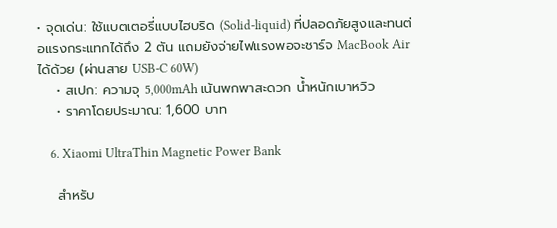• จุดเด่น: ใช้แบตเตอรี่แบบไฮบริด (Solid-liquid) ที่ปลอดภัยสูงและทนต่อแรงกระแทกได้ถึง 2 ตัน แถมยังจ่ายไฟแรงพอจะชาร์จ MacBook Air ได้ด้วย (ผ่านสาย USB-C 60W)
    • สเปก: ความจุ 5,000mAh เน้นพกพาสะดวก น้ำหนักเบาหวิว
    • ราคาโดยประมาณ: 1,600 บาท

    6. Xiaomi UltraThin Magnetic Power Bank

    สำหรับ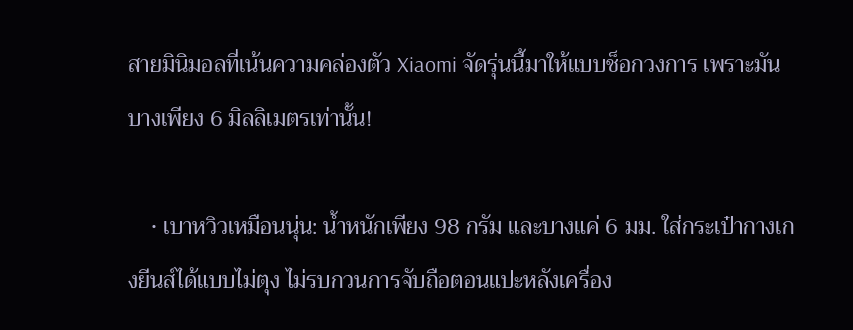สายมินิมอลที่เน้นความคล่องตัว Xiaomi จัดรุ่นนี้มาให้แบบช็อกวงการ เพราะมันบางเพียง 6 มิลลิเมตรเท่านั้น!

    • เบาหวิวเหมือนนุ่น: น้ำหนักเพียง 98 กรัม และบางแค่ 6 มม. ใส่กระเป๋ากางเกงยีนส์ได้แบบไม่ตุง ไม่รบกวนการจับถือตอนแปะหลังเครื่อง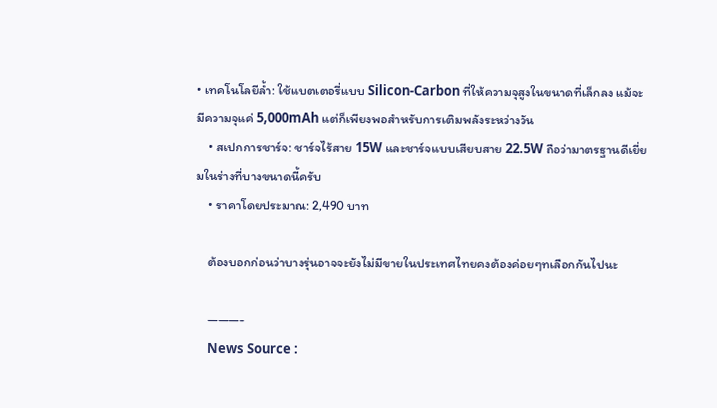• เทคโนโลยีล้ำ: ใช้แบตเตอรี่แบบ Silicon-Carbon ที่ให้ความจุสูงในขนาดที่เล็กลง แม้จะมีความจุแค่ 5,000mAh แต่ก็เพียงพอสำหรับการเติมพลังระหว่างวัน
    • สเปกการชาร์จ: ชาร์จไร้สาย 15W และชาร์จแบบเสียบสาย 22.5W ถือว่ามาตรฐานดีเยี่ยมในร่างที่บางขนาดนี้ครับ
    • ราคาโดยประมาณ: 2,490 บาท

    ต้องบอกก่อนว่าบางรุ่นอาจจะยังไม่มีขายในประเทศไทยคงต้องค่อยๆทเลือกกันไปนะ

    ———-
    News Source :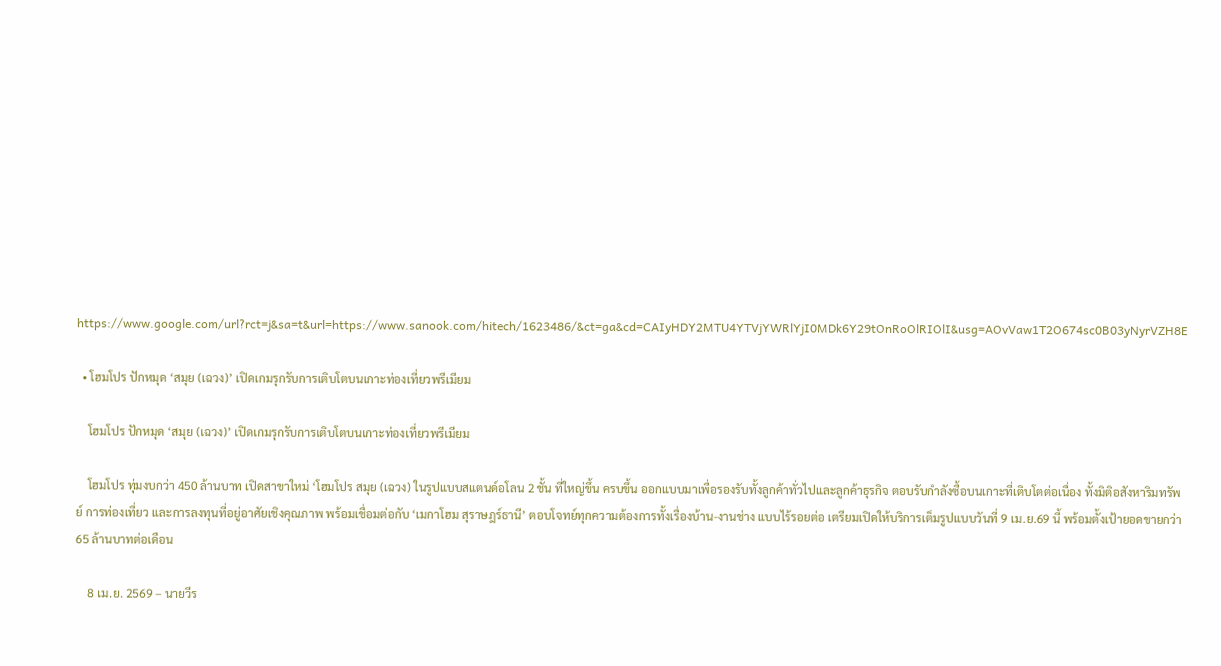https://www.google.com/url?rct=j&sa=t&url=https://www.sanook.com/hitech/1623486/&ct=ga&cd=CAIyHDY2MTU4YTVjYWRlYjI0MDk6Y29tOnRoOlRIOlI&usg=AOvVaw1T2O674sc0B03yNyrVZH8E

  • โฮมโปร ปักหมุด ‘สมุย (เฉวง)’ เปิดเกมรุกรับการเติบโตบนเกาะท่องเที่ยวพรีเมียม

    โฮมโปร ปักหมุด ‘สมุย (เฉวง)’ เปิดเกมรุกรับการเติบโตบนเกาะท่องเที่ยวพรีเมียม

    โฮมโปร ทุ่มงบกว่า 450 ล้านบาท เปิดสาขาใหม่ ‘โฮมโปร สมุย (เฉวง) ในรูปแบบสแตนด์อโลน 2 ชั้น ที่ใหญ่ขึ้น ครบขึ้น ออกแบบมาเพื่อรองรับทั้งลูกค้าทั่วไปและลูกค้าธุรกิจ ตอบรับกำลังซื้อบนเกาะที่เติบโตต่อเนื่อง ทั้งมิติอสังหาริมทรัพย์ การท่องเที่ยว และการลงทุนที่อยู่อาศัยเชิงคุณภาพ พร้อมเชื่อมต่อกับ ‘เมกาโฮม สุราษฎร์ธานี’ ตอบโจทย์ทุกความต้องการทั้งเรื่องบ้าน-งานช่าง แบบไร้รอยต่อ เตรียมเปิดให้บริการเต็มรูปแบบวันที่ 9 เม.ย.69 นี้ พร้อมตั้งเป้ายอดขายกว่า 65 ล้านบาทต่อเดือน

    8 เม.ย. 2569 – นายวีร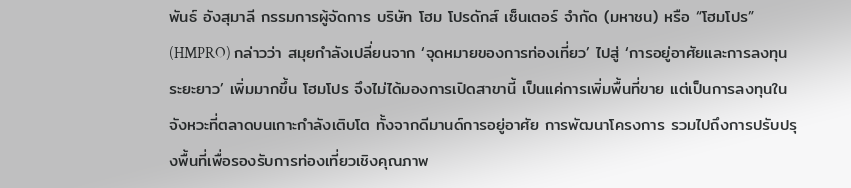พันธ์ อังสุมาลี กรรมการผู้จัดการ บริษัท โฮม โปรดักส์ เซ็นเตอร์ จำกัด (มหาชน) หรือ “โฮมโปร” (HMPRO) กล่าวว่า สมุยกำลังเปลี่ยนจาก ‘จุดหมายของการท่องเที่ยว’ ไปสู่ ‘การอยู่อาศัยและการลงทุนระยะยาว’ เพิ่มมากขึ้น โฮมโปร จึงไม่ได้มองการเปิดสาขานี้ เป็นแค่การเพิ่มพื้นที่ขาย แต่เป็นการลงทุนในจังหวะที่ตลาดบนเกาะกำลังเติบโต ทั้งจากดีมานด์การอยู่อาศัย การพัฒนาโครงการ รวมไปถึงการปรับปรุงพื้นที่เพื่อรองรับการท่องเที่ยวเชิงคุณภาพ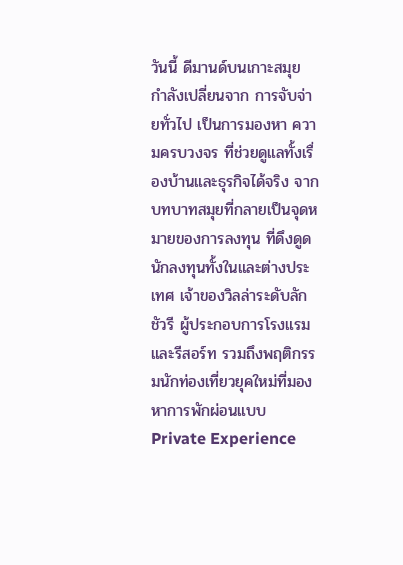วันนี้ ดีมานด์บนเกาะสมุย กำลังเปลี่ยนจาก การจับจ่ายทั่วไป เป็นการมองหา ความครบวงจร ที่ช่วยดูแลทั้งเรื่องบ้านและธุรกิจได้จริง จากบทบาทสมุยที่กลายเป็นจุดหมายของการลงทุน ที่ดึงดูดนักลงทุนทั้งในและต่างประเทศ เจ้าของวิลล่าระดับลักชัวรี ผู้ประกอบการโรงแรมและรีสอร์ท รวมถึงพฤติกรรมนักท่องเที่ยวยุคใหม่ที่มองหาการพักผ่อนแบบ Private Experience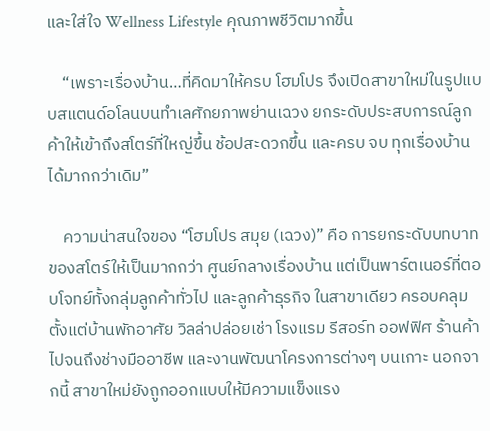และใส่ใจ Wellness Lifestyle คุณภาพชีวิตมากขึ้น

    “เพราะเรื่องบ้าน…ที่คิดมาให้ครบ โฮมโปร จึงเปิดสาขาใหม่ในรูปแบบสแตนด์อโลนบนทำเลศักยภาพย่านเฉวง ยกระดับประสบการณ์ลูกค้าให้เข้าถึงสโตร์ที่ใหญ่ขึ้น ช้อปสะดวกขึ้น และครบ จบ ทุกเรื่องบ้าน ได้มากกว่าเดิม”

    ความน่าสนใจของ “โฮมโปร สมุย (เฉวง)” คือ การยกระดับบทบาทของสโตร์ให้เป็นมากกว่า ศูนย์กลางเรื่องบ้าน แต่เป็นพาร์ตเนอร์ที่ตอบโจทย์ทั้งกลุ่มลูกค้าทั่วไป และลูกค้าธุรกิจ ในสาขาเดียว ครอบคลุมตั้งแต่บ้านพักอาศัย วิลล่าปล่อยเช่า โรงแรม รีสอร์ท ออฟฟิศ ร้านค้า ไปจนถึงช่างมืออาชีพ และงานพัฒนาโครงการต่างๆ บนเกาะ นอกจากนี้ สาขาใหม่ยังถูกออกแบบให้มีความแข็งแรง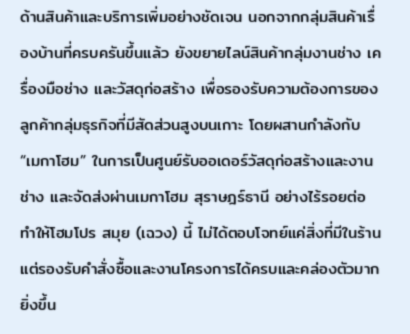ด้านสินค้าและบริการเพิ่มอย่างชัดเจน นอกจากกลุ่มสินค้าเรื่องบ้านที่ครบครันขึ้นแล้ว ยังขยายไลน์สินค้ากลุ่มงานช่าง เครื่องมือช่าง และวัสดุก่อสร้าง เพื่อรองรับความต้องการของลูกค้ากลุ่มธุรกิจที่มีสัดส่วนสูงบนเกาะ โดยผสานกำลังกับ “เมกาโฮม” ในการเป็นศูนย์รับออเดอร์วัสดุก่อสร้างและงานช่าง และจัดส่งผ่านเมกาโฮม สุราษฎร์ธานี อย่างไร้รอยต่อ ทำให้โฮมโปร สมุย (เฉวง) นี้ ไม่ได้ตอบโจทย์แค่สิ่งที่มีในร้าน แต่รองรับคำสั่งซื้อและงานโครงการได้ครบและคล่องตัวมากยิ่งขึ้น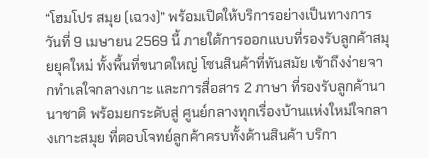“โฮมโปร สมุย (เฉวง)” พร้อมเปิดให้บริการอย่างเป็นทางการ วันที่ 9 เมษายน 2569 นี้ ภายใต้การออกแบบที่รองรับลูกค้าสมุยยุคใหม่ ทั้งพื้นที่ขนาดใหญ่ โซนสินค้าที่ทันสมัย เข้าถึงง่ายจากทำเลใจกลางเกาะ และการสื่อสาร 2 ภาษา ที่รองรับลูกค้านานาชาติ พร้อมยกระดับสู่ ศูนย์กลางทุกเรื่องบ้านแห่งใหม่ใจกลางเกาะสมุย ที่ตอบโจทย์ลูกค้าครบทั้งด้านสินค้า บริกา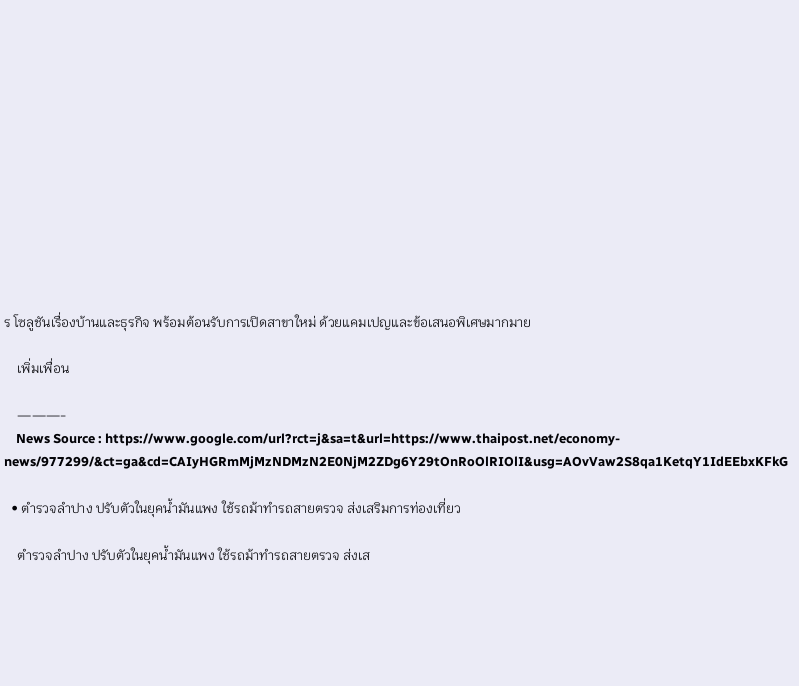ร โซลูชันเรื่องบ้านและธุรกิจ พร้อมต้อนรับการเปิดสาขาใหม่ ด้วยแคมเปญและข้อเสนอพิเศษมากมาย

    เพิ่มเพื่อน

    ———-
    News Source : https://www.google.com/url?rct=j&sa=t&url=https://www.thaipost.net/economy-news/977299/&ct=ga&cd=CAIyHGRmMjMzNDMzN2E0NjM2ZDg6Y29tOnRoOlRIOlI&usg=AOvVaw2S8qa1KetqY1IdEEbxKFkG

  • ตำรวจลำปาง ปรับตัวในยุคน้ำมันแพง ใช้รถม้าทำรถสายตรวจ ส่งเสริมการท่องเที่ยว

    ตำรวจลำปาง ปรับตัวในยุคน้ำมันแพง ใช้รถม้าทำรถสายตรวจ ส่งเส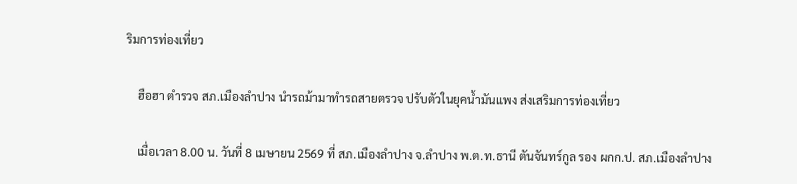ริมการท่องเที่ยว

    ฮือฮา ตำรวจ สภ.เมืองลำปาง นำรถม้ามาทำรถสายตรวจ ปรับตัวในยุคน้ำมันแพง ส่งเสริมการท่องเที่ยว

    เมื่อเวลา 8.00 น. วันที่ 8 เมษายน 2569 ที่ สภ.เมืองลำปาง จ.ลำปาง พ.ต.ท.ธานี ตันจันทร์กูล รอง ผกก.ป. สภ.เมืองลำปาง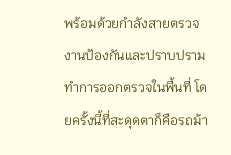พร้อมด้วยกำลังสายตรวจงานป้องกันและปราบปราม ทำการออกตรวจในพื้นที่ โดยครั้งนี้ที่สะดุดตาก็คือรถม้า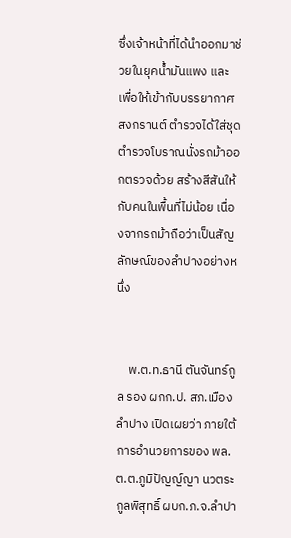ซึ่งเจ้าหน้าที่ได้นำออกมาช่วยในยุคน้ำมันแพง และเพื่อให้เข้ากับบรรยากาศสงกรานต์ ตำรวจได้ใส่ชุดตำรวจโบราณนั่งรถม้าออกตรวจด้วย สร้างสีสันให้กับคนในพื้นที่ไม่น้อย เนื่องจากรถม้าถือว่าเป็นสัญลักษณ์ของลำปางอย่างหนึ่ง


    พ.ต.ท.ธานี ตันจันทร์กูล รอง ผกก.ป. สภ.เมืองลำปาง เปิดเผยว่า ภายใต้การอำนวยการของ พล.ต.ต.ภูมิปัญญ์ญา นวตระกูลพิสุทธิ์ ผบก.ภ.จ.ลำปา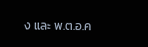ง และ พ.ต.อ.ค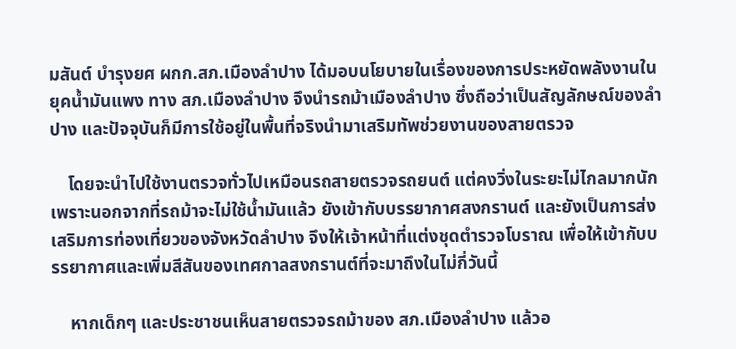มสันต์ บำรุงยศ ผกก.สภ.เมืองลำปาง ได้มอบนโยบายในเรื่องของการประหยัดพลังงานในยุคน้ำมันแพง ทาง สภ.เมืองลำปาง จึงนำรถม้าเมืองลำปาง ซึ่งถือว่าเป็นสัญลักษณ์ของลำปาง และปัจจุบันก็มีการใช้อยู่ในพื้นที่จริงนำมาเสริมทัพช่วยงานของสายตรวจ

    โดยจะนำไปใช้งานตรวจทั่วไปเหมือนรถสายตรวจรถยนต์ แต่คงวิ่งในระยะไม่ไกลมากนัก เพราะนอกจากที่รถม้าจะไม่ใช้น้ำมันแล้ว ยังเข้ากับบรรยากาศสงกรานต์ และยังเป็นการส่งเสริมการท่องเที่ยวของจังหวัดลำปาง จึงให้เจ้าหน้าที่แต่งชุดตำรวจโบราณ เพื่อให้เข้ากับบรรยากาศและเพิ่มสีสันของเทศกาลสงกรานต์ที่จะมาถึงในไม่กี่วันนี้

    หากเด็กๆ และประชาชนเห็นสายตรวจรถม้าของ สภ.เมืองลำปาง แล้วอ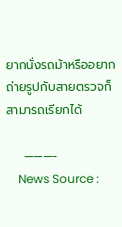ยากนั่งรถม้าหรืออยากถ่ายรูปกับสายตรวจก็สามารถเรียกได้

    ———-
    News Source :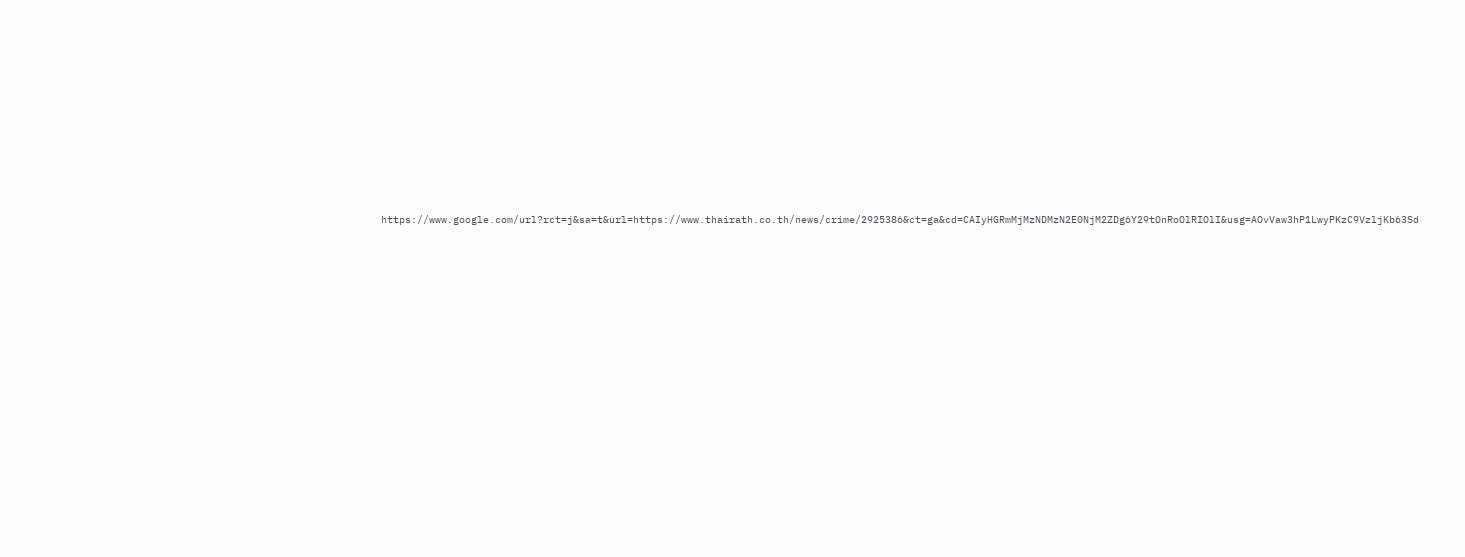https://www.google.com/url?rct=j&sa=t&url=https://www.thairath.co.th/news/crime/2925386&ct=ga&cd=CAIyHGRmMjMzNDMzN2E0NjM2ZDg6Y29tOnRoOlRIOlI&usg=AOvVaw3hP1LwyPKzC9VzljKb63Sd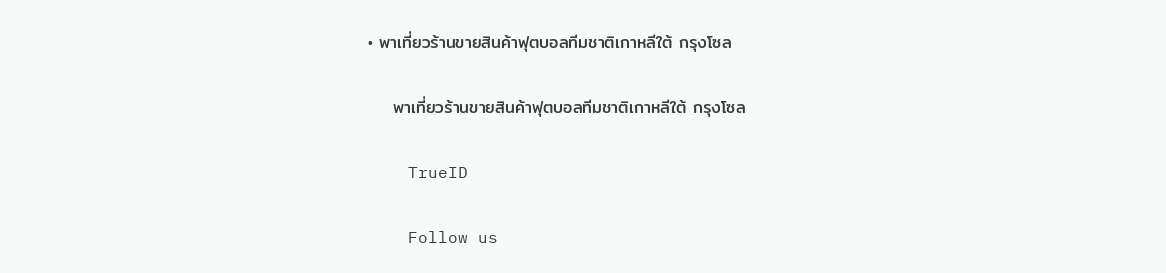• พาเที่ยวร้านขายสินค้าฟุตบอลทีมชาติเกาหลีใต้ กรุงโซล

    พาเที่ยวร้านขายสินค้าฟุตบอลทีมชาติเกาหลีใต้ กรุงโซล

    TrueID

    Follow us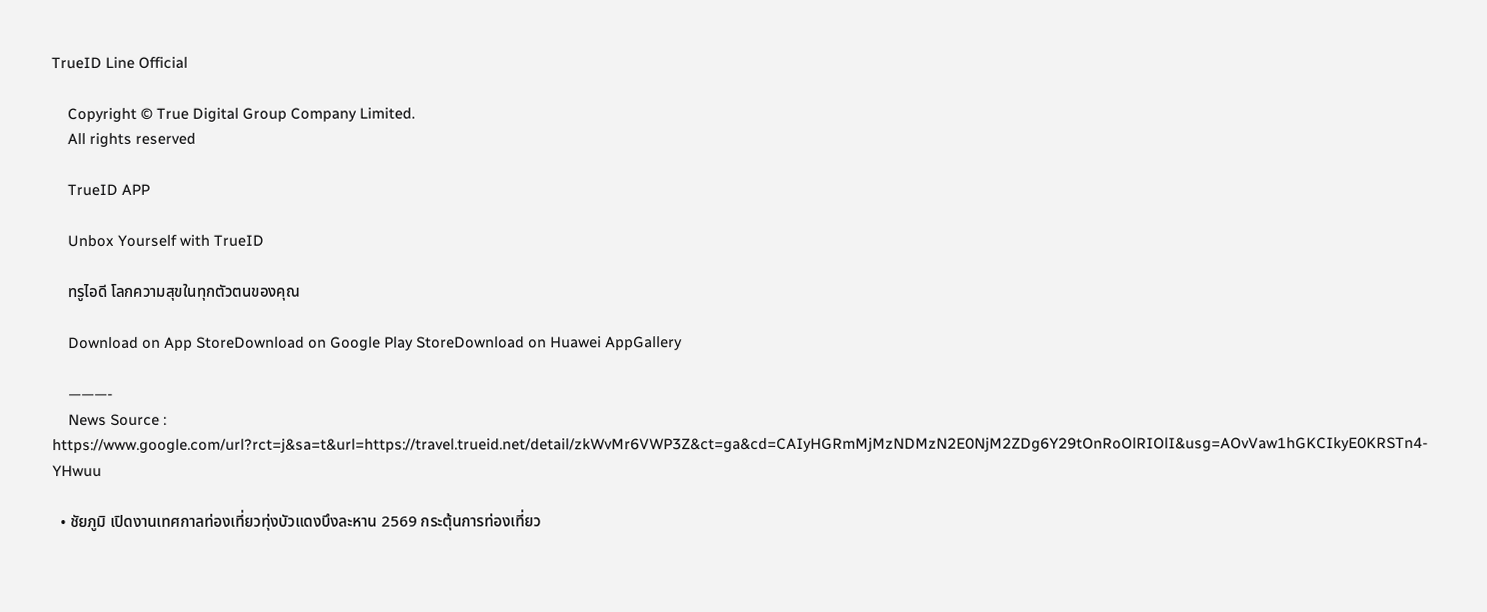TrueID Line Official

    Copyright © True Digital Group Company Limited.
    All rights reserved

    TrueID APP

    Unbox Yourself with TrueID

    ทรูไอดี โลกความสุขในทุกตัวตนของคุณ

    Download on App StoreDownload on Google Play StoreDownload on Huawei AppGallery

    ———-
    News Source : https://www.google.com/url?rct=j&sa=t&url=https://travel.trueid.net/detail/zkWvMr6VWP3Z&ct=ga&cd=CAIyHGRmMjMzNDMzN2E0NjM2ZDg6Y29tOnRoOlRIOlI&usg=AOvVaw1hGKCIkyE0KRSTn4-YHwuu

  • ชัยภูมิ เปิดงานเทศกาลท่องเที่ยวทุ่งบัวแดงบึงละหาน 2569 กระตุ้นการท่องเที่ยว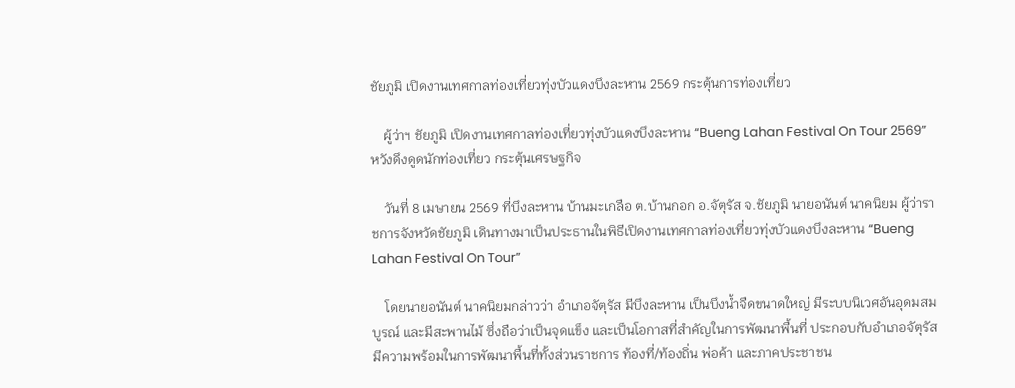ชัยภูมิ เปิดงานเทศกาลท่องเที่ยวทุ่งบัวแดงบึงละหาน 2569 กระตุ้นการท่องเที่ยว

    ผู้ว่าฯ ชัยภูมิ เปิดงานเทศกาลท่องเที่ยวทุ่งบัวแดงบึงละหาน “Bueng Lahan Festival On Tour 2569” หวังดึงดูดนักท่องเที่ยว กระตุ้นเศรษฐกิจ

    วันที่ 8 เมษายน 2569 ที่บึงละหาน บ้านมะเกลือ ต.บ้านกอก อ.จัตุรัส จ.ชัยภูมิ นายอนันต์ นาคนิยม ผู้ว่าราชการจังหวัดชัยภูมิ เดินทางมาเป็นประธานในพิธีเปิดงานเทศกาลท่องเที่ยวทุ่งบัวแดงบึงละหาน “Bueng Lahan Festival On Tour”

    โดยนายอนันต์ นาคนิยมกล่าวว่า อำเภอจัตุรัส มีบึงละหาน เป็นบึงน้ำจืดขนาดใหญ่ มีระบบนิเวศอันอุดมสมบูรณ์ และมีสะพานไม้ ซึ่งถือว่าเป็นจุดแข็ง และเป็นโอกาสที่สำคัญในการพัฒนาพื้นที่ ประกอบกับอำเภอจัตุรัส มีความพร้อมในการพัฒนาพื้นที่ทั้งส่วนราชการ ท้องที่/ท้องถิ่น พ่อค้า และภาคประชาชน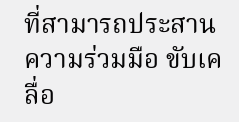ที่สามารถประสานความร่วมมือ ขับเคลื่อ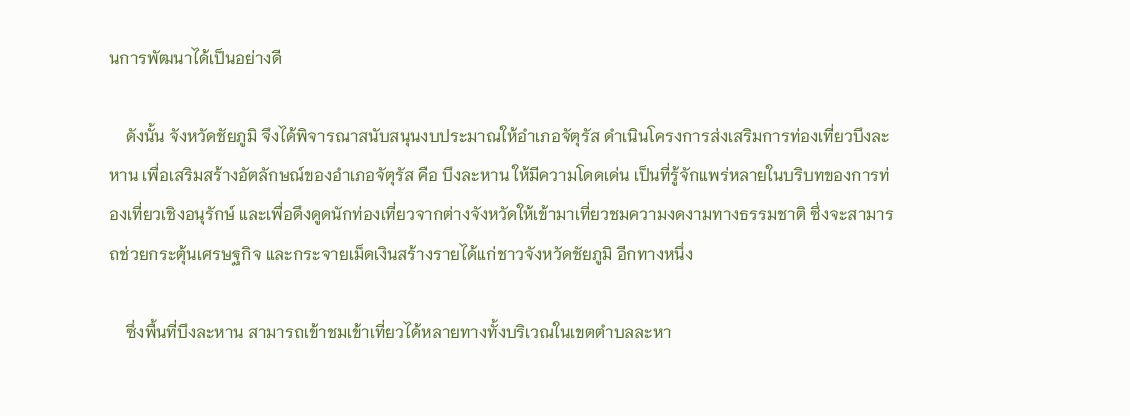นการพัฒนาได้เป็นอย่างดี

    ดังนั้น จังหวัดชัยภูมิ จึงได้พิจารณาสนับสนุนงบประมาณให้อำเภอจัตุรัส ดำเนินโครงการส่งเสริมการท่องเที่ยวบึงละหาน เพื่อเสริมสร้างอัตลักษณ์ของอำเภอจัตุรัส คือ บึงละหาน ให้มีความโดดเด่น เป็นที่รู้จักแพร่หลายในบริบทของการท่องเที่ยวเชิงอนุรักษ์ และเพื่อดึงดูดนักท่องเที่ยวจากต่างจังหวัดให้เข้ามาเที่ยวชมความงดงามทางธรรมชาติ ซึ่งจะสามารถช่วยกระตุ้นเศรษฐกิจ และกระจายเม็ดเงินสร้างรายได้แก่ชาวจังหวัดชัยภูมิ อีกทางหนึ่ง

    ซึ่งพื้นที่บึงละหาน สามารถเข้าชมเข้าเที่ยวได้หลายทางทั้งบริเวณในเขตตำบลละหา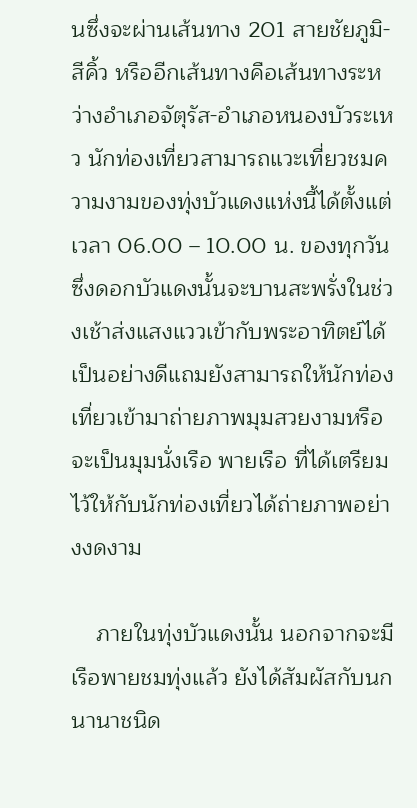นซึ่งจะผ่านเส้นทาง 201 สายชัยภูมิ-สีคิ้ว หรืออีกเส้นทางคือเส้นทางระหว่างอำเภอจัตุรัส-อำเภอหนองบัวระเหว นักท่องเที่ยวสามารถแวะเที่ยวชมความงามของทุ่งบัวแดงแห่งนี้ได้ตั้งแต่เวลา 06.00 – 10.00 น. ของทุกวัน ซึ่งดอกบัวแดงนั้นจะบานสะพรั่งในช่วงเช้าส่งแสงแววเข้ากับพระอาทิตย์ได้เป็นอย่างดีแถมยังสามารถให้นักท่องเที่ยวเข้ามาถ่ายภาพมุมสวยงามหรือจะเป็นมุมนั่งเรือ พายเรือ ที่ได้เตรียมไว้ให้กับนักท่องเที่ยวได้ถ่ายภาพอย่างงดงาม

    ภายในทุ่งบัวแดงนั้น นอกจากจะมีเรือพายชมทุ่งแล้ว ยังได้สัมผัสกับนกนานาชนิด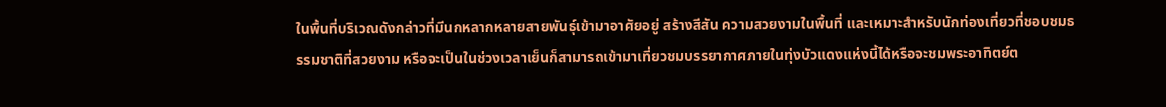ในพื้นที่บริเวณดังกล่าวที่มีนกหลากหลายสายพันธุ์เข้ามาอาศัยอยู่ สร้างสีสัน ความสวยงามในพื้นที่ และเหมาะสำหรับนักท่องเที่ยวที่ชอบชมธรรมชาติที่สวยงาม หรือจะเป็นในช่วงเวลาเย็นก็สามารถเข้ามาเที่ยวชมบรรยากาศภายในทุ่งบัวแดงแห่งนี้ได้หรือจะชมพระอาทิตย์ต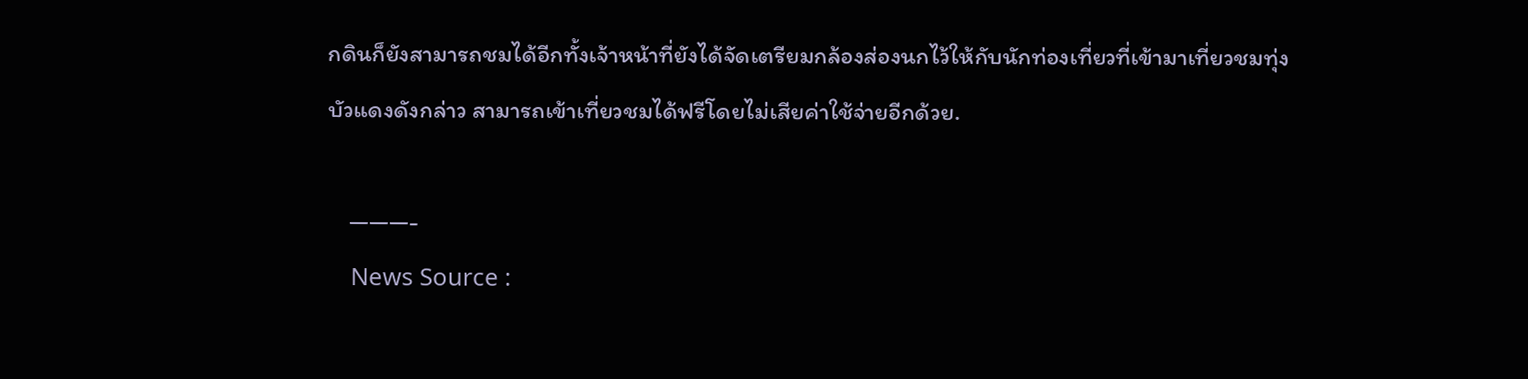กดินก็ยังสามารถชมได้อีกทั้งเจ้าหน้าที่ยังได้จัดเตรียมกล้องส่องนกไว้ให้กับนักท่องเที่ยวที่เข้ามาเที่ยวชมทุ่งบัวแดงดังกล่าว สามารถเข้าเที่ยวชมได้ฟรีโดยไม่เสียค่าใช้จ่ายอีกด้วย.

    ———-
    News Source :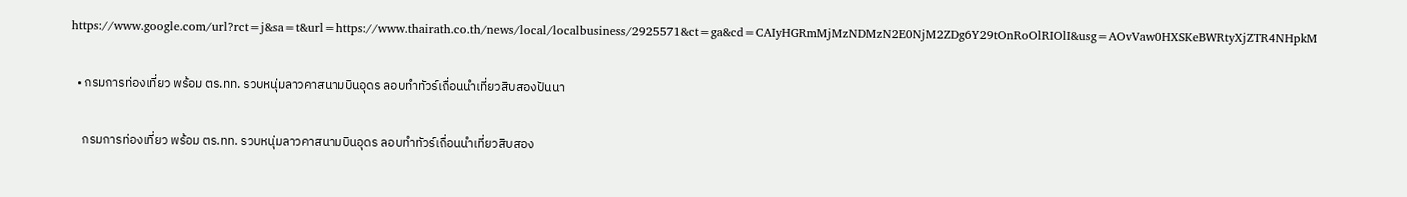https://www.google.com/url?rct=j&sa=t&url=https://www.thairath.co.th/news/local/localbusiness/2925571&ct=ga&cd=CAIyHGRmMjMzNDMzN2E0NjM2ZDg6Y29tOnRoOlRIOlI&usg=AOvVaw0HXSKeBWRtyXjZTR4NHpkM

  • กรมการท่องเที่ยว พร้อม ตร.ทท. รวบหนุ่มลาวคาสนามบินอุดร ลอบทำทัวร์เถื่อนนำเที่ยวสิบสองปันนา

    กรมการท่องเที่ยว พร้อม ตร.ทท. รวบหนุ่มลาวคาสนามบินอุดร ลอบทำทัวร์เถื่อนนำเที่ยวสิบสอง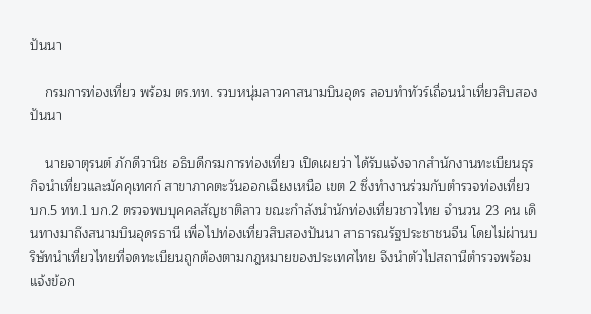ปันนา

    กรมการท่องเที่ยว พร้อม ตร.ทท. รวบหนุ่มลาวคาสนามบินอุดร ลอบทำทัวร์เถื่อนนำเที่ยวสิบสองปันนา

    นายจาตุรนต์ ภักดีวานิช อธิบดีกรมการท่องเที่ยว เปิดเผยว่า ได้รับแจ้งจากสำนักงานทะเบียนธุรกิจนำเที่ยวและมัคคุเทศก์ สาขาภาคตะวันออกเฉียงเหนือ เขต 2 ซึ่งทำงานร่วมกับตำรวจท่องเที่ยว บก.5 ทท.1 บก.2 ตรวจพบบุคคลสัญชาติลาว ขณะกำลังนำนักท่องเที่ยวชาวไทย จำนวน 23 คน เดินทางมาถึงสนามบินอุดรธานี เพื่อไปท่องเที่ยวสิบสองปันนา สาธารณรัฐประชาชนจีน โดยไม่ผ่านบริษัทนำเที่ยวไทยที่จดทะเบียนถูกต้องตามกฎหมายของประเทศไทย จึงนำตัวไปสถานีตำรวจพร้อมแจ้งข้อก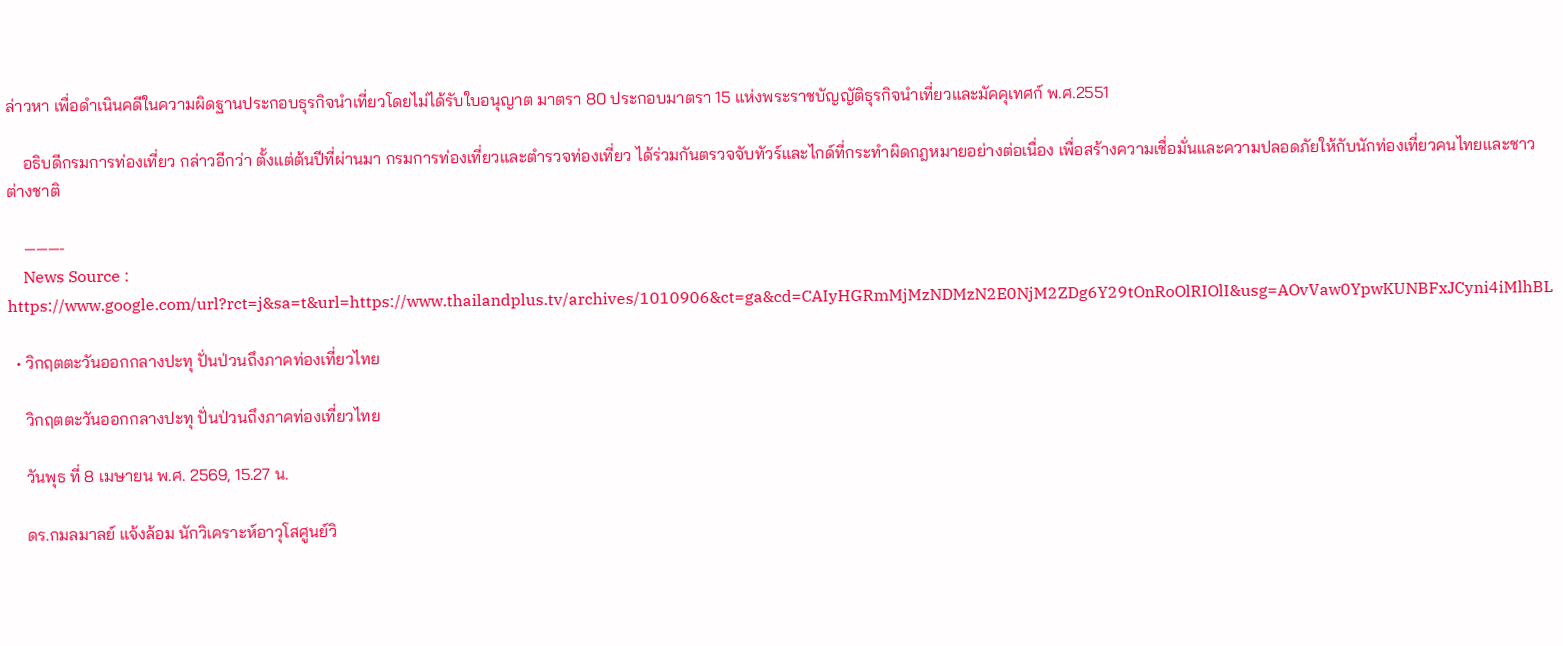ล่าวหา เพื่อดำเนินคดีในความผิดฐานประกอบธุรกิจนำเที่ยวโดยไม่ได้รับใบอนุญาต มาตรา 80 ประกอบมาตรา 15 แห่งพระราชบัญญัติธุรกิจนำเที่ยวและมัคคุเทศก์ พ.ศ.2551

    อธิบดีกรมการท่องเที่ยว กล่าวอีกว่า ตั้งแต่ต้นปีที่ผ่านมา กรมการท่องเที่ยวและตำรวจท่องเที่ยว ได้ร่วมกันตรวจจับทัวร์และไกด์ที่กระทำผิดกฎหมายอย่างต่อเนื่อง เพื่อสร้างความเชื่อมั่นและความปลอดภัยให้กับนักท่องเที่ยวคนไทยและชาวต่างชาติ

    ———-
    News Source : https://www.google.com/url?rct=j&sa=t&url=https://www.thailandplus.tv/archives/1010906&ct=ga&cd=CAIyHGRmMjMzNDMzN2E0NjM2ZDg6Y29tOnRoOlRIOlI&usg=AOvVaw0YpwKUNBFxJCyni4iMlhBL

  • วิกฤตตะวันออกกลางปะทุ ปั่นป่วนถึงภาคท่องเที่ยวไทย

    วิกฤตตะวันออกกลางปะทุ ปั่นป่วนถึงภาคท่องเที่ยวไทย

    วันพุธ ที่ 8 เมษายน พ.ศ. 2569, 15.27 น.

    ดร.กมลมาลย์ แจ้งล้อม นักวิเคราะห์อาวุโสศูนย์วิ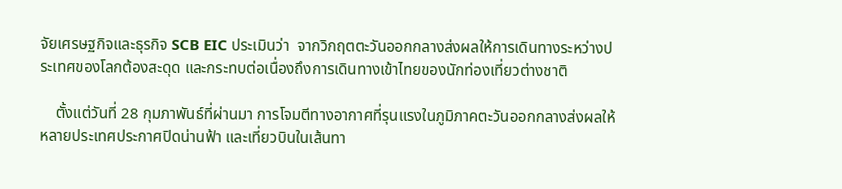จัยเศรษฐกิจและธุรกิจ SCB EIC ประเมินว่า  จากวิกฤตตะวันออกกลางส่งผลให้การเดินทางระหว่างประเทศของโลกต้องสะดุด และกระทบต่อเนื่องถึงการเดินทางเข้าไทยของนักท่องเที่ยวต่างชาติ

    ตั้งแต่วันที่ 28 กุมภาพันธ์ที่ผ่านมา การโจมตีทางอากาศที่รุนแรงในภูมิภาคตะวันออกกลางส่งผลให้หลายประเทศประกาศปิดน่านฟ้า และเที่ยวบินในเส้นทา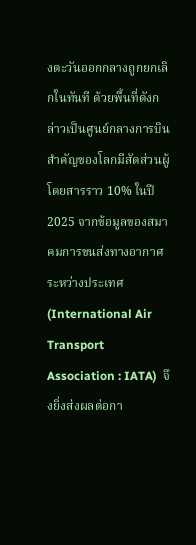งตะวันออกกลางถูกยกเลิกในทันที ด้วยพื้นที่ดังกล่าวเป็นศูนย์กลางการบินสำคัญของโลกมีสัดส่วนผู้โดยสารราว 10% ในปี 2025 จากข้อมูลของสมาคมการขนส่งทางอากาศระหว่างประเทศ (International Air Transport Association : IATA)  จึงยิ่งส่งผลต่อกา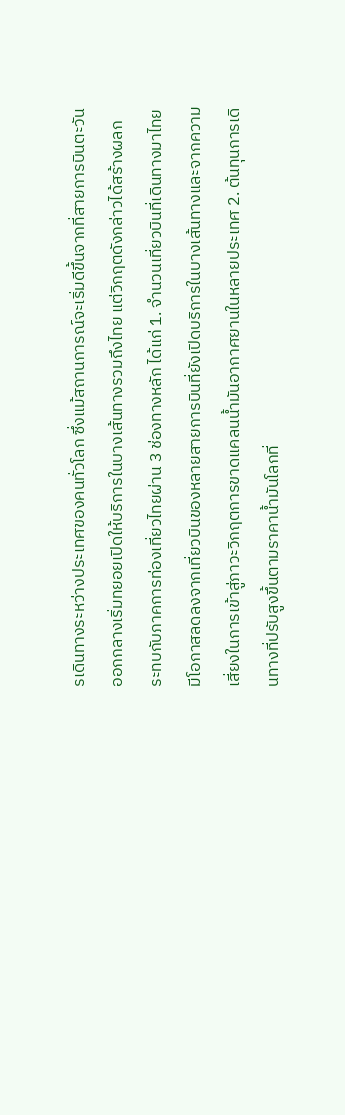รเดินทางระหว่างประเทศของคนทั่วโลก ซึ่งแม้สถานการณ์จะเริ่มดีขึ้นจากที่สายการบินตะวันออกกลางเริ่มทยอยเปิดให้บริการในบางเส้นทางรวมถึงไทย แต่วิกฤตดังกล่าวได้สร้างผลกระทบกับภาคการท่องเที่ยวไทยผ่าน 3 ช่องทางหลัก ได้แก่ 1. จำนวนเที่ยวบินที่เดินทางมาไทยมีโอกาสลดลงจากเที่ยวบินของหลายสายการบินที่ยังเปิดบริการในบางเส้นทางและจากความเสี่ยงในการเข้าสู่ภาวะวิกฤตการขาดแคลนน้ำมันอากาศยานในหลายประเทศ 2. ต้นทุนการเดินทางที่ปรับสูงขึ้นตามราคาน้ำมันโลกที่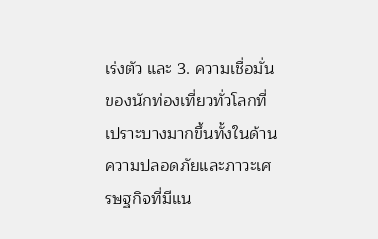เร่งตัว และ 3. ความเชื่อมั่นของนักท่องเที่ยวทั่วโลกที่เปราะบางมากขึ้นทั้งในด้านความปลอดภัยและภาวะเศรษฐกิจที่มีแน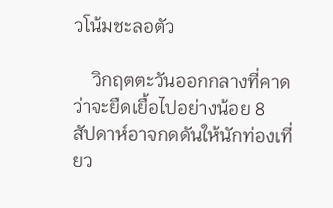วโน้มชะลอตัว

    วิกฤตตะวันออกกลางที่คาดว่าจะยืดเยื้อไปอย่างน้อย 8 สัปดาห์อาจกดดันให้นักท่องเที่ยว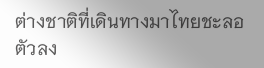ต่างชาติที่เดินทางมาไทยชะลอตัวลง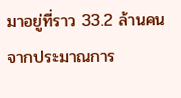มาอยู่ที่ราว 33.2 ล้านคนจากประมาณการ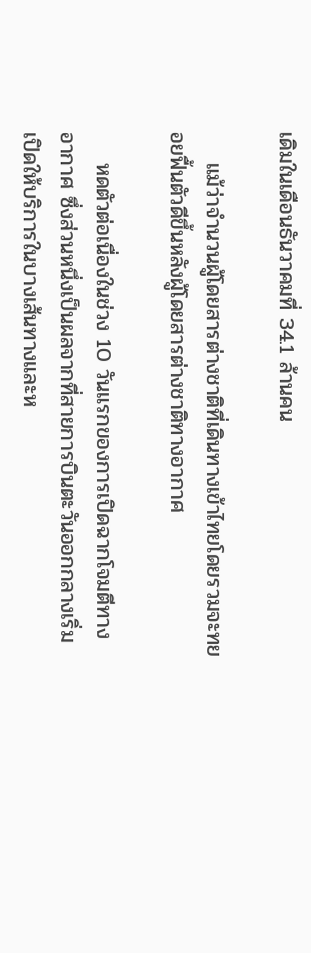เดิมในเดือนธันวาคมที่ 34.1 ล้านคน

    แม้ว่าจำนวนผู้โดยสารต่างชาติที่เดินทางเข้าไทยโดยรวมจะทยอยฟื้นตัวดีขึ้นหลังผู้โดยสารต่างชาติทางอากาศ

    หดตัวต่อเนื่องในช่วง 10 วันแรกของการเปิดฉากโจมตีทางอากาศ ซึ่งส่วนหนึ่งเป็นผลจากที่สายการบินตะวันออกกลางเริ่มเปิดให้บริการในบางเส้นทางและห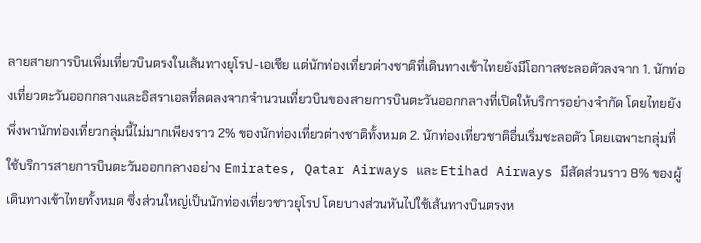ลายสายการบินเพิ่มเที่ยวบินตรงในเส้นทางยุโรป-เอเชีย แต่นักท่องเที่ยวต่างชาติที่เดินทางเข้าไทยยังมีโอกาสชะลอตัวลงจาก 1. นักท่องเที่ยวตะวันออกกลางและอิสราเอลที่ลดลงจากจำนวนเที่ยวบินของสายการบินตะวันออกกลางที่เปิดให้บริการอย่างจำกัด โดยไทยยังพึ่งพานักท่องเที่ยวกลุ่มนี้ไม่มากเพียงราว 2% ของนักท่องเที่ยวต่างชาติทั้งหมด 2. นักท่องเที่ยวชาติอื่นเริ่มชะลอตัว โดยเฉพาะกลุ่มที่ใช้บริการสายการบินตะวันออกกลางอย่าง Emirates, Qatar Airways และ Etihad Airways มีสัดส่วนราว 8% ของผู้เดินทางเข้าไทยทั้งหมด ซึ่งส่วนใหญ่เป็นนักท่องเที่ยวชาวยุโรป โดยบางส่วนหันไปใช้เส้นทางบินตรงห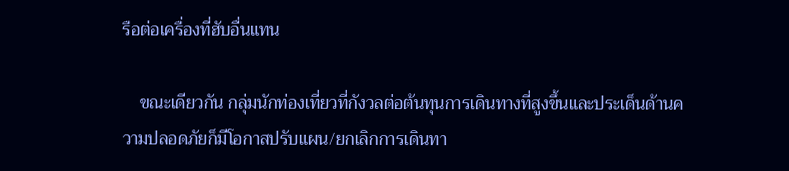รือต่อเครื่องที่ฮับอื่นแทน

    ขณะเดียวกัน กลุ่มนักท่องเที่ยวที่กังวลต่อต้นทุนการเดินทางที่สูงขึ้นและประเด็นด้านความปลอดภัยก็มีโอกาสปรับแผน/ยกเลิกการเดินทา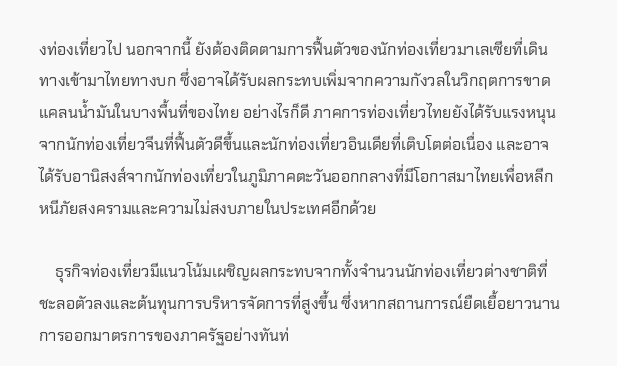งท่องเที่ยวไป นอกจากนี้ ยังต้องติดตามการฟื้นตัวของนักท่องเที่ยวมาเลเซียที่เดินทางเข้ามาไทยทางบก ซึ่งอาจได้รับผลกระทบเพิ่มจากความกังวลในวิกฤตการขาดแคลนน้ำมันในบางพื้นที่ของไทย อย่างไรก็ดี ภาคการท่องเที่ยวไทยยังได้รับแรงหนุนจากนักท่องเที่ยวจีนที่ฟื้นตัวดีขึ้นและนักท่องเที่ยวอินเดียที่เติบโตต่อเนื่อง และอาจได้รับอานิสงส์จากนักท่องเที่ยวในภูมิภาคตะวันออกกลางที่มีโอกาสมาไทยเพื่อหลีกหนีภัยสงครามและความไม่สงบภายในประเทศอีกด้วย

    ธุรกิจท่องเที่ยวมีแนวโน้มเผชิญผลกระทบจากทั้งจำนวนนักท่องเที่ยวต่างชาติที่ชะลอตัวลงและต้นทุนการบริหารจัดการที่สูงขึ้น ซึ่งหากสถานการณ์ยืดเยื้อยาวนาน การออกมาตรการของภาครัฐอย่างทันท่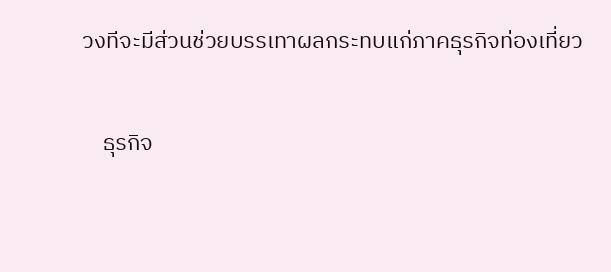วงทีจะมีส่วนช่วยบรรเทาผลกระทบแก่ภาคธุรกิจท่องเที่ยว

    ธุรกิจ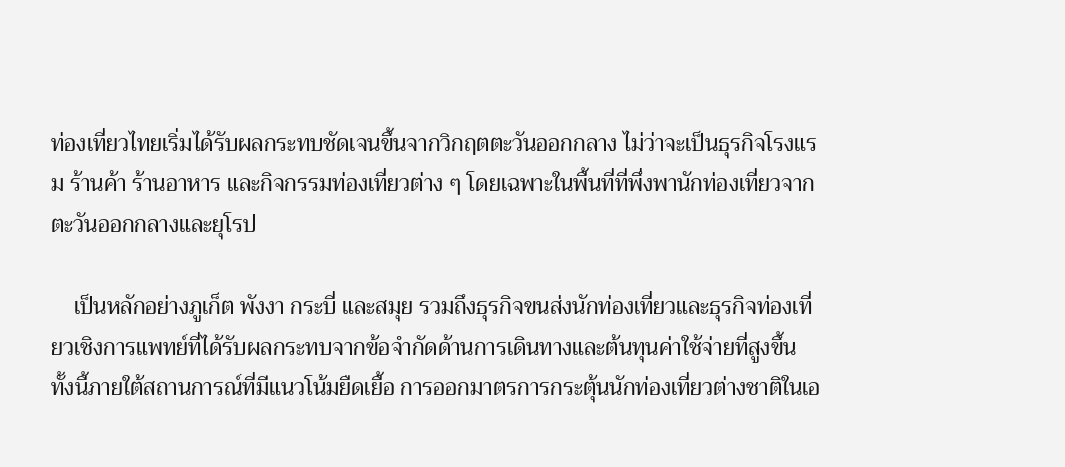ท่องเที่ยวไทยเริ่มได้รับผลกระทบชัดเจนขึ้นจากวิกฤตตะวันออกกลาง ไม่ว่าจะเป็นธุรกิจโรงแรม ร้านค้า ร้านอาหาร และกิจกรรมท่องเที่ยวต่าง ๆ โดยเฉพาะในพื้นที่ที่พึ่งพานักท่องเที่ยวจากตะวันออกกลางและยุโรป

    เป็นหลักอย่างภูเก็ต พังงา กระบี่ และสมุย รวมถึงธุรกิจขนส่งนักท่องเที่ยวและธุรกิจท่องเที่ยวเชิงการแพทย์ที่ได้รับผลกระทบจากข้อจำกัดด้านการเดินทางและต้นทุนค่าใช้จ่ายที่สูงขึ้น ทั้งนี้ภายใต้สถานการณ์ที่มีแนวโน้มยืดเยื้อ การออกมาตรการกระตุ้นนักท่องเที่ยวต่างชาติในเอ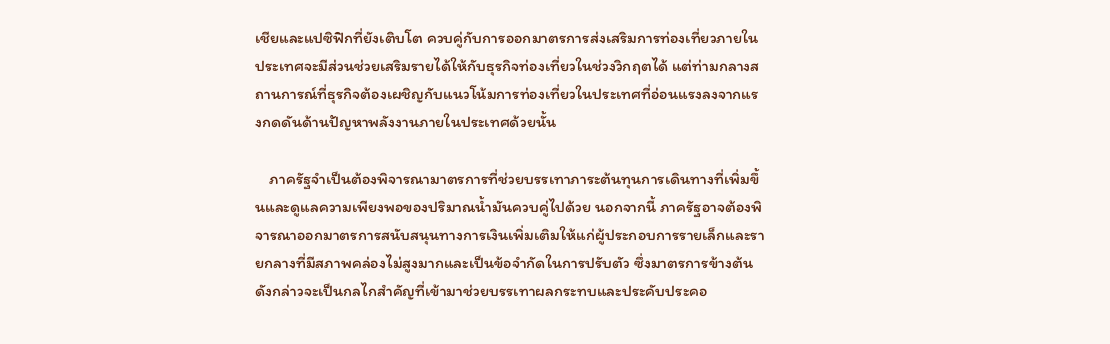เชียและแปซิฟิกที่ยังเติบโต ควบคู่กับการออกมาตรการส่งเสริมการท่องเที่ยวภายในประเทศจะมีส่วนช่วยเสริมรายได้ให้กับธุรกิจท่องเที่ยวในช่วงวิกฤตได้ แต่ท่ามกลางสถานการณ์ที่ธุรกิจต้องเผชิญกับแนวโน้มการท่องเที่ยวในประเทศที่อ่อนแรงลงจากแรงกดดันด้านปัญหาพลังงานภายในประเทศด้วยนั้น

    ภาครัฐจำเป็นต้องพิจารณามาตรการที่ช่วยบรรเทาภาระต้นทุนการเดินทางที่เพิ่มขึ้นและดูแลความเพียงพอของปริมาณน้ำมันควบคู่ไปด้วย นอกจากนี้ ภาครัฐอาจต้องพิจารณาออกมาตรการสนับสนุนทางการเงินเพิ่มเติมให้แก่ผู้ประกอบการรายเล็กและรายกลางที่มีสภาพคล่องไม่สูงมากและเป็นข้อจำกัดในการปรับตัว ซึ่งมาตรการข้างต้นดังกล่าวจะเป็นกลไกสำคัญที่เข้ามาช่วยบรรเทาผลกระทบและประคับประคอ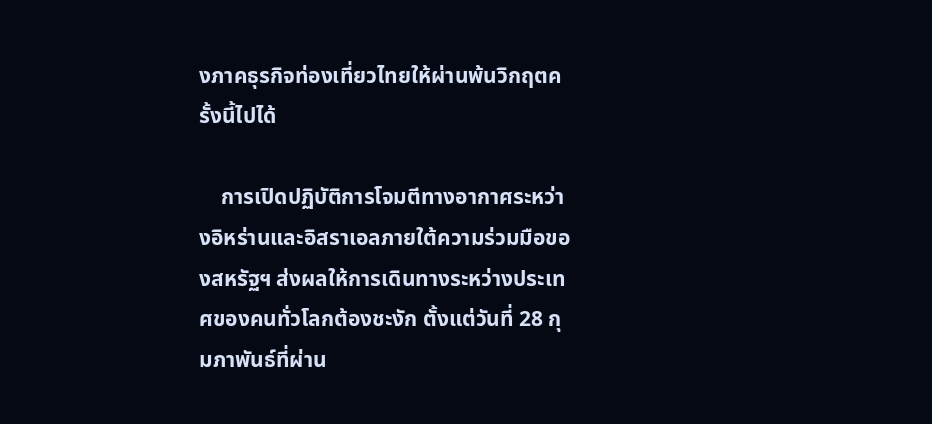งภาคธุรกิจท่องเที่ยวไทยให้ผ่านพ้นวิกฤตครั้งนี้ไปได้

    การเปิดปฏิบัติการโจมตีทางอากาศระหว่างอิหร่านและอิสราเอลภายใต้ความร่วมมือของสหรัฐฯ ส่งผลให้การเดินทางระหว่างประเทศของคนทั่วโลกต้องชะงัก ตั้งแต่วันที่ 28 กุมภาพันธ์ที่ผ่าน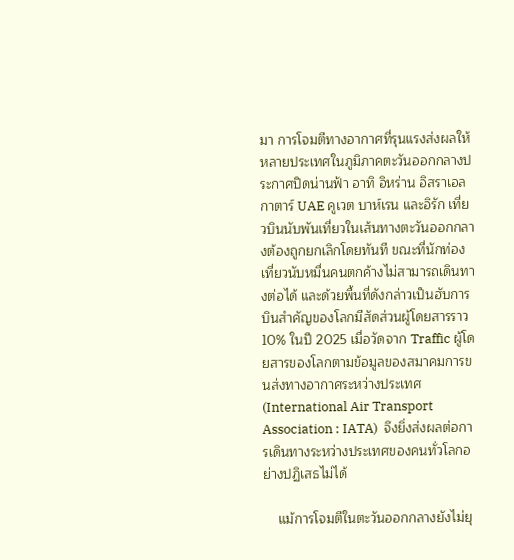มา การโจมตีทางอากาศที่รุนแรงส่งผลให้หลายประเทศในภูมิภาคตะวันออกกลางประกาศปิดน่านฟ้า อาทิ อิหร่าน อิสราเอล กาตาร์ UAE คูเวต บาห์เรน และอิรัก เที่ยวบินนับพันเที่ยวในเส้นทางตะวันออกกลางต้องถูกยกเลิกโดยทันที ขณะที่นักท่องเที่ยวนับหมื่นคนตกค้างไม่สามารถเดินทางต่อได้ และด้วยพื้นที่ดังกล่าวเป็นฮับการบินสำคัญของโลกมีสัดส่วนผู้โดยสารราว 10% ในปี 2025 เมื่อวัดจาก Traffic ผู้โดยสารของโลกตามข้อมูลของสมาคมการขนส่งทางอากาศระหว่างประเทศ(International Air Transport Association : IATA)  จึงยิ่งส่งผลต่อการเดินทางระหว่างประเทศของคนทั่วโลกอย่างปฏิเสธไม่ได้

    แม้การโจมตีในตะวันออกกลางยังไม่ยุ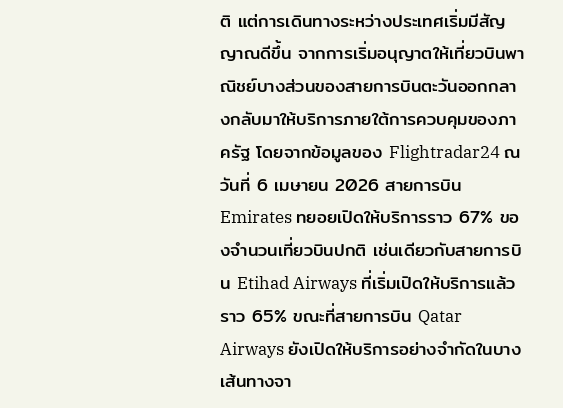ติ แต่การเดินทางระหว่างประเทศเริ่มมีสัญญาณดีขึ้น จากการเริ่มอนุญาตให้เที่ยวบินพาณิชย์บางส่วนของสายการบินตะวันออกกลางกลับมาให้บริการภายใต้การควบคุมของภาครัฐ โดยจากข้อมูลของ Flightradar24 ณ วันที่ 6 เมษายน 2026 สายการบิน Emirates ทยอยเปิดให้บริการราว 67% ของจำนวนเที่ยวบินปกติ เช่นเดียวกับสายการบิน Etihad Airways ที่เริ่มเปิดให้บริการแล้วราว 65% ขณะที่สายการบิน Qatar Airways ยังเปิดให้บริการอย่างจำกัดในบางเส้นทางจา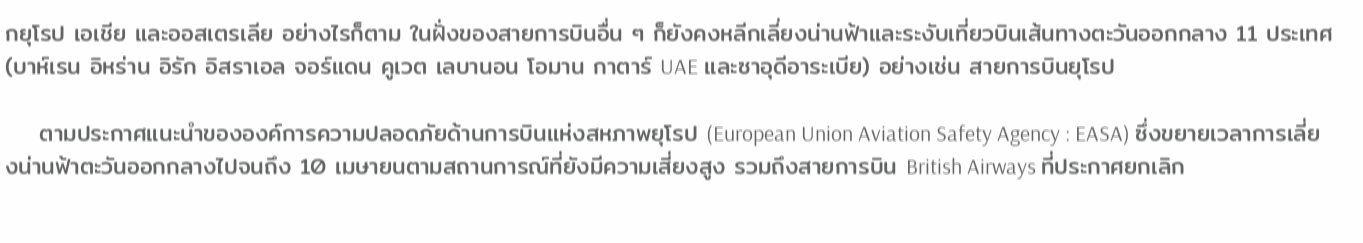กยุโรป เอเชีย และออสเตรเลีย อย่างไรก็ตาม ในฝั่งของสายการบินอื่น ๆ ก็ยังคงหลีกเลี่ยงน่านฟ้าและระงับเที่ยวบินเส้นทางตะวันออกกลาง 11 ประเทศ (บาห์เรน อิหร่าน อิรัก อิสราเอล จอร์แดน คูเวต เลบานอน โอมาน กาตาร์ UAE และซาอุดีอาระเบีย) อย่างเช่น สายการบินยุโรป

    ตามประกาศแนะนำขององค์การความปลอดภัยด้านการบินแห่งสหภาพยุโรป (European Union Aviation Safety Agency : EASA) ซึ่งขยายเวลาการเลี่ยงน่านฟ้าตะวันออกกลางไปจนถึง 10 เมษายนตามสถานการณ์ที่ยังมีความเสี่ยงสูง รวมถึงสายการบิน British Airways ที่ประกาศยกเลิก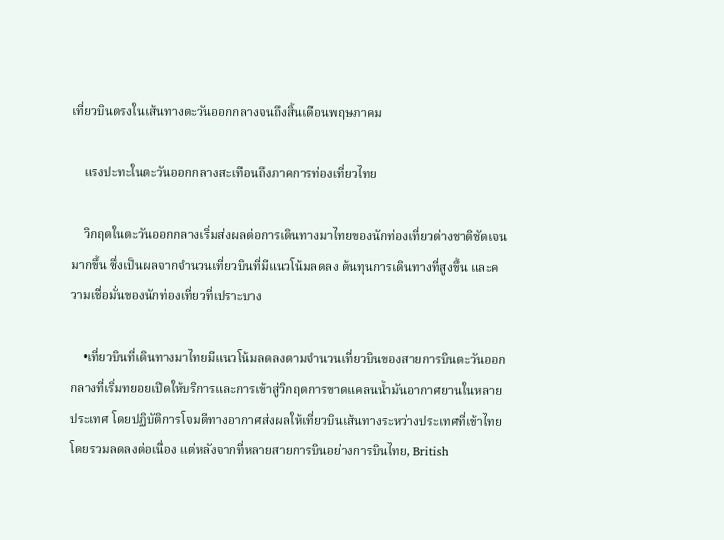เที่ยวบินตรงในเส้นทางตะวันออกกลางจนถึงสิ้นเดือนพฤษภาคม

    แรงปะทะในตะวันออกกลางสะเทือนถึงภาคการท่องเที่ยวไทย

    วิกฤตในตะวันออกกลางเริ่มส่งผลต่อการเดินทางมาไทยของนักท่องเที่ยวต่างชาติชัดเจนมากขึ้น ซึ่งเป็นผลจากจำนวนเที่ยวบินที่มีแนวโน้มลดลง ต้นทุนการเดินทางที่สูงขึ้น และความเชื่อมั่นของนักท่องเที่ยวที่เปราะบาง

    •เที่ยวบินที่เดินทางมาไทยมีแนวโน้มลดลงตามจำนวนเที่ยวบินของสายการบินตะวันออกกลางที่เริ่มทยอยเปิดให้บริการและการเข้าสู่วิกฤตการขาดแคลนน้ำมันอากาศยานในหลายประเทศ โดยปฏิบัติการโจมตีทางอากาศส่งผลให้เที่ยวบินเส้นทางระหว่างประเทศที่เข้าไทยโดยรวมลดลงต่อเนื่อง แต่หลังจากที่หลายสายการบินอย่างการบินไทย, British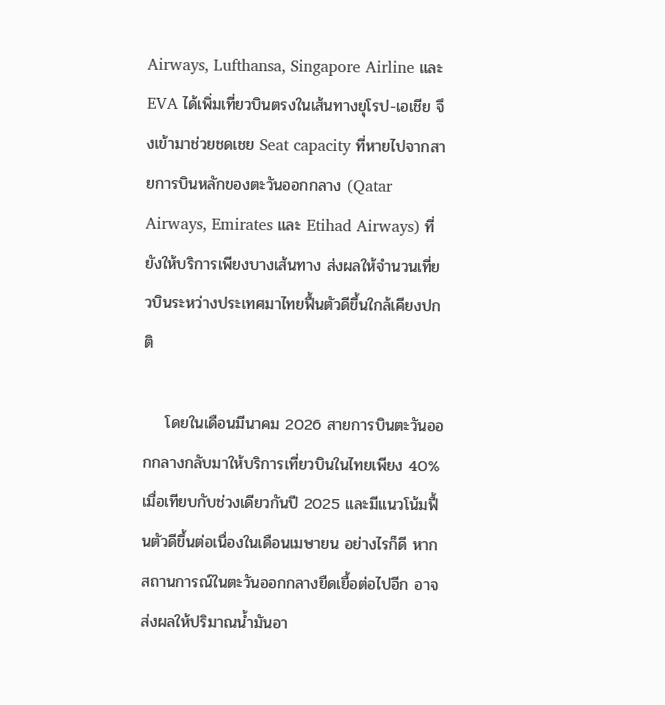Airways, Lufthansa, Singapore Airline และ EVA ได้เพิ่มเที่ยวบินตรงในเส้นทางยุโรป-เอเชีย จึงเข้ามาช่วยชดเชย Seat capacity ที่หายไปจากสายการบินหลักของตะวันออกกลาง (Qatar Airways, Emirates และ Etihad Airways) ที่ยังให้บริการเพียงบางเส้นทาง ส่งผลให้จำนวนเที่ยวบินระหว่างประเทศมาไทยฟื้นตัวดีขึ้นใกล้เคียงปกติ

    โดยในเดือนมีนาคม 2026 สายการบินตะวันออกกลางกลับมาให้บริการเที่ยวบินในไทยเพียง 40% เมื่อเทียบกับช่วงเดียวกันปี 2025 และมีแนวโน้มฟื้นตัวดีขึ้นต่อเนื่องในเดือนเมษายน อย่างไรก็ดี หากสถานการณ์ในตะวันออกกลางยืดเยื้อต่อไปอีก อาจส่งผลให้ปริมาณน้ำมันอา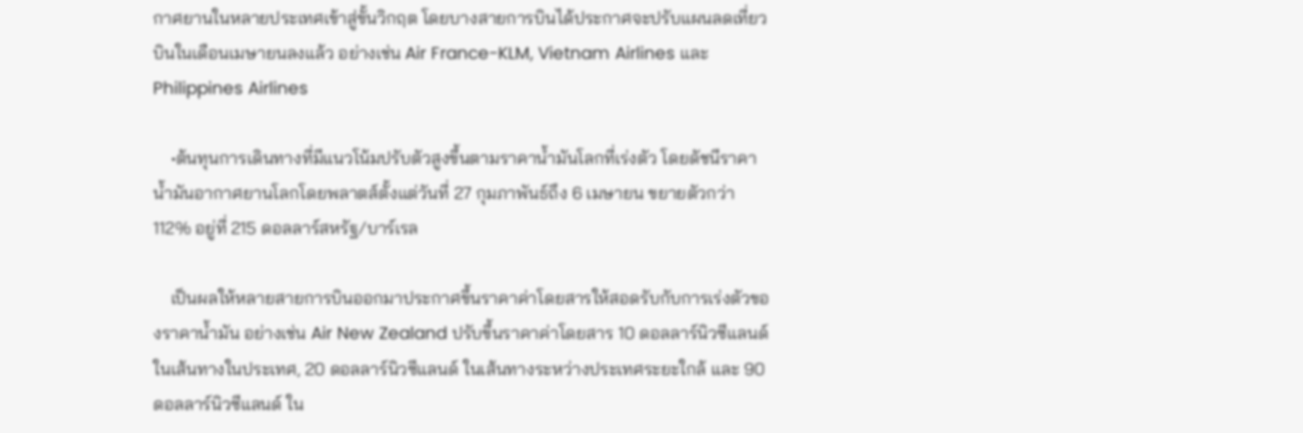กาศยานในหลายประเทศเข้าสู่ขั้นวิกฤต โดยบางสายการบินได้ประกาศจะปรับแผนลดเที่ยวบินในเดือนเมษายนลงแล้ว อย่างเช่น Air France-KLM, Vietnam Airlines และ Philippines Airlines

    •ต้นทุนการเดินทางที่มีแนวโน้มปรับตัวสูงขึ้นตามราคาน้ำมันโลกที่เร่งตัว โดยดัชนีราคาน้ำมันอากาศยานโลกโดยพลาตส์ตั้งแต่วันที่ 27 กุมภาพันธ์ถึง 6 เมษายน ขยายตัวกว่า 112% อยู่ที่ 215 ดอลลาร์สหรัฐ/บาร์เรล

    เป็นผลให้หลายสายการบินออกมาประกาศขึ้นราคาค่าโดยสารให้สอดรับกับการเร่งตัวของราคาน้ำมัน อย่างเช่น Air New Zealand ปรับขึ้นราคาค่าโดยสาร 10 ดอลลาร์นิวซีแลนด์ ในเส้นทางในประเทศ, 20 ดอลลาร์นิวซีแลนด์ ในเส้นทางระหว่างประเทศระยะใกล้ และ 90 ดอลลาร์นิวซีแลนด์ ใน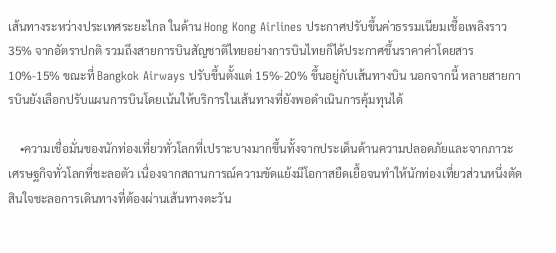เส้นทางระหว่างประเทศระยะไกล ในด้าน Hong Kong Airlines ประกาศปรับขึ้นค่าธรรมเนียมเชื้อเพลิงราว 35% จากอัตราปกติ รวมถึงสายการบินสัญชาติไทยอย่างการบินไทยก็ได้ประกาศขึ้นราคาค่าโดยสาร 10%-15% ขณะที่ Bangkok Airways ปรับขึ้นตั้งแต่ 15%-20% ขึ้นอยู่กับเส้นทางบิน นอกจากนี้ หลายสายการบินยังเลือกปรับแผนการบินโดยเน้นให้บริการในเส้นทางที่ยังพอดำเนินการคุ้มทุนได้

    •ความเชื่อมั่นของนักท่องเที่ยวทั่วโลกที่เปราะบางมากขึ้นทั้งจากประเด็นด้านความปลอดภัยและจากภาวะเศรษฐกิจทั่วโลกที่ชะลอตัว เนื่องจากสถานการณ์ความขัดแย้งมีโอกาสยืดเยื้อจนทำให้นักท่องเที่ยวส่วนหนึ่งตัดสินใจชะลอการเดินทางที่ต้องผ่านเส้นทางตะวัน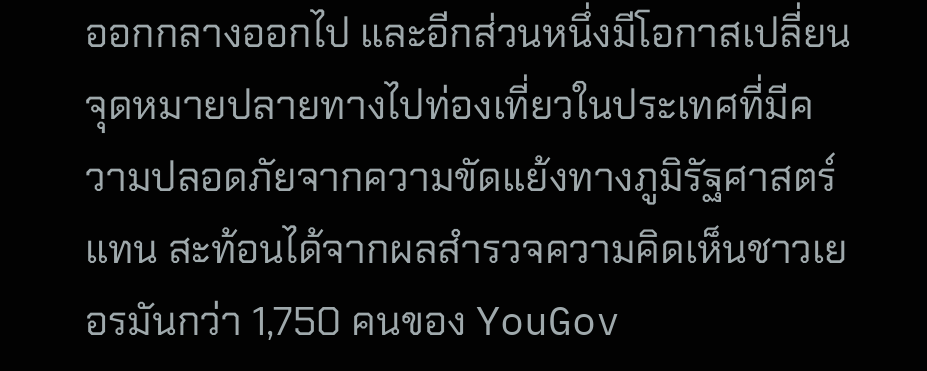ออกกลางออกไป และอีกส่วนหนึ่งมีโอกาสเปลี่ยนจุดหมายปลายทางไปท่องเที่ยวในประเทศที่มีความปลอดภัยจากความขัดแย้งทางภูมิรัฐศาสตร์แทน สะท้อนได้จากผลสำรวจความคิดเห็นชาวเยอรมันกว่า 1,750 คนของ YouGov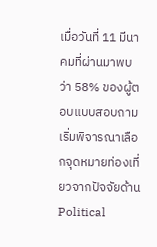เมื่อวันที่ 11 มีนาคมที่ผ่านมาพบว่า 58% ของผู้ตอบแบบสอบถามเริ่มพิจารณาเลือกจุดหมายท่องเที่ยวจากปัจจัยด้าน Political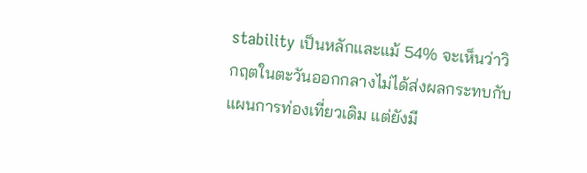stability เป็นหลักและแม้ 54% จะเห็นว่าวิกฤตในตะวันออกกลางไม่ได้ส่งผลกระทบกับแผนการท่องเที่ยวเดิม แต่ยังมี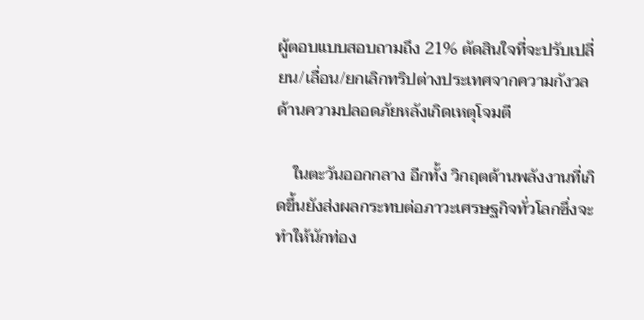ผู้ตอบแบบสอบถามถึง 21% ตัดสินใจที่จะปรับเปลี่ยน/เลื่อน/ยกเลิกทริปต่างประเทศจากความกังวลด้านความปลอดภัยหลังเกิดเหตุโจมตี

    ในตะวันออกกลาง อีกทั้ง วิกฤตด้านพลังงานที่เกิดขึ้นยังส่งผลกระทบต่อภาวะเศรษฐกิจทั่วโลกซึ่งจะทำให้นักท่อง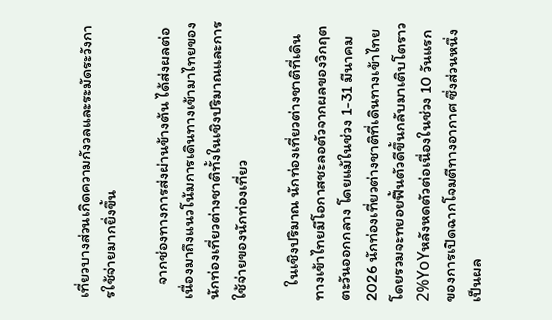เที่ยวบางส่วนเกิดความกังวลและระมัดระวังการใช้จ่ายมากยิ่งขึ้น

    จากช่องทางการส่งผ่านข้างต้น ได้ส่งผลต่อเนื่องมาถึงแนวโน้มการเดินทางเข้ามาไทยของนักท่องเที่ยวต่างชาติทั้งในเชิงปริมาณและการใช้จ่ายของนักท่องเที่ยว

    ในเชิงปริมาณ นักท่องเที่ยวต่างชาติที่เดินทางเข้าไทยมีโอกาสชะลอตัวจากผลของวิกฤตตะวันออกกลาง โดยแม้ในช่วง 1-31 มีนาคม 2026 นักท่องเที่ยวต่างชาติที่เดินทางเข้าไทยโดยรวมจะทยอยฟื้นตัวดีขึ้นกลับมาเติบโตราว 2%YoYหลังหดตัวต่อเนื่องในช่วง 10 วันแรกของการเปิดฉากโจมตีทางอากาศ ซึ่งส่วนหนึ่งเป็นผล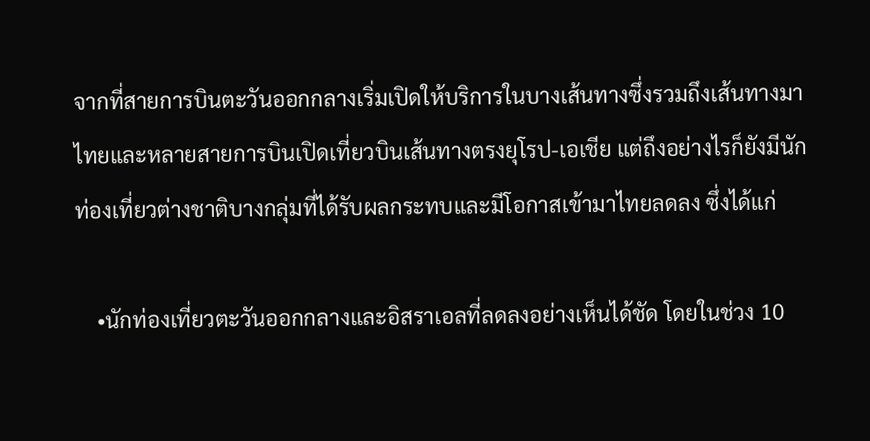จากที่สายการบินตะวันออกกลางเริ่มเปิดให้บริการในบางเส้นทางซึ่งรวมถึงเส้นทางมาไทยและหลายสายการบินเปิดเที่ยวบินเส้นทางตรงยุโรป-เอเชีย แต่ถึงอย่างไรก็ยังมีนักท่องเที่ยวต่างชาติบางกลุ่มที่ได้รับผลกระทบและมีโอกาสเข้ามาไทยลดลง ซึ่งได้แก่

    •นักท่องเที่ยวตะวันออกกลางและอิสราเอลที่ลดลงอย่างเห็นได้ชัด โดยในช่วง 10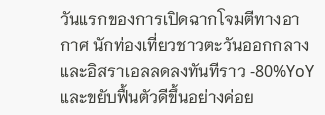วันแรกของการเปิดฉากโจมตีทางอากาศ นักท่องเที่ยวชาวตะวันออกกลางและอิสราเอลลดลงทันทีราว -80%YoY และขยับฟื้นตัวดีขึ้นอย่างค่อย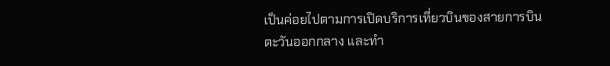เป็นค่อยไปตามการเปิดบริการเที่ยวบินของสายการบินตะวันออกกลาง และทำ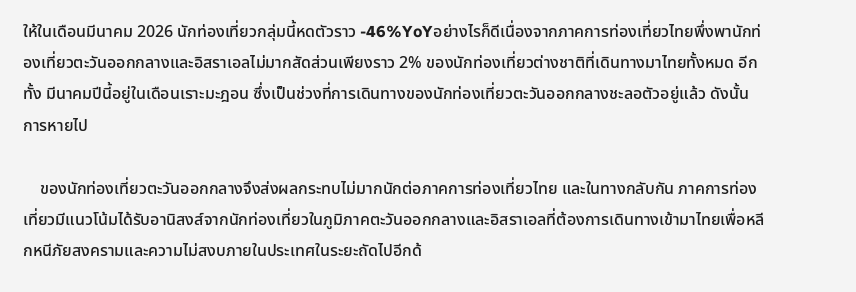ให้ในเดือนมีนาคม 2026 นักท่องเที่ยวกลุ่มนี้หดตัวราว -46%YoYอย่างไรก็ดีเนื่องจากภาคการท่องเที่ยวไทยพึ่งพานักท่องเที่ยวตะวันออกกลางและอิสราเอลไม่มากสัดส่วนเพียงราว 2% ของนักท่องเที่ยวต่างชาติที่เดินทางมาไทยทั้งหมด อีกทั้ง มีนาคมปีนี้อยู่ในเดือนเราะมะฎอน ซึ่งเป็นช่วงที่การเดินทางของนักท่องเที่ยวตะวันออกกลางชะลอตัวอยู่แล้ว ดังนั้น การหายไป

    ของนักท่องเที่ยวตะวันออกกลางจึงส่งผลกระทบไม่มากนักต่อภาคการท่องเที่ยวไทย และในทางกลับกัน ภาคการท่องเที่ยวมีแนวโน้มได้รับอานิสงส์จากนักท่องเที่ยวในภูมิภาคตะวันออกกลางและอิสราเอลที่ต้องการเดินทางเข้ามาไทยเพื่อหลีกหนีภัยสงครามและความไม่สงบภายในประเทศในระยะถัดไปอีกด้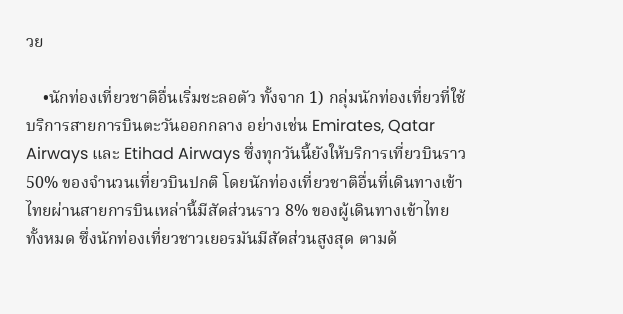วย

    •นักท่องเที่ยวชาติอื่นเริ่มชะลอตัว ทั้งจาก 1) กลุ่มนักท่องเที่ยวที่ใช้บริการสายการบินตะวันออกกลาง อย่างเช่น Emirates, Qatar Airways และ Etihad Airways ซึ่งทุกวันนี้ยังให้บริการเที่ยวบินราว 50% ของจำนวนเที่ยวบินปกติ โดยนักท่องเที่ยวชาติอื่นที่เดินทางเข้าไทยผ่านสายการบินเหล่านี้มีสัดส่วนราว 8% ของผู้เดินทางเข้าไทยทั้งหมด ซึ่งนักท่องเที่ยวชาวเยอรมันมีสัดส่วนสูงสุด ตามด้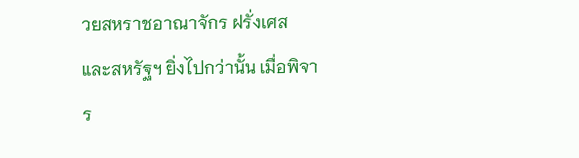วยสหราชอาณาจักร ฝรั่งเศส และสหรัฐฯ ยิ่งไปกว่านั้น เมื่อพิจาร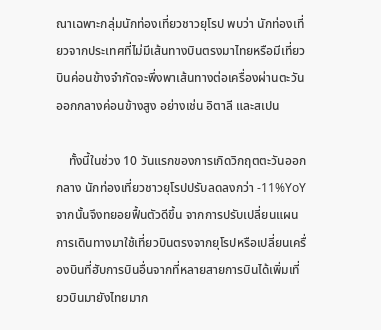ณาเฉพาะกลุ่มนักท่องเที่ยวชาวยุโรป พบว่า นักท่องเที่ยวจากประเทศที่ไม่มีเส้นทางบินตรงมาไทยหรือมีเที่ยวบินค่อนข้างจำกัดจะพึ่งพาเส้นทางต่อเครื่องผ่านตะวันออกกลางค่อนข้างสูง อย่างเช่น อิตาลี และสเปน

    ทั้งนี้ในช่วง 10 วันแรกของการเกิดวิกฤตตะวันออกกลาง นักท่องเที่ยวชาวยุโรปปรับลดลงกว่า -11%YoY จากนั้นจึงทยอยฟื้นตัวดีขึ้น จากการปรับเปลี่ยนแผนการเดินทางมาใช้เที่ยวบินตรงจากยุโรปหรือเปลี่ยนเครื่องบินที่ฮับการบินอื่นจากที่หลายสายการบินได้เพิ่มเที่ยวบินมายังไทยมาก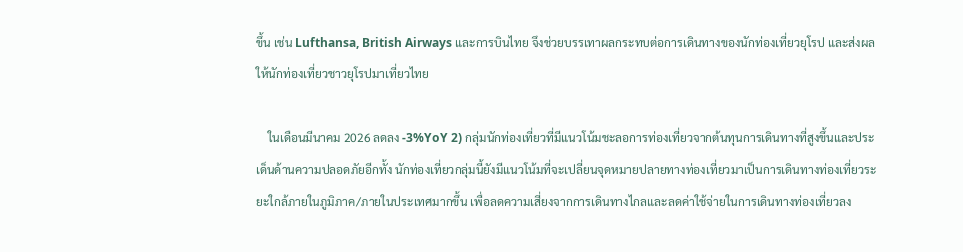ขึ้น เช่น Lufthansa, British Airways และการบินไทย จึงช่วยบรรเทาผลกระทบต่อการเดินทางของนักท่องเที่ยวยุโรป และส่งผลให้นักท่องเที่ยวชาวยุโรปมาเที่ยวไทย

    ในเดือนมีนาคม 2026 ลดลง -3%YoY 2) กลุ่มนักท่องเที่ยวที่มีแนวโน้มชะลอการท่องเที่ยวจากต้นทุนการเดินทางที่สูงขึ้นและประเด็นด้านความปลอดภัยอีกทั้ง นักท่องเที่ยวกลุ่มนี้ยังมีแนวโน้มที่จะเปลี่ยนจุดหมายปลายทางท่องเที่ยวมาเป็นการเดินทางท่องเที่ยวระยะใกล้ภายในภูมิภาค/ภายในประเทศมากขึ้น เพื่อลดความเสี่ยงจากการเดินทางไกลและลดค่าใช้จ่ายในการเดินทางท่องเที่ยวลง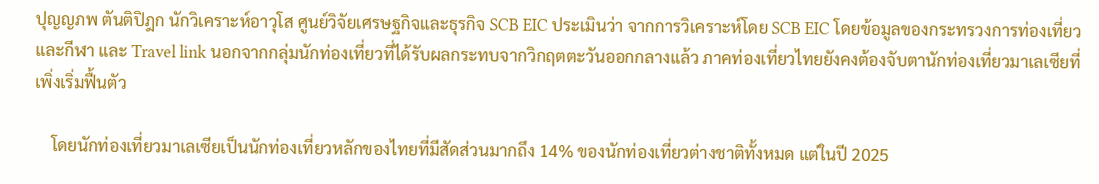ปุญญภพ ตันติปิฎก นักวิเคราะห์อาวุโส ศูนย์วิจัยเศรษฐกิจและธุรกิจ SCB EIC ประเมินว่า จากการวิเคราะห์โดย SCB EIC โดยข้อมูลของกระทรวงการท่องเที่ยวและกีฬา และ Travel link นอกจากกลุ่มนักท่องเที่ยวที่ได้รับผลกระทบจากวิกฤตตะวันออกกลางแล้ว ภาคท่องเที่ยวไทยยังคงต้องจับตานักท่องเที่ยวมาเลเซียที่เพิ่งเริ่มฟื้นตัว

    โดยนักท่องเที่ยวมาเลเซียเป็นนักท่องเที่ยวหลักของไทยที่มีสัดส่วนมากถึง 14% ของนักท่องเที่ยวต่างชาติทั้งหมด แต่ในปี 2025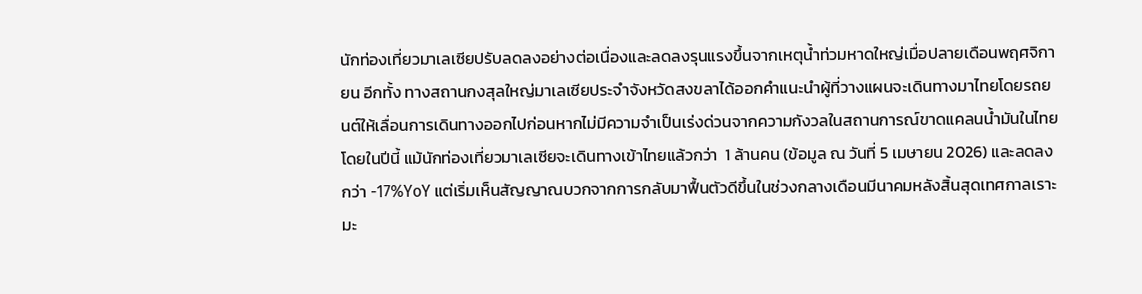นักท่องเที่ยวมาเลเซียปรับลดลงอย่างต่อเนื่องและลดลงรุนแรงขึ้นจากเหตุน้ำท่วมหาดใหญ่เมื่อปลายเดือนพฤศจิกายน อีกทั้ง ทางสถานกงสุลใหญ่มาเลเซียประจำจังหวัดสงขลาได้ออกคำแนะนำผู้ที่วางแผนจะเดินทางมาไทยโดยรถยนต์ให้เลื่อนการเดินทางออกไปก่อนหากไม่มีความจำเป็นเร่งด่วนจากความกังวลในสถานการณ์ขาดแคลนน้ำมันในไทย โดยในปีนี้ แม้นักท่องเที่ยวมาเลเซียจะเดินทางเข้าไทยแล้วกว่า  1 ล้านคน (ข้อมูล ณ วันที่ 5 เมษายน 2026) และลดลงกว่า -17%YoY แต่เริ่มเห็นสัญญาณบวกจากการกลับมาฟื้นตัวดีขึ้นในช่วงกลางเดือนมีนาคมหลังสิ้นสุดเทศกาลเราะมะ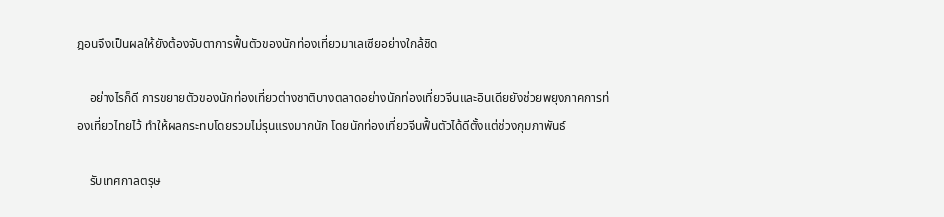ฎอนจึงเป็นผลให้ยังต้องจับตาการฟื้นตัวของนักท่องเที่ยวมาเลเซียอย่างใกล้ชิด

    อย่างไรก็ดี การขยายตัวของนักท่องเที่ยวต่างชาติบางตลาดอย่างนักท่องเที่ยวจีนและอินเดียยังช่วยพยุงภาคการท่องเที่ยวไทยไว้ ทำให้ผลกระทบโดยรวมไม่รุนแรงมากนัก โดยนักท่องเที่ยวจีนฟื้นตัวได้ดีตั้งแต่ช่วงกุมภาพันธ์

    รับเทศกาลตรุษ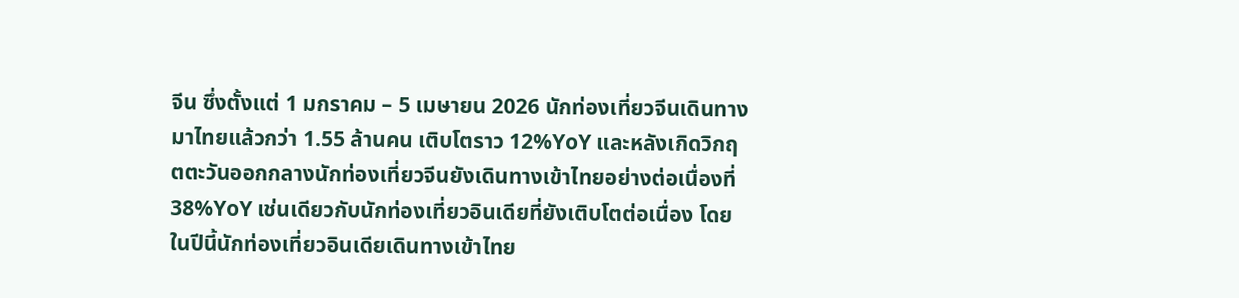จีน ซึ่งตั้งแต่ 1 มกราคม – 5 เมษายน 2026 นักท่องเที่ยวจีนเดินทางมาไทยแล้วกว่า 1.55 ล้านคน เติบโตราว 12%YoY และหลังเกิดวิกฤตตะวันออกกลางนักท่องเที่ยวจีนยังเดินทางเข้าไทยอย่างต่อเนื่องที่ 38%YoY เช่นเดียวกับนักท่องเที่ยวอินเดียที่ยังเติบโตต่อเนื่อง โดยในปีนี้นักท่องเที่ยวอินเดียเดินทางเข้าไทย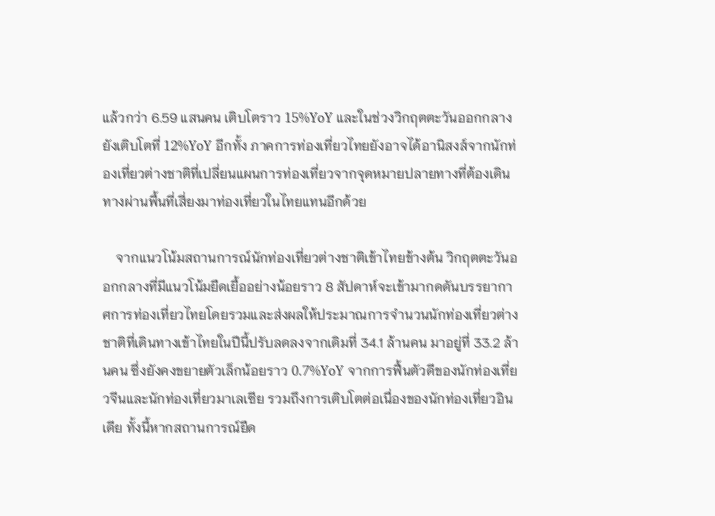แล้วกว่า 6.59 แสนคน เติบโตราว 15%YoY และในช่วงวิกฤตตะวันออกกลางยังเติบโตที่ 12%YoY อีกทั้ง ภาคการท่องเที่ยวไทยยังอาจได้อานิสงส์จากนักท่องเที่ยวต่างชาติที่เปลี่ยนแผนการท่องเที่ยวจากจุดหมายปลายทางที่ต้องเดินทางผ่านพื้นที่เสี่ยงมาท่องเที่ยวในไทยแทนอีกด้วย

    จากแนวโน้มสถานการณ์นักท่องเที่ยวต่างชาติเข้าไทยข้างต้น วิกฤตตะวันออกกลางที่มีแนวโน้มยืดเยื้ออย่างน้อยราว 8 สัปดาห์จะเข้ามากดดันบรรยากาศการท่องเที่ยวไทยโดยรวมและส่งผลให้ประมาณการจำนวนนักท่องเที่ยวต่างชาติที่เดินทางเข้าไทยในปีนี้ปรับลดลงจากเดิมที่ 34.1 ล้านคน มาอยู่ที่ 33.2 ล้านคน ซึ่งยังคงขยายตัวเล็กน้อยราว 0.7%YoY จากการฟื้นตัวดีของนักท่องเที่ยวจีนและนักท่องเที่ยวมาเลเซีย รวมถึงการเติบโตต่อเนื่องของนักท่องเที่ยวอินเดีย ทั้งนี้หากสถานการณ์ยืด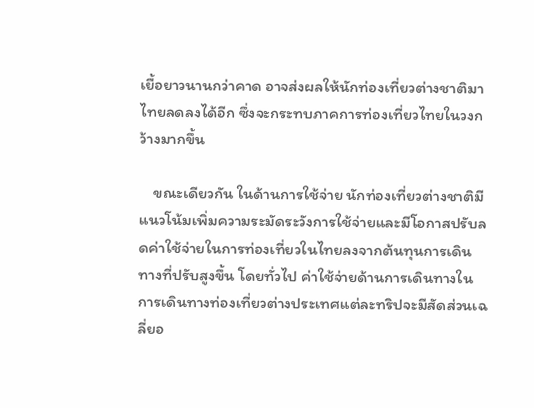เยื้อยาวนานกว่าคาด อาจส่งผลให้นักท่องเที่ยวต่างชาติมาไทยลดลงได้อีก ซึ่งจะกระทบภาคการท่องเที่ยวไทยในวงกว้างมากขึ้น

    ขณะเดียวกัน ในด้านการใช้จ่าย นักท่องเที่ยวต่างชาติมีแนวโน้มเพิ่มความระมัดระวังการใช้จ่ายและมีโอกาสปรับลดค่าใช้จ่ายในการท่องเที่ยวในไทยลงจากต้นทุนการเดินทางที่ปรับสูงขึ้น โดยทั่วไป ค่าใช้จ่ายด้านการเดินทางในการเดินทางท่องเที่ยวต่างประเทศแต่ละทริปจะมีสัดส่วนเฉลี่ยอ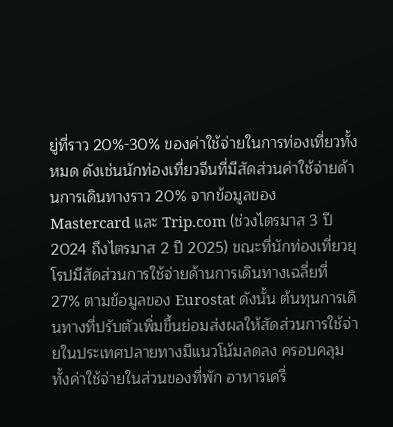ยู่ที่ราว 20%-30% ของค่าใช้จ่ายในการท่องเที่ยวทั้งหมด ดังเช่นนักท่องเที่ยวจีนที่มีสัดส่วนค่าใช้จ่ายด้านการเดินทางราว 20% จากข้อมูลของ Mastercard และ Trip.com (ช่วงไตรมาส 3 ปี 2024 ถึงไตรมาส 2 ปี 2025) ขณะที่นักท่องเที่ยวยุโรปมีสัดส่วนการใช้จ่ายด้านการเดินทางเฉลี่ยที่ 27% ตามข้อมูลของ Eurostat ดังนั้น ต้นทุนการเดินทางที่ปรับตัวเพิ่มขึ้นย่อมส่งผลให้สัดส่วนการใช้จ่ายในประเทศปลายทางมีแนวโน้มลดลง ครอบคลุมทั้งค่าใช้จ่ายในส่วนของที่พัก อาหารเครื่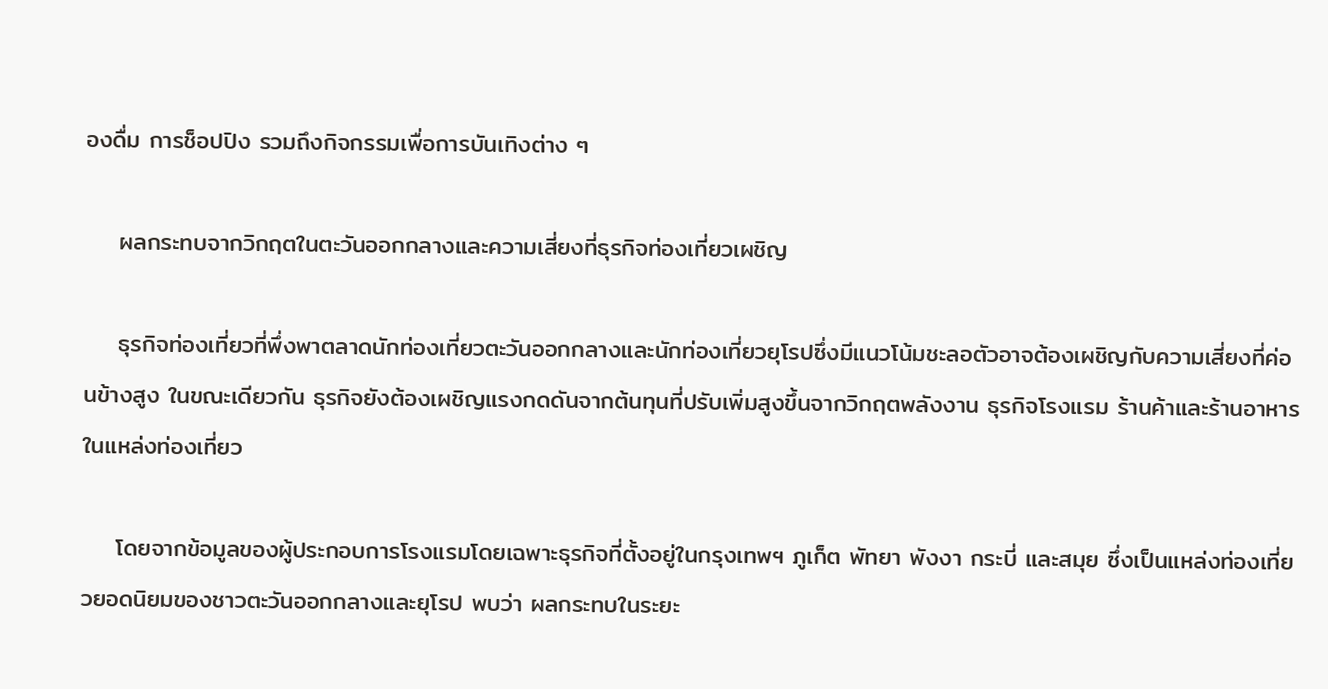องดื่ม การช็อปปิง รวมถึงกิจกรรมเพื่อการบันเทิงต่าง ๆ

    ผลกระทบจากวิกฤตในตะวันออกกลางและความเสี่ยงที่ธุรกิจท่องเที่ยวเผชิญ

    ธุรกิจท่องเที่ยวที่พึ่งพาตลาดนักท่องเที่ยวตะวันออกกลางและนักท่องเที่ยวยุโรปซึ่งมีแนวโน้มชะลอตัวอาจต้องเผชิญกับความเสี่ยงที่ค่อนข้างสูง ในขณะเดียวกัน ธุรกิจยังต้องเผชิญแรงกดดันจากต้นทุนที่ปรับเพิ่มสูงขึ้นจากวิกฤตพลังงาน ธุรกิจโรงแรม ร้านค้าและร้านอาหารในแหล่งท่องเที่ยว

    โดยจากข้อมูลของผู้ประกอบการโรงแรมโดยเฉพาะธุรกิจที่ตั้งอยู่ในกรุงเทพฯ ภูเก็ต พัทยา พังงา กระบี่ และสมุย ซึ่งเป็นแหล่งท่องเที่ยวยอดนิยมของชาวตะวันออกกลางและยุโรป พบว่า ผลกระทบในระยะ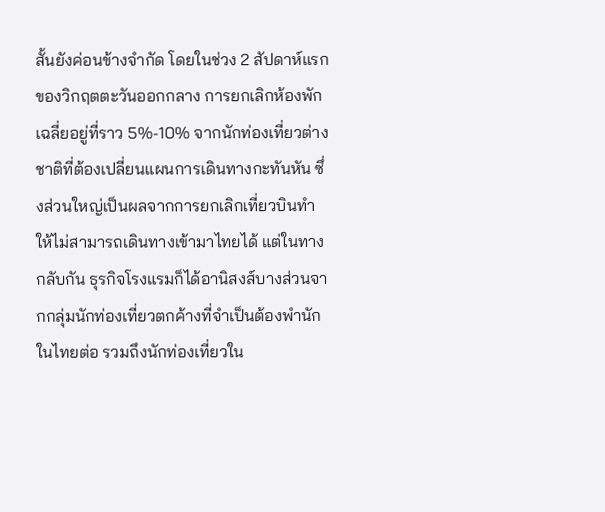สั้นยังค่อนข้างจำกัด โดยในช่วง 2 สัปดาห์แรกของวิกฤตตะวันออกกลาง การยกเลิกห้องพักเฉลี่ยอยู่ที่ราว 5%-10% จากนักท่องเที่ยวต่างชาติที่ต้องเปลี่ยนแผนการเดินทางกะทันหัน ซึ่งส่วนใหญ่เป็นผลจากการยกเลิกเที่ยวบินทำให้ไม่สามารถเดินทางเข้ามาไทยได้ แต่ในทางกลับกัน ธุรกิจโรงแรมก็ได้อานิสงส์บางส่วนจากกลุ่มนักท่องเที่ยวตกค้างที่จำเป็นต้องพำนักในไทยต่อ รวมถึงนักท่องเที่ยวใน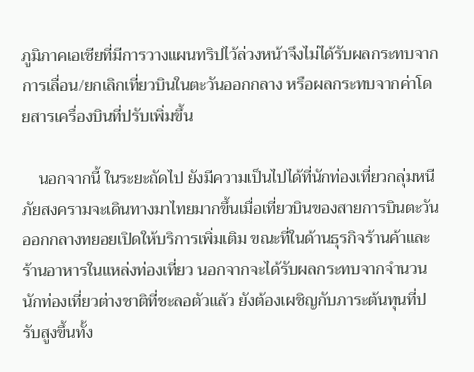ภูมิภาคเอเชียที่มีการวางแผนทริปไว้ล่วงหน้าจึงไม่ได้รับผลกระทบจากการเลื่อน/ยกเลิกเที่ยวบินในตะวันออกกลาง หรือผลกระทบจากค่าโดยสารเครื่องบินที่ปรับเพิ่มขึ้น

    นอกจากนี้ ในระยะถัดไป ยังมีความเป็นไปได้ที่นักท่องเที่ยวกลุ่มหนีภัยสงครามจะเดินทางมาไทยมากขึ้นเมื่อเที่ยวบินของสายการบินตะวันออกกลางทยอยเปิดให้บริการเพิ่มเติม ขณะที่ในด้านธุรกิจร้านค้าและร้านอาหารในแหล่งท่องเที่ยว นอกจากจะได้รับผลกระทบจากจำนวนนักท่องเที่ยวต่างชาติที่ชะลอตัวแล้ว ยังต้องเผชิญกับภาระต้นทุนที่ปรับสูงขึ้นทั้ง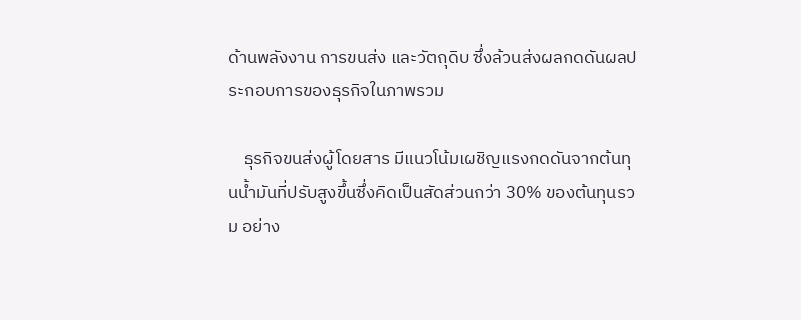ด้านพลังงาน การขนส่ง และวัตถุดิบ ซึ่งล้วนส่งผลกดดันผลประกอบการของธุรกิจในภาพรวม

    ธุรกิจขนส่งผู้โดยสาร มีแนวโน้มเผชิญแรงกดดันจากต้นทุนน้ำมันที่ปรับสูงขึ้นซึ่งคิดเป็นสัดส่วนกว่า 30% ของต้นทุนรวม อย่าง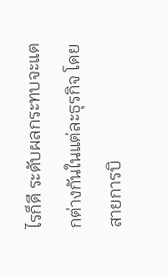ไรก็ดี ระดับผลกระทบจะแตกต่างกันในแต่ละธุรกิจ โดยสายการบิ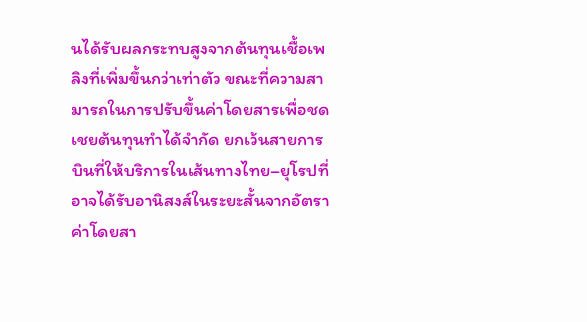นได้รับผลกระทบสูงจากต้นทุนเชื้อเพลิงที่เพิ่มขึ้นกว่าเท่าตัว ขณะที่ความสามารถในการปรับขึ้นค่าโดยสารเพื่อชดเชยต้นทุนทำได้จำกัด ยกเว้นสายการบินที่ให้บริการในเส้นทางไทย–ยุโรปที่อาจได้รับอานิสงส์ในระยะสั้นจากอัตราค่าโดยสา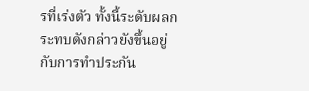รที่เร่งตัว ทั้งนี้ระดับผลกระทบดังกล่าวยังขึ้นอยู่กับการทำประกัน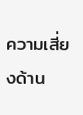ความเสี่ยงด้าน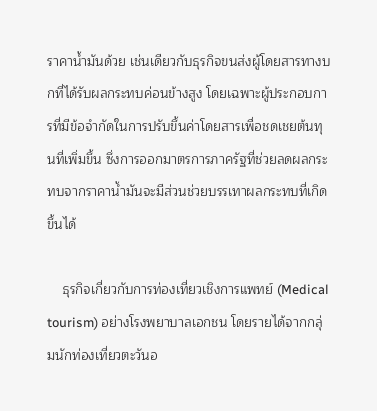ราคาน้ำมันด้วย เช่นเดียวกับธุรกิจขนส่งผู้โดยสารทางบกที่ได้รับผลกระทบค่อนข้างสูง โดยเฉพาะผู้ประกอบการที่มีข้อจำกัดในการปรับขึ้นค่าโดยสารเพื่อชดเชยต้นทุนที่เพิ่มขึ้น ซึ่งการออกมาตรการภาครัฐที่ช่วยลดผลกระทบจากราคาน้ำมันจะมีส่วนช่วยบรรเทาผลกระทบที่เกิดขึ้นได้

    ธุรกิจเกี่ยวกับการท่องเที่ยวเชิงการแพทย์ (Medical tourism) อย่างโรงพยาบาลเอกชน โดยรายได้จากกลุ่มนักท่องเที่ยวตะวันอ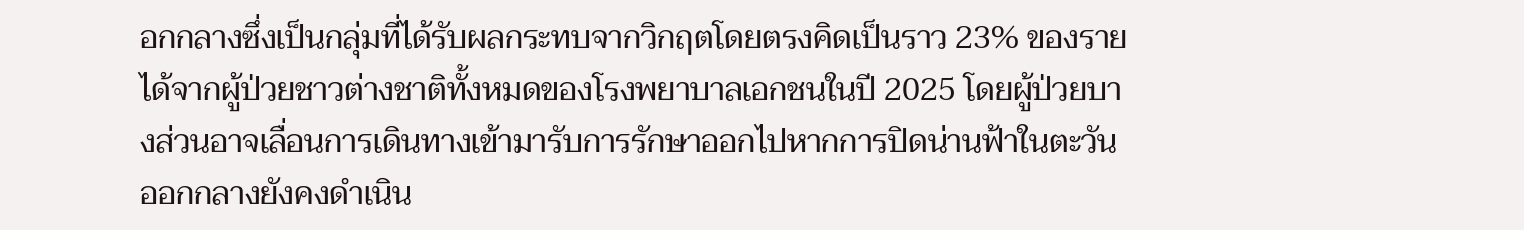อกกลางซึ่งเป็นกลุ่มที่ได้รับผลกระทบจากวิกฤตโดยตรงคิดเป็นราว 23% ของรายได้จากผู้ป่วยชาวต่างชาติทั้งหมดของโรงพยาบาลเอกชนในปี 2025 โดยผู้ป่วยบางส่วนอาจเลื่อนการเดินทางเข้ามารับการรักษาออกไปหากการปิดน่านฟ้าในตะวันออกกลางยังคงดำเนิน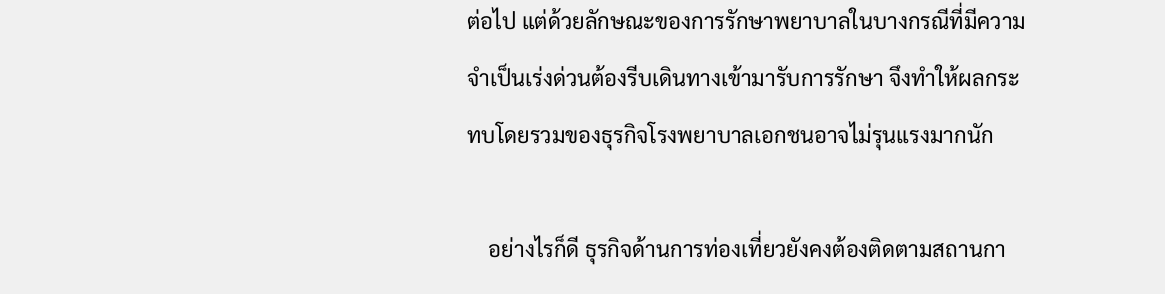ต่อไป แต่ด้วยลักษณะของการรักษาพยาบาลในบางกรณีที่มีความจำเป็นเร่งด่วนต้องรีบเดินทางเข้ามารับการรักษา จึงทำให้ผลกระทบโดยรวมของธุรกิจโรงพยาบาลเอกชนอาจไม่รุนแรงมากนัก

    อย่างไรก็ดี ธุรกิจด้านการท่องเที่ยวยังคงต้องติดตามสถานกา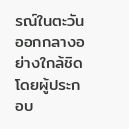รณ์ในตะวันออกกลางอย่างใกล้ชิด โดยผู้ประกอบ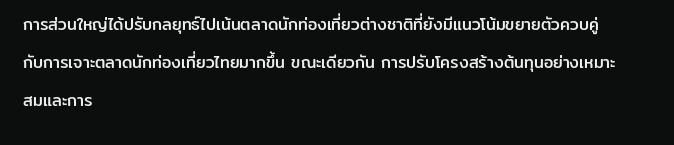การส่วนใหญ่ได้ปรับกลยุทธ์ไปเน้นตลาดนักท่องเที่ยวต่างชาติที่ยังมีแนวโน้มขยายตัวควบคู่กับการเจาะตลาดนักท่องเที่ยวไทยมากขึ้น ขณะเดียวกัน การปรับโครงสร้างต้นทุนอย่างเหมาะสมและการ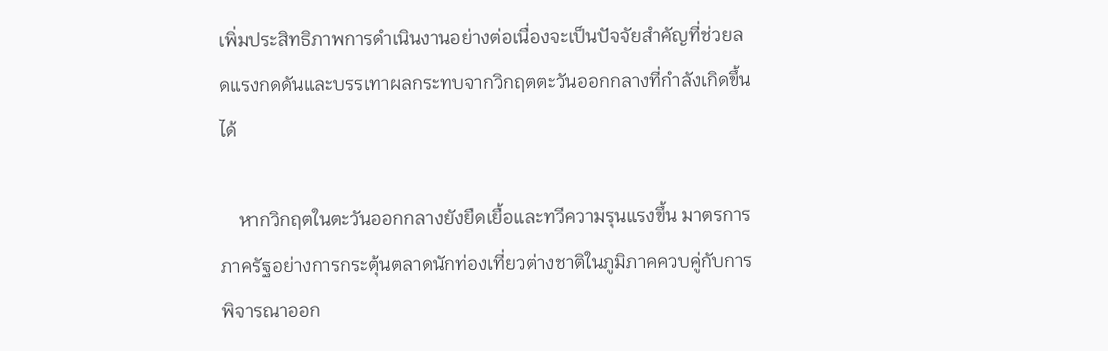เพิ่มประสิทธิภาพการดำเนินงานอย่างต่อเนื่องจะเป็นปัจจัยสำคัญที่ช่วยลดแรงกดดันและบรรเทาผลกระทบจากวิกฤตตะวันออกกลางที่กำลังเกิดขึ้นได้

    หากวิกฤตในตะวันออกกลางยังยืดเยื้อและทวีความรุนแรงขึ้น มาตรการภาครัฐอย่างการกระตุ้นตลาดนักท่องเที่ยวต่างชาติในภูมิภาคควบคู่กับการพิจารณาออก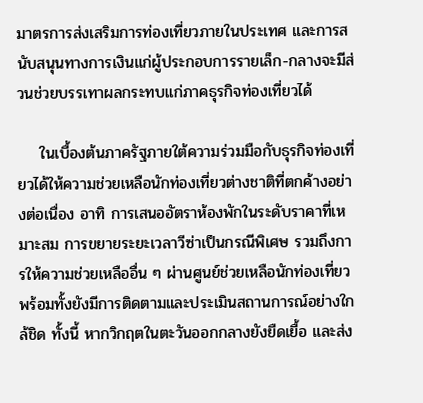มาตรการส่งเสริมการท่องเที่ยวภายในประเทศ และการสนับสนุนทางการเงินแก่ผู้ประกอบการรายเล็ก-กลางจะมีส่วนช่วยบรรเทาผลกระทบแก่ภาคธุรกิจท่องเที่ยวได้

    ในเบื้องต้นภาครัฐภายใต้ความร่วมมือกับธุรกิจท่องเที่ยวได้ให้ความช่วยเหลือนักท่องเที่ยวต่างชาติที่ตกค้างอย่างต่อเนื่อง อาทิ การเสนออัตราห้องพักในระดับราคาที่เหมาะสม การขยายระยะเวลาวีซ่าเป็นกรณีพิเศษ รวมถึงการให้ความช่วยเหลืออื่น ๆ ผ่านศูนย์ช่วยเหลือนักท่องเที่ยว พร้อมทั้งยังมีการติดตามและประเมินสถานการณ์อย่างใกล้ชิด ทั้งนี้ หากวิกฤตในตะวันออกกลางยังยืดเยื้อ และส่ง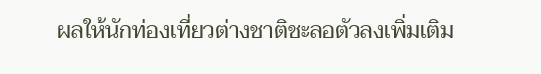ผลให้นักท่องเที่ยวต่างชาติชะลอตัวลงเพิ่มเติม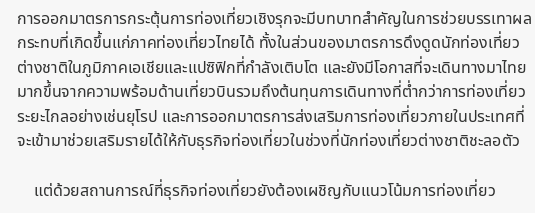การออกมาตรการกระตุ้นการท่องเที่ยวเชิงรุกจะมีบทบาทสำคัญในการช่วยบรรเทาผลกระทบที่เกิดขึ้นแก่ภาคท่องเที่ยวไทยได้ ทั้งในส่วนของมาตรการดึงดูดนักท่องเที่ยวต่างชาติในภูมิภาคเอเชียและแปซิฟิกที่กำลังเติบโต และยังมีโอกาสที่จะเดินทางมาไทยมากขึ้นจากความพร้อมด้านเที่ยวบินรวมถึงต้นทุนการเดินทางที่ต่ำกว่าการท่องเที่ยวระยะไกลอย่างเช่นยุโรป และการออกมาตรการส่งเสริมการท่องเที่ยวภายในประเทศที่จะเข้ามาช่วยเสริมรายได้ให้กับธุรกิจท่องเที่ยวในช่วงที่นักท่องเที่ยวต่างชาติชะลอตัว

    แต่ด้วยสถานการณ์ที่ธุรกิจท่องเที่ยวยังต้องเผชิญกับแนวโน้มการท่องเที่ยว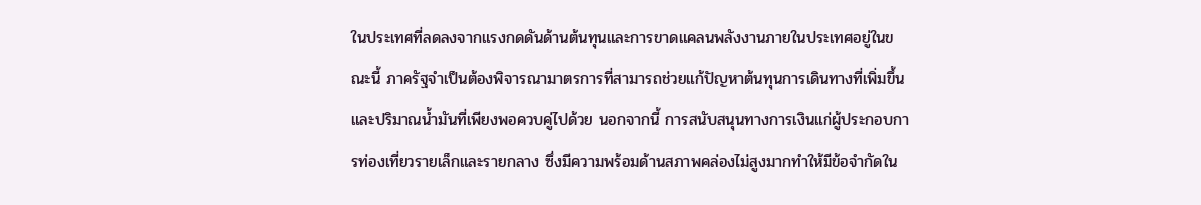ในประเทศที่ลดลงจากแรงกดดันด้านต้นทุนและการขาดแคลนพลังงานภายในประเทศอยู่ในขณะนี้ ภาครัฐจำเป็นต้องพิจารณามาตรการที่สามารถช่วยแก้ปัญหาต้นทุนการเดินทางที่เพิ่มขึ้นและปริมาณน้ำมันที่เพียงพอควบคู่ไปด้วย นอกจากนี้ การสนับสนุนทางการเงินแก่ผู้ประกอบการท่องเที่ยวรายเล็กและรายกลาง ซึ่งมีความพร้อมด้านสภาพคล่องไม่สูงมากทำให้มีข้อจำกัดใน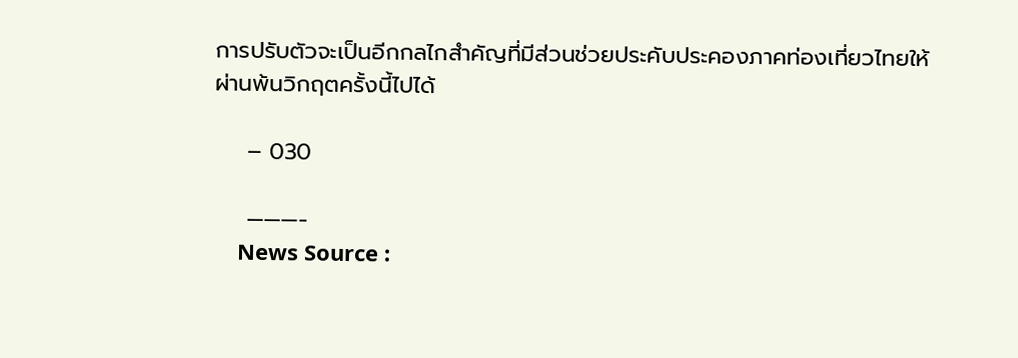การปรับตัวจะเป็นอีกกลไกสำคัญที่มีส่วนช่วยประคับประคองภาคท่องเที่ยวไทยให้ผ่านพ้นวิกฤตครั้งนี้ไปได้

    – 030

    ———-
    News Source :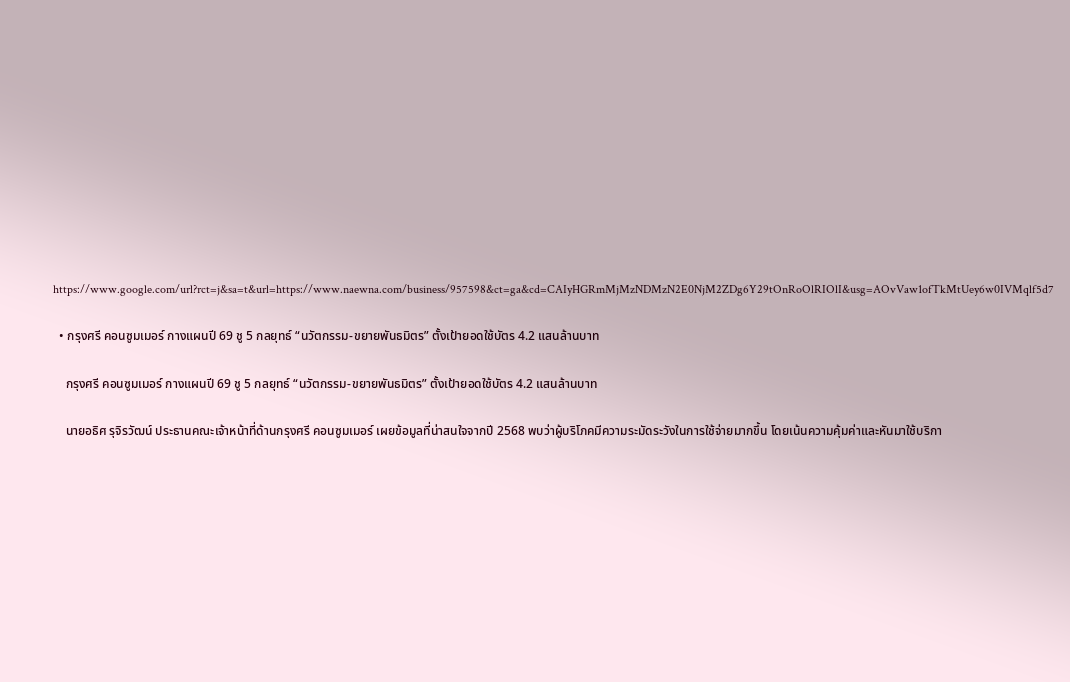https://www.google.com/url?rct=j&sa=t&url=https://www.naewna.com/business/957598&ct=ga&cd=CAIyHGRmMjMzNDMzN2E0NjM2ZDg6Y29tOnRoOlRIOlI&usg=AOvVaw1ofTkMtUey6w0IVMqlf5d7

  • กรุงศรี คอนซูมเมอร์ กางแผนปี 69 ชู 5 กลยุทธ์ “นวัตกรรม-ขยายพันธมิตร” ตั้งเป้ายอดใช้บัตร 4.2 แสนล้านบาท

    กรุงศรี คอนซูมเมอร์ กางแผนปี 69 ชู 5 กลยุทธ์ “นวัตกรรม-ขยายพันธมิตร” ตั้งเป้ายอดใช้บัตร 4.2 แสนล้านบาท

    นายอธิศ รุจิรวัฒน์ ประธานคณะเจ้าหน้าที่ด้านกรุงศรี คอนซูมเมอร์ เผยข้อมูลที่น่าสนใจจากปี 2568 พบว่าผู้บริโภคมีความระมัดระวังในการใช้จ่ายมากขึ้น โดยเน้นความคุ้มค่าและหันมาใช้บริกา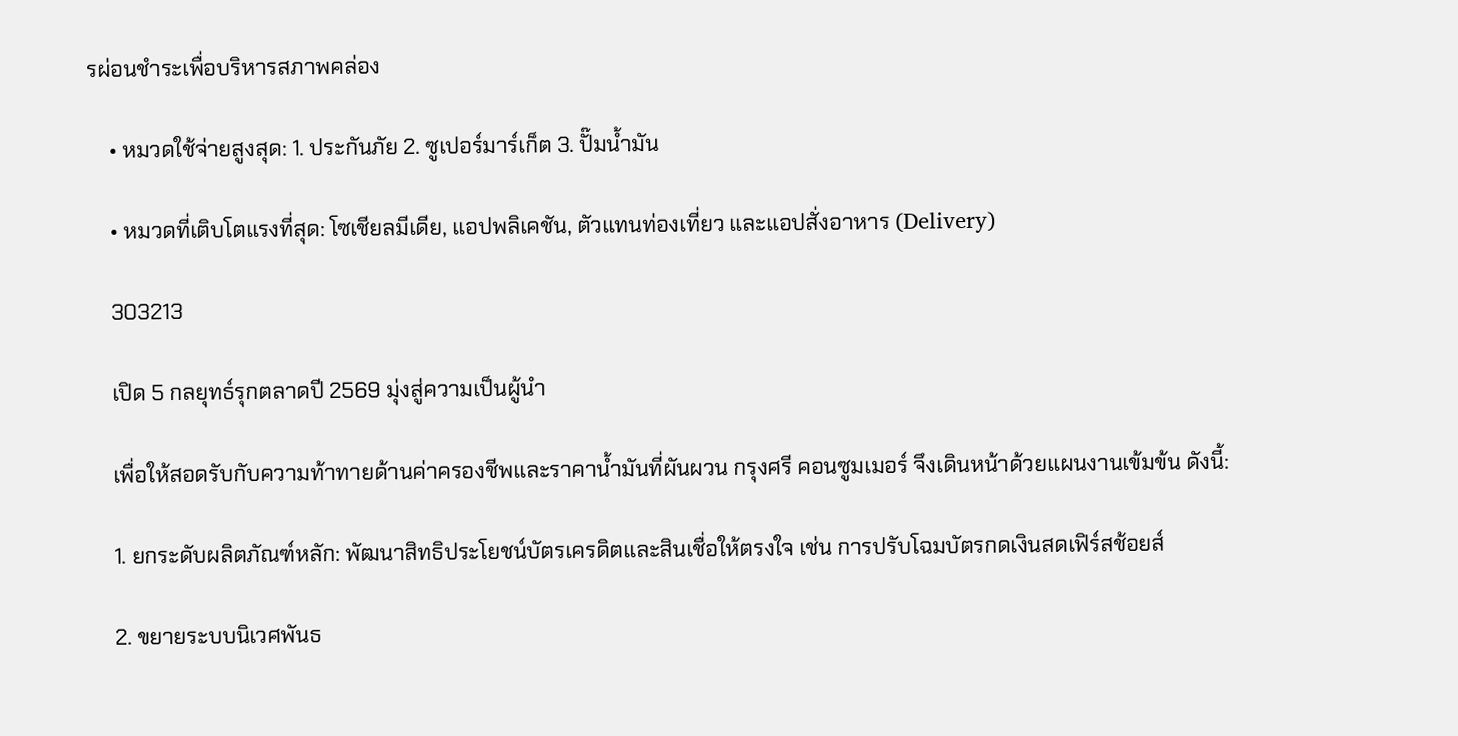รผ่อนชำระเพื่อบริหารสภาพคล่อง

    • หมวดใช้จ่ายสูงสุด: 1. ประกันภัย 2. ซูเปอร์มาร์เก็ต 3. ปั๊มน้ำมัน

    • หมวดที่เติบโตแรงที่สุด: โซเชียลมีเดีย, แอปพลิเคชัน, ตัวแทนท่องเที่ยว และแอปสั่งอาหาร (Delivery)

    303213

    เปิด 5 กลยุทธ์รุกตลาดปี 2569 มุ่งสู่ความเป็นผู้นำ

    เพื่อให้สอดรับกับความท้าทายด้านค่าครองชีพและราคาน้ำมันที่ผันผวน กรุงศรี คอนซูมเมอร์ จึงเดินหน้าด้วยแผนงานเข้มข้น ดังนี้:

    1. ยกระดับผลิตภัณฑ์หลัก: พัฒนาสิทธิประโยชน์บัตรเครดิตและสินเชื่อให้ตรงใจ เช่น การปรับโฉมบัตรกดเงินสดเฟิร์สช้อยส์

    2. ขยายระบบนิเวศพันธ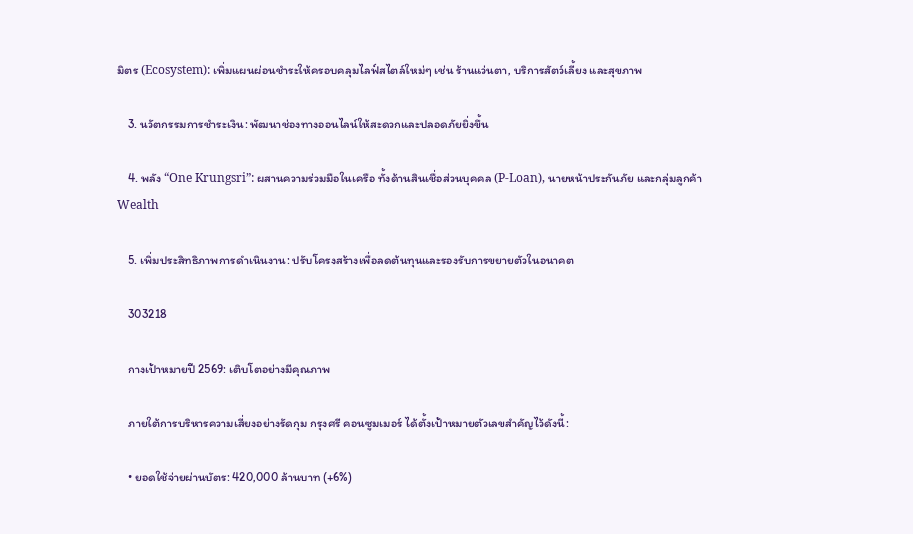มิตร (Ecosystem): เพิ่มแผนผ่อนชำระให้ครอบคลุมไลฟ์สไตล์ใหม่ๆ เช่น ร้านแว่นตา, บริการสัตว์เลี้ยง และสุขภาพ

    3. นวัตกรรมการชำระเงิน: พัฒนาช่องทางออนไลน์ให้สะดวกและปลอดภัยยิ่งขึ้น

    4. พลัง “One Krungsri”: ผสานความร่วมมือในเครือ ทั้งด้านสินเชื่อส่วนบุคคล (P-Loan), นายหน้าประกันภัย และกลุ่มลูกค้า Wealth

    5. เพิ่มประสิทธิภาพการดำเนินงาน: ปรับโครงสร้างเพื่อลดต้นทุนและรองรับการขยายตัวในอนาคต

    303218

    กางเป้าหมายปี 2569: เติบโตอย่างมีคุณภาพ

    ภายใต้การบริหารความเสี่ยงอย่างรัดกุม กรุงศรี คอนซูมเมอร์ ได้ตั้งเป้าหมายตัวเลขสำคัญไว้ดังนี้:

    • ยอดใช้จ่ายผ่านบัตร: 420,000 ล้านบาท (+6%)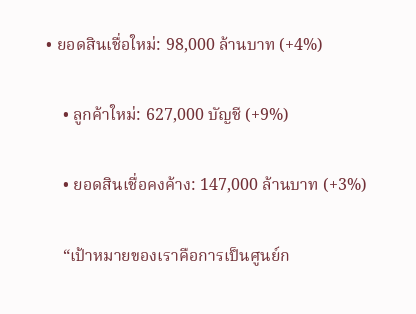• ยอดสินเชื่อใหม่: 98,000 ล้านบาท (+4%)

    • ลูกค้าใหม่: 627,000 บัญชี (+9%)

    • ยอดสินเชื่อคงค้าง: 147,000 ล้านบาท (+3%)

    “เป้าหมายของเราคือการเป็นศูนย์ก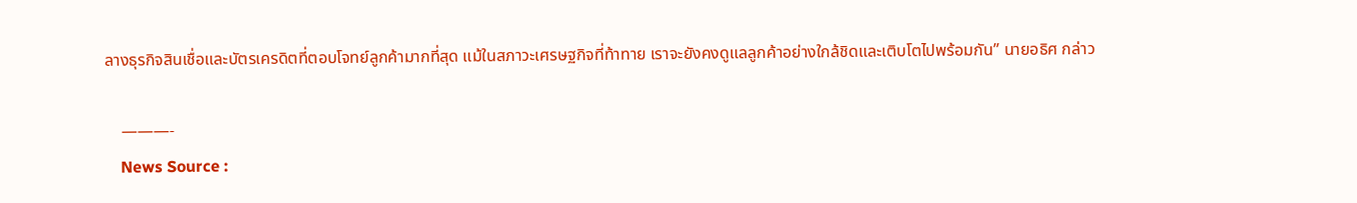ลางธุรกิจสินเชื่อและบัตรเครดิตที่ตอบโจทย์ลูกค้ามากที่สุด แม้ในสภาวะเศรษฐกิจที่ท้าทาย เราจะยังคงดูแลลูกค้าอย่างใกล้ชิดและเติบโตไปพร้อมกัน” นายอธิศ กล่าว

    ———-
    News Source :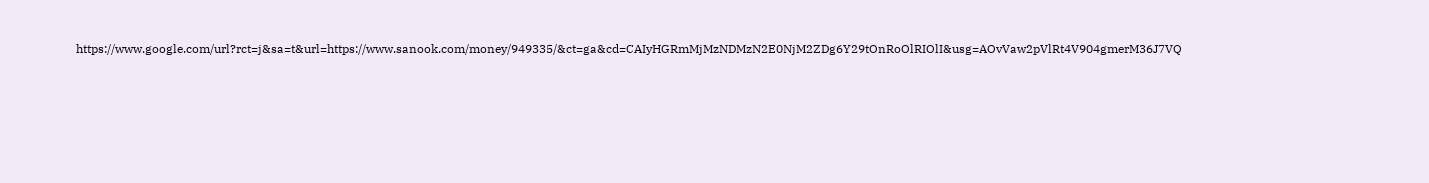https://www.google.com/url?rct=j&sa=t&url=https://www.sanook.com/money/949335/&ct=ga&cd=CAIyHGRmMjMzNDMzN2E0NjM2ZDg6Y29tOnRoOlRIOlI&usg=AOvVaw2pVlRt4V904gmerM36J7VQ